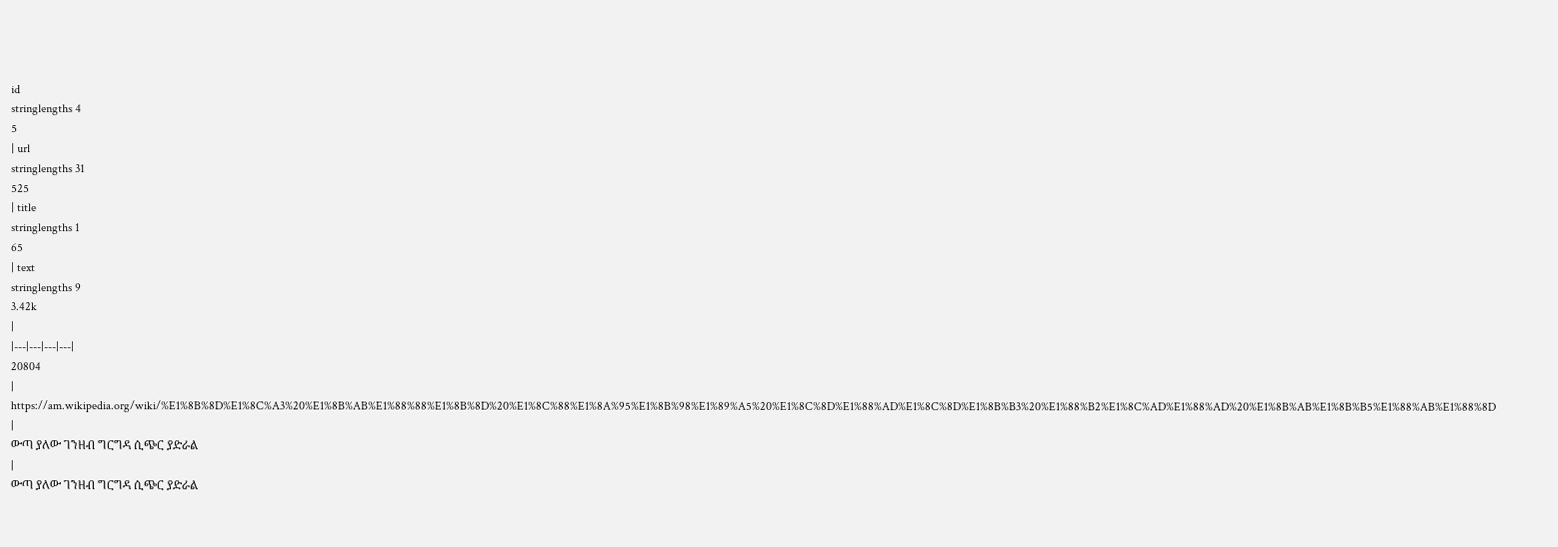id
stringlengths 4
5
| url
stringlengths 31
525
| title
stringlengths 1
65
| text
stringlengths 9
3.42k
|
|---|---|---|---|
20804
|
https://am.wikipedia.org/wiki/%E1%8B%8D%E1%8C%A3%20%E1%8B%AB%E1%88%88%E1%8B%8D%20%E1%8C%88%E1%8A%95%E1%8B%98%E1%89%A5%20%E1%8C%8D%E1%88%AD%E1%8C%8D%E1%8B%B3%20%E1%88%B2%E1%8C%AD%E1%88%AD%20%E1%8B%AB%E1%8B%B5%E1%88%AB%E1%88%8D
|
ውጣ ያለው ገንዘብ ግርግዳ ሲጭር ያድራል
|
ውጣ ያለው ገንዘብ ግርግዳ ሲጭር ያድራል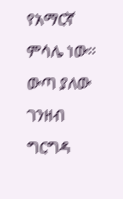የአማርኛ ምሳሌ ነው።
ውጣ ያለው ገንዘብ ግርግዳ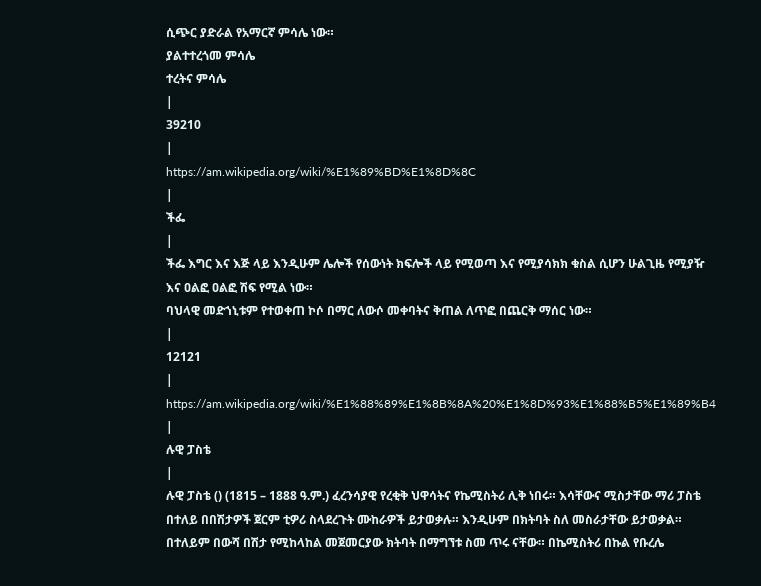ሲጭር ያድራል የአማርኛ ምሳሌ ነው።
ያልተተረጎመ ምሳሌ
ተረትና ምሳሌ
|
39210
|
https://am.wikipedia.org/wiki/%E1%89%BD%E1%8D%8C
|
ችፌ
|
ችፌ እግር እና እጅ ላይ እንዲሁም ሌሎች የሰውነት ክፍሎች ላይ የሚወጣ እና የሚያሳክክ ቁስል ሲሆን ሁልጊዜ የሚያዥ እና ዐልፎ ዐልፎ ሽፍ የሚል ነው።
ባህላዊ መድኀኒቱም የተወቀጠ ኮሶ በማር ለውሶ መቀባትና ቅጠል ለጥፎ በጨርቅ ማሰር ነው።
|
12121
|
https://am.wikipedia.org/wiki/%E1%88%89%E1%8B%8A%20%E1%8D%93%E1%88%B5%E1%89%B4
|
ሉዊ ፓስቴ
|
ሉዊ ፓስቴ () (1815 – 1888 ዓ.ም.) ፈረንሳያዊ የረቂቅ ህዋሳትና የኬሚስትሪ ሊቅ ነበሩ። እሳቸውና ሚስታቸው ማሪ ፓስቴ በተለይ በበሽታዎች ጀርም ቲዎሪ ስላደረጉት ሙከራዎች ይታወቃሉ። እንዲሁም በክትባት ስለ መስራታቸው ይታወቃል። በተለይም በውሻ በሽታ የሚከላከል መጀመርያው ክትባት በማግኘቱ ስመ ጥሩ ናቸው። በኬሚስትሪ በኩል የቡረሌ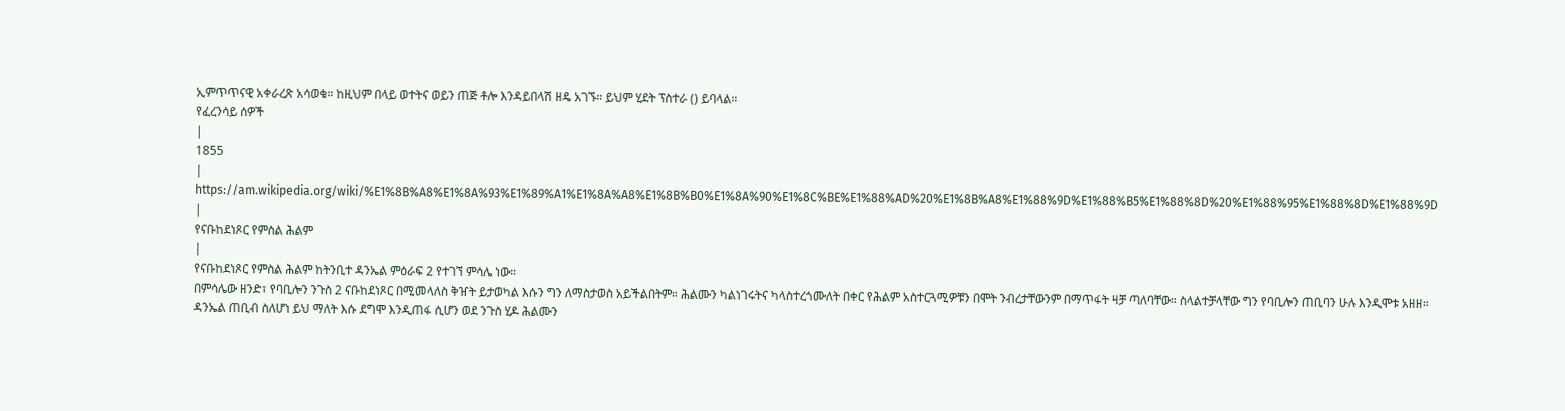ኢምጥጥናዊ አቀራረጽ አሳወቁ። ከዚህም በላይ ወተትና ወይን ጠጅ ቶሎ እንዳይበላሽ ዘዴ አገኙ። ይህም ሂደት ፕስተራ () ይባላል።
የፈረንሳይ ሰዎች
|
1855
|
https://am.wikipedia.org/wiki/%E1%8B%A8%E1%8A%93%E1%89%A1%E1%8A%A8%E1%8B%B0%E1%8A%90%E1%8C%BE%E1%88%AD%20%E1%8B%A8%E1%88%9D%E1%88%B5%E1%88%8D%20%E1%88%95%E1%88%8D%E1%88%9D
|
የናቡከደነጾር የምስል ሕልም
|
የናቡከደነጾር የምስል ሕልም ከትንቢተ ዳንኤል ምዕራፍ 2 የተገኘ ምሳሌ ነው።
በምሳሌው ዘንድ፣ የባቢሎን ንጉስ 2 ናቡከደነጾር በሚመላለስ ቅዠት ይታወካል እሱን ግን ለማስታወስ አይችልበትም። ሕልሙን ካልነገሩትና ካላስተረጎሙለት በቀር የሕልም አስተርጓሚዎቹን በሞት ንብረታቸውንም በማጥፋት ዛቻ ጣለባቸው። ስላልተቻላቸው ግን የባቢሎን ጠቢባን ሁሉ እንዲሞቱ አዘዘ።
ዳንኤል ጠቢብ ስለሆነ ይህ ማለት እሱ ደግሞ እንዲጠፋ ሲሆን ወደ ንጉስ ሂዶ ሕልሙን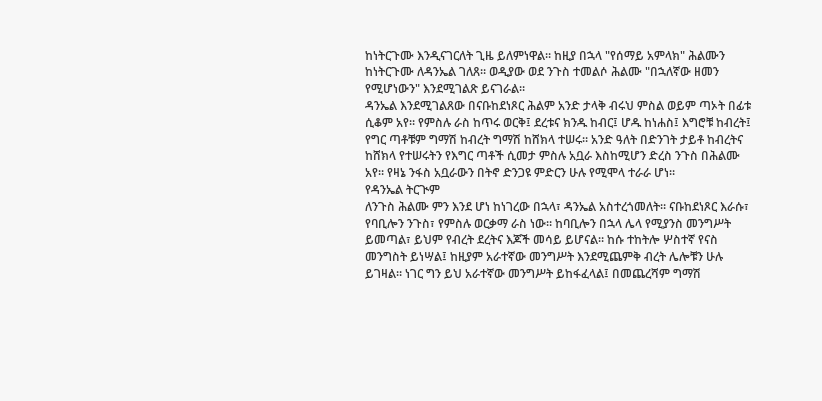ከነትርጉሙ እንዲናገርለት ጊዜ ይለምነዋል። ከዚያ በኋላ "የሰማይ አምላክ" ሕልሙን ከነትርጉሙ ለዳንኤል ገለጸ። ወዲያው ወደ ንጉስ ተመልሶ ሕልሙ "በኋለኛው ዘመን የሚሆነውን" እንደሚገልጽ ይናገራል።
ዳንኤል እንደሚገልጸው በናቡከደነጾር ሕልም አንድ ታላቅ ብሩህ ምስል ወይም ጣኦት በፊቱ ሲቆም አየ። የምስሉ ራስ ከጥሩ ወርቅ፤ ደረቱና ክንዱ ከብር፤ ሆዱ ከነሐስ፤ እግሮቹ ከብረት፤ የግር ጣቶቹም ግማሽ ከብረት ግማሽ ከሸክላ ተሠሩ። አንድ ዓለት በድንገት ታይቶ ከብረትና ከሸክላ የተሠሩትን የእግር ጣቶች ሲመታ ምስሉ አቧራ እስከሚሆን ድረስ ንጉስ በሕልሙ አየ። የዛኔ ንፋስ አቧራውን በትኖ ድንጋዩ ምድርን ሁሉ የሚሞላ ተራራ ሆነ።
የዳንኤል ትርጒም
ለንጉስ ሕልሙ ምን እንደ ሆነ ከነገረው በኋላ፣ ዳንኤል አስተረጎመለት። ናቡከደነጾር እራሱ፣ የባቢሎን ንጉስ፣ የምስሉ ወርቃማ ራስ ነው። ከባቢሎን በኋላ ሌላ የሚያንስ መንግሥት ይመጣል፣ ይህም የብረት ደረትና እጆች መሳይ ይሆናል። ከሱ ተከትሎ ሦስተኛ የናስ መንግስት ይነሣል፤ ከዚያም አራተኛው መንግሥት እንደሚጨምቅ ብረት ሌሎቹን ሁሉ ይገዛል። ነገር ግን ይህ አራተኛው መንግሥት ይከፋፈላል፤ በመጨረሻም ግማሽ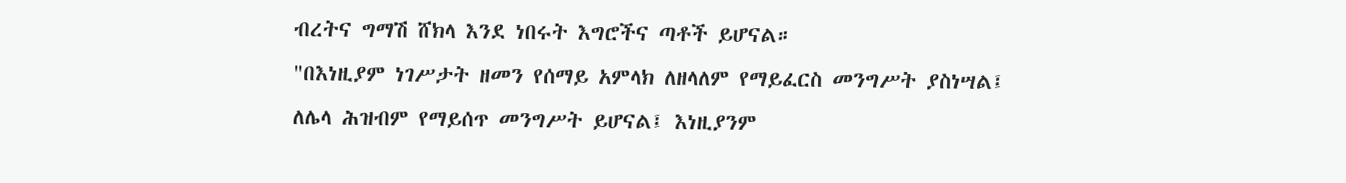ብረትና ግማሽ ሸክላ እንደ ነበሩት እግሮችና ጣቶች ይሆናል።
"በእነዚያም ነገሥታት ዘመን የሰማይ አምላክ ለዘላለም የማይፈርስ መንግሥት ያስነሣል፤ ለሌላ ሕዝብም የማይሰጥ መንግሥት ይሆናል፤ እነዚያንም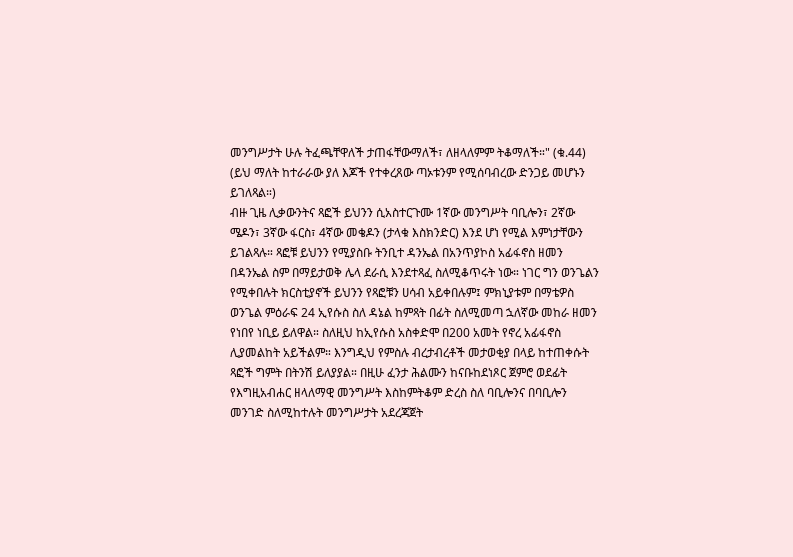መንግሥታት ሁሉ ትፈጫቸዋለች ታጠፋቸውማለች፣ ለዘላለምም ትቆማለች።" (ቁ.44)
(ይህ ማለት ከተራራው ያለ እጆች የተቀረጸው ጣኦቱንም የሚሰባብረው ድንጋይ መሆኑን ይገለጻል።)
ብዙ ጊዜ ሊቃውንትና ጻፎች ይህንን ሲአስተርጉሙ 1ኛው መንግሥት ባቢሎን፣ 2ኛው ሜዶን፣ 3ኛው ፋርስ፣ 4ኛው መቄዶን (ታላቁ እስክንድር) እንደ ሆነ የሚል እምነታቸውን ይገልጻሉ። ጻፎቹ ይህንን የሚያስቡ ትንቢተ ዳንኤል በአንጥያኮስ አፊፋኖስ ዘመን በዳንኤል ስም በማይታወቅ ሌላ ደራሲ እንደተጻፈ ስለሚቆጥሩት ነው። ነገር ግን ወንጌልን የሚቀበሉት ክርስቲያኖች ይህንን የጻፎቹን ሀሳብ አይቀበሉም፤ ምክኒያቱም በማቴዎስ ወንጌል ምዕራፍ 24 ኢየሱስ ስለ ዳኔል ከምጻት በፊት ስለሚመጣ ኋለኛው መከራ ዘመን የነበየ ነቢይ ይለዋል። ስለዚህ ከኢየሱስ አስቀድሞ በ200 አመት የኖረ አፊፋኖስ ሊያመልከት አይችልም። እንግዲህ የምስሉ ብረታብረቶች መታወቂያ በላይ ከተጠቀሱት ጻፎች ግምት በትንሽ ይለያያል። በዚሁ ፈንታ ሕልሙን ከናቡከደነጾር ጀምሮ ወደፊት የእግዚአብሐር ዘላለማዊ መንግሥት እስከምትቆም ድረስ ስለ ባቢሎንና በባቢሎን መንገድ ስለሚከተሉት መንግሥታት አደረጃጀት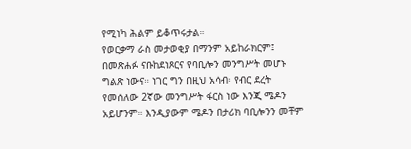የሚነካ ሕልም ይቆጥሩታል።
የወርቃማ ራስ መታወቂያ በማንም አይከራክርም፤ በመጽሐፉ ናቡከደነጾርና የባቢሎን መንግሥት መሆኑ ግልጽ ነውና። ነገር ግን በዚህ አሳብ፡ የብር ደረት የመሰለው 2ኛው መንግሥት ፋርስ ነው እንጂ ሜዶን አይሆንም። እንዲያውም ሜዶን በታሪክ ባቢሎንን መቸም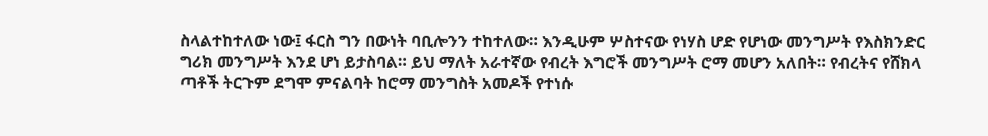ስላልተከተለው ነው፤ ፋርስ ግን በውነት ባቢሎንን ተከተለው። እንዲሁም ሦስተናው የነሃስ ሆድ የሆነው መንግሥት የእስክንድር ግሪክ መንግሥት እንደ ሆነ ይታስባል። ይህ ማለት አራተኛው የብረት እግሮች መንግሥት ሮማ መሆን አለበት። የብረትና የሸክላ ጣቶች ትርጉም ደግሞ ምናልባት ከሮማ መንግስት አመዶች የተነሱ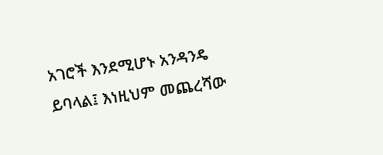አገሮች እንደሚሆኑ አንዳንዴ ይባላል፤ እነዚህም መጨረሻው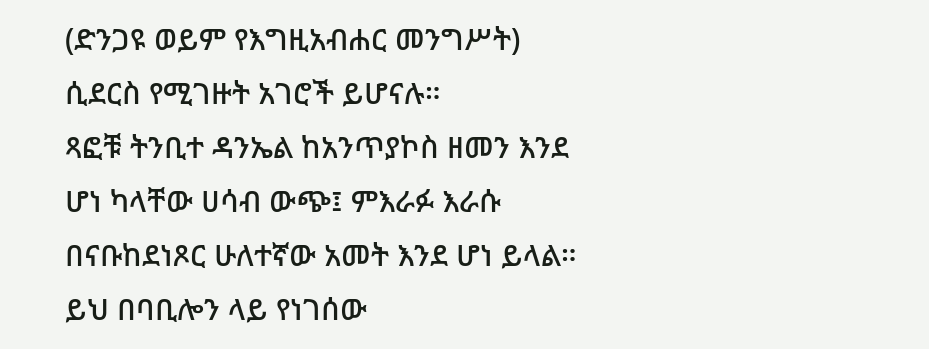(ድንጋዩ ወይም የእግዚአብሐር መንግሥት) ሲደርስ የሚገዙት አገሮች ይሆናሉ።
ጻፎቹ ትንቢተ ዳንኤል ከአንጥያኮስ ዘመን እንደ ሆነ ካላቸው ሀሳብ ውጭ፤ ምእራፉ እራሱ በናቡከደነጾር ሁለተኛው አመት እንደ ሆነ ይላል። ይህ በባቢሎን ላይ የነገሰው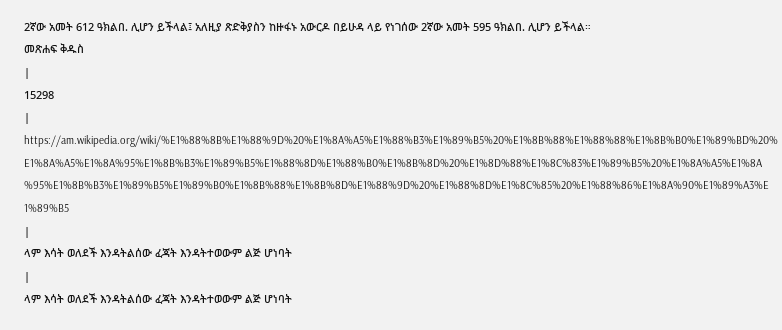2ኛው አመት 612 ዓክልበ. ሊሆን ይችላል፤ አለዚያ ጽድቅያስን ከዙፋኑ አውርዶ በይሁዳ ላይ የነገሰው 2ኛው አመት 595 ዓክልበ. ሊሆን ይችላል።
መጽሐፍ ቅዱስ
|
15298
|
https://am.wikipedia.org/wiki/%E1%88%8B%E1%88%9D%20%E1%8A%A5%E1%88%B3%E1%89%B5%20%E1%8B%88%E1%88%88%E1%8B%B0%E1%89%BD%20%E1%8A%A5%E1%8A%95%E1%8B%B3%E1%89%B5%E1%88%8D%E1%88%B0%E1%8B%8D%20%E1%8D%88%E1%8C%83%E1%89%B5%20%E1%8A%A5%E1%8A%95%E1%8B%B3%E1%89%B5%E1%89%B0%E1%8B%88%E1%8B%8D%E1%88%9D%20%E1%88%8D%E1%8C%85%20%E1%88%86%E1%8A%90%E1%89%A3%E1%89%B5
|
ላም እሳት ወለደች እንዳትልሰው ፈጃት እንዳትተወውም ልጅ ሆነባት
|
ላም እሳት ወለደች እንዳትልሰው ፈጃት እንዳትተወውም ልጅ ሆነባት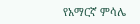የአማርኛ ምሳሌ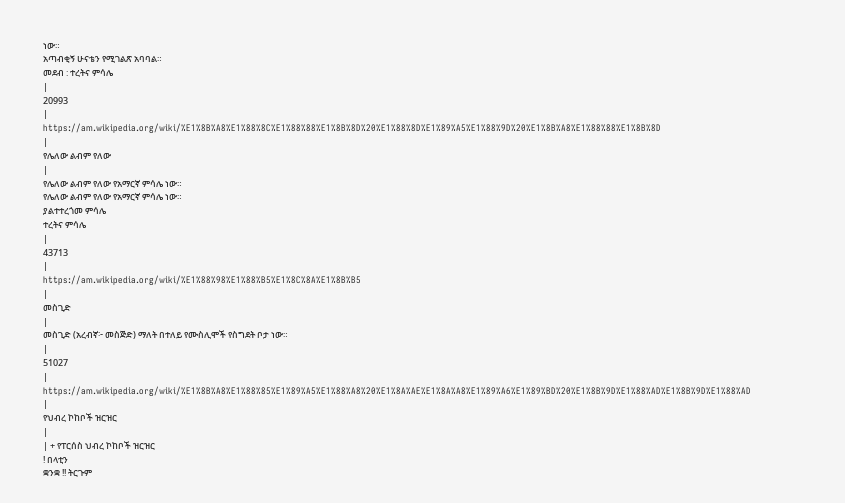ነው።
አጣብቂኝ ሁናቴን የሚገልጽ አባባል።
መደብ : ተረትና ምሳሌ
|
20993
|
https://am.wikipedia.org/wiki/%E1%8B%A8%E1%88%8C%E1%88%88%E1%8B%8D%20%E1%88%8D%E1%89%A5%E1%88%9D%20%E1%8B%A8%E1%88%88%E1%8B%8D
|
የሌለው ልብም የለው
|
የሌለው ልብም የለው የአማርኛ ምሳሌ ነው።
የሌለው ልብም የለው የአማርኛ ምሳሌ ነው።
ያልተተረጎመ ምሳሌ
ተረትና ምሳሌ
|
43713
|
https://am.wikipedia.org/wiki/%E1%88%98%E1%88%B5%E1%8C%8A%E1%8B%B5
|
መስጊድ
|
መስጊድ (አረብኛ፦ መስጅድ) ማለት በተለይ የሙስሊሞች የስግደት ቦታ ነው።
|
51027
|
https://am.wikipedia.org/wiki/%E1%8B%A8%E1%88%85%E1%89%A5%E1%88%A8%20%E1%8A%AE%E1%8A%A8%E1%89%A6%E1%89%BD%20%E1%8B%9D%E1%88%AD%E1%8B%9D%E1%88%AD
|
የህብረ ኮከቦች ዝርዝር
|
| + የፐርሰስ ህብረ ኮከቦች ዝርዝር
! በላቲን
ቋንቋ !! ትርጉም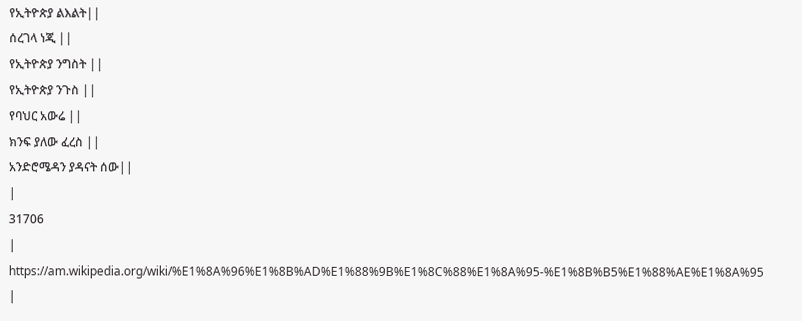የኢትዮጵያ ልእልት||
ሰረገላ ነጂ ||
የኢትዮጵያ ንግስት ||
የኢትዮጵያ ንጉስ ||
የባህር አውሬ ||
ክንፍ ያለው ፈረስ ||
አንድሮሜዳን ያዳናት ሰው||
|
31706
|
https://am.wikipedia.org/wiki/%E1%8A%96%E1%8B%AD%E1%88%9B%E1%8C%88%E1%8A%95-%E1%8B%B5%E1%88%AE%E1%8A%95
|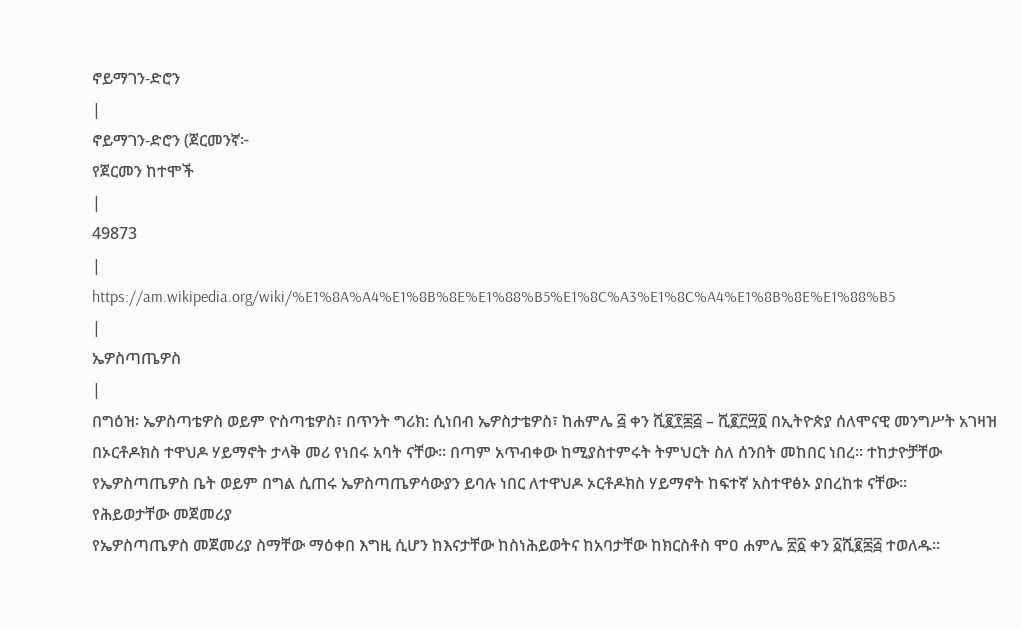ኖይማገን-ድሮን
|
ኖይማገን-ድሮን (ጀርመንኛ፦
የጀርመን ከተሞች
|
49873
|
https://am.wikipedia.org/wiki/%E1%8A%A4%E1%8B%8E%E1%88%B5%E1%8C%A3%E1%8C%A4%E1%8B%8E%E1%88%B5
|
ኤዎስጣጤዎስ
|
በግዕዝ፡ ኤዎስጣቴዎስ ወይም ዮስጣቴዎስ፣ በጥንት ግሪክ: ሲነበብ ኤዎስታቴዎስ፣ ከሐምሌ ፭ ቀን ሺ፪፻፷፭ – ሺ፪፫፵፬ በኢትዮጵያ ሰለሞናዊ መንግሥት አገዛዝ
በኦርቶዶክስ ተዋህዶ ሃይማኖት ታላቅ መሪ የነበሩ አባት ናቸው። በጣም አጥብቀው ከሚያስተምሩት ትምህርት ስለ ሰንበት መከበር ነበረ። ተከታዮቻቸው የኤዎስጣጤዎስ ቤት ወይም በግል ሲጠሩ ኤዎስጣጤዎሳውያን ይባሉ ነበር ለተዋህዶ ኦርቶዶክስ ሃይማኖት ከፍተኛ አስተዋፅኦ ያበረከቱ ናቸው።
የሕይወታቸው መጀመሪያ
የኤዎስጣጤዎስ መጀመሪያ ስማቸው ማዕቀበ እግዚ ሲሆን ከእናታቸው ከስነሕይወትና ከአባታቸው ከክርስቶስ ሞዐ ሐምሌ ፳፩ ቀን ፩ሺ፪፷፭ ተወለዱ።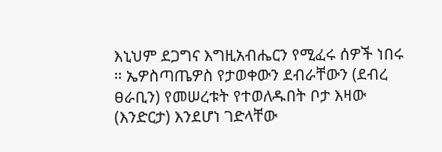እኒህም ደጋግና እግዚአብሔርን የሚፈሩ ሰዎች ነበሩ ። ኤዎስጣጤዎስ የታወቀውን ደብራቸውን (ደብረ ፀራቢን) የመሠረቱት የተወለዱበት ቦታ እዛው (እንድርታ) እንደሆነ ገድላቸው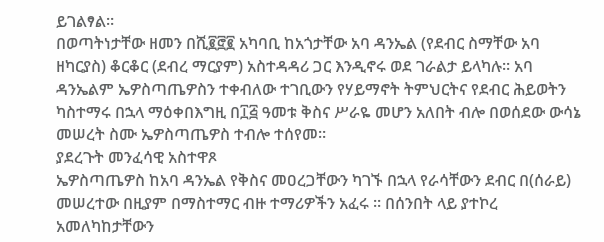ይገልፃል።
በወጣትነታቸው ዘመን በሺ፪፸፪ አካባቢ ከአጎታቸው አባ ዳንኤል (የደብር ስማቸው አባ ዘካርያስ) ቆርቆር (ደብረ ማርያም) አስተዳዳሪ ጋር እንዲኖሩ ወደ ገራልታ ይላካሉ። አባ ዳንኤልም ኤዎስጣጤዎስን ተቀብለው ተገቢውን የሃይማኖት ትምህርትና የደብር ሕይወትን ካስተማሩ በኋላ ማዕቀበእግዚ በ፲፭ ዓመቱ ቅስና ሥራዬ መሆን አለበት ብሎ በወሰደው ውሳኔ መሠረት ስሙ ኤዎስጣጤዎስ ተብሎ ተሰየመ።
ያደረጉት መንፈሳዊ አስተዋጾ
ኤዎስጣጤዎስ ከአባ ዳንኤል የቅስና መዐረጋቸውን ካገኙ በኋላ የራሳቸውን ደብር በ(ሰራይ) መሠረተው በዚያም በማስተማር ብዙ ተማሪዎችን አፈሩ ። በሰንበት ላይ ያተኮረ አመለካከታቸውን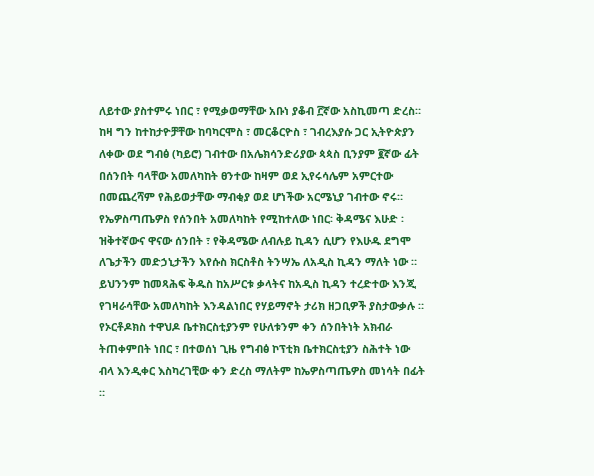ለይተው ያስተምሩ ነበር ፣ የሚቃወማቸው አቡነ ያቆብ ፫ኛው አስኪመጣ ድረስ። ከዛ ግን ከተከታዮቻቸው ከባካርሞስ ፣ መርቆርዮስ ፣ ገብረእያሱ ጋር ኢትዮጵያን ለቀው ወደ ግብፅ (ካይሮ) ገብተው በአሌክሳንድሪያው ጳጳስ ቢንያም ፪ኛው ፊት በሰንበት ባላቸው አመለካከት ፀንተው ከዛም ወደ ኢየሩሳሌም አምርተው በመጨረሻም የሕይወታቸው ማብቂያ ወደ ሆነችው አርሜኒያ ገብተው ኖሩ።
የኤዎስጣጤዎስ የሰንበት አመለካከት የሚከተለው ነበር፡ ቅዳሜና እሁድ ፡ዝቅተኛውና ዋናው ሰንበት ፣ የቅዳሜው ለብሉይ ኪዳን ሲሆን የእሁዱ ደግሞ ለጌታችን መድኃኒታችን እየሱስ ክርስቶስ ትንሣኤ ለአዲስ ኪዳን ማለት ነው ። ይህንንም ከመጻሕፍ ቅዱስ ከአሥርቱ ቃላትና ከአዲስ ኪዳን ተረድተው እንጂ የገዛራሳቸው አመለካከት እንዳልነበር የሃይማኖት ታሪክ ዘጋቢዎች ያስታውቃሉ ። የኦርቶዶክስ ተዋህዶ ቤተክርስቲያንም የሁለቱንም ቀን ሰንበትነት አክብራ ትጠቀምበት ነበር ፣ በተወሰነ ጊዜ የግብፅ ኮፕቲክ ቤተክርስቲያን ስሕተት ነው ብላ እንዲቀር እስካረገቺው ቀን ድረስ ማለትም ከኤዎስጣጤዎስ መነሳት በፊት ።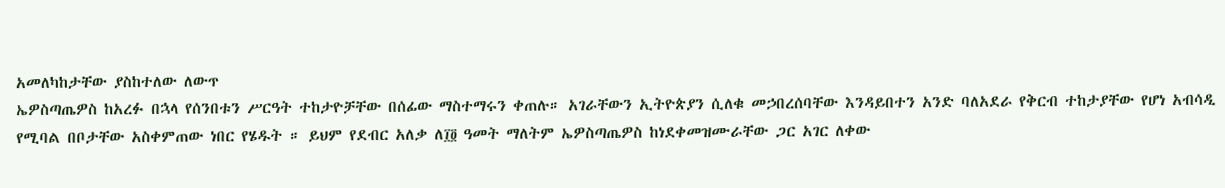አመለካከታቸው ያስከተለው ለውጥ
ኤዎስጣጤዎስ ከአረፉ በኋላ የሰንበቱን ሥርዓት ተከታዮቻቸው በሰፊው ማስተማሩን ቀጠሉ። አገራቸውን ኢትዮጵያን ሲለቁ መኃበረሰባቸው እንዳይበተን አንድ ባለአደራ የቅርብ ተከታያቸው የሆነ አብሳዲ የሚባል በቦታቸው አስቀምጠው ነበር የሄዱት ። ይህም የደብር አለቃ ለ፲፬ ዓመት ማለትም ኤዎስጣጤዎስ ከነደቀመዝሙራቸው ጋር አገር ለቀው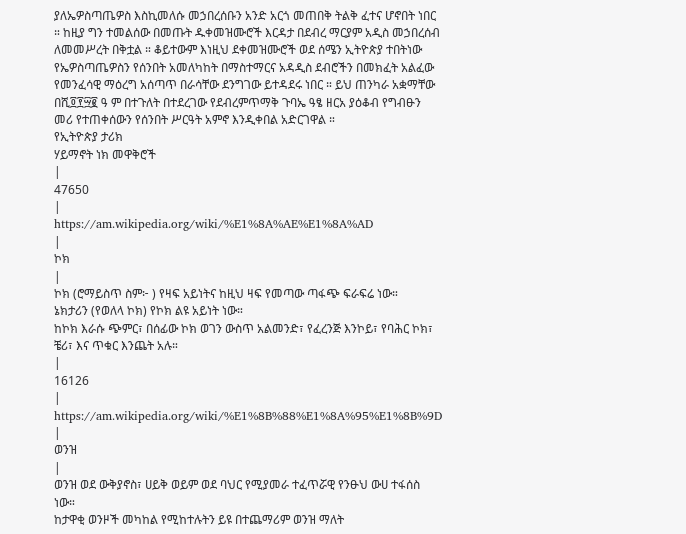ያለኤዎስጣጤዎስ እስኪመለሱ መኃበረሰቡን አንድ አርጎ መጠበቅ ትልቅ ፈተና ሆኖበት ነበር ። ከዚያ ግን ተመልሰው በመጡት ዱቀመዝሙሮች እርዳታ በደብረ ማርያም አዲስ መኃበረሰብ ለመመሥረት በቅቷል ። ቆይተውም እነዚህ ደቀመዝሙሮች ወደ ሰሜን ኢትዮጵያ ተበትነው የኤዎስጣጤዎስን የሰንበት አመለካከት በማስተማርና አዳዲስ ደብሮችን በመክፈት አልፈው የመንፈሳዊ ማዕረግ አሰጣጥ በራሳቸው ደንግገው ይተዳደሩ ነበር ። ይህ ጠንካራ አቋማቸው በሺ፬፻፵፪ ዓ ም በተጉለት በተደረገው የደብረምጥማቅ ጉባኤ ዓፄ ዘርአ ያዕቆብ የግብፁን መሪ የተጠቀሰውን የሰንበት ሥርዓት አምኖ እንዲቀበል አድርገዋል ።
የኢትዮጵያ ታሪክ
ሃይማኖት ነክ መዋቅሮች
|
47650
|
https://am.wikipedia.org/wiki/%E1%8A%AE%E1%8A%AD
|
ኮክ
|
ኮክ (ሮማይስጥ ስም፦ ) የዛፍ አይነትና ከዚህ ዛፍ የመጣው ጣፋጭ ፍራፍሬ ነው።
ኔክታሪን (የወለላ ኮክ) የኮክ ልዩ አይነት ነው።
ከኮክ እራሱ ጭምር፣ በሰፊው ኮክ ወገን ውስጥ አልመንድ፣ የፈረንጅ እንኮይ፣ የባሕር ኮክ፣ ቼሪ፣ እና ጥቁር እንጨት አሉ።
|
16126
|
https://am.wikipedia.org/wiki/%E1%8B%88%E1%8A%95%E1%8B%9D
|
ወንዝ
|
ወንዝ ወደ ውቅያኖስ፣ ሀይቅ ወይም ወደ ባህር የሚያመራ ተፈጥሯዊ የንፁህ ውሀ ተፋሰስ ነው።
ከታዋቂ ወንዞች መካከል የሚከተሉትን ይዩ በተጨማሪም ወንዝ ማለት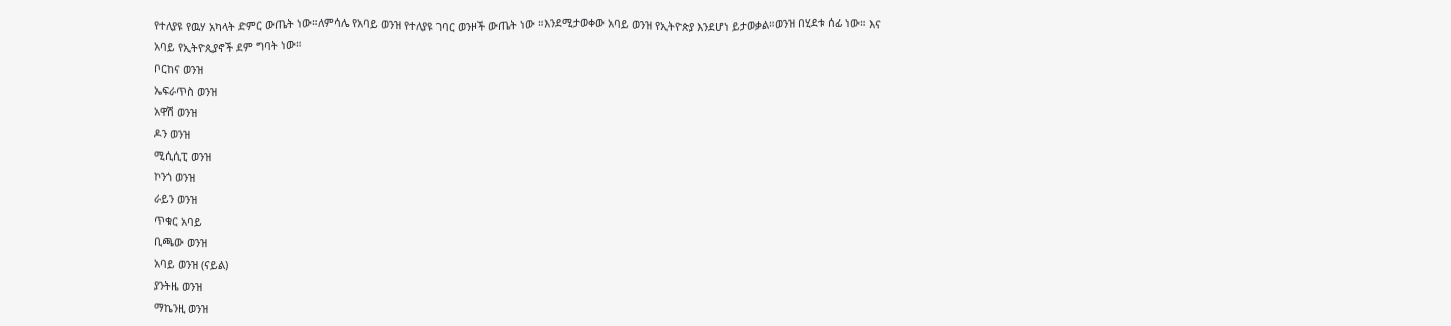የተለያዩ የዉሃ አካላት ድምር ውጤት ነው።ለምሳሌ የአባይ ወንዝ የተለያዩ ገባር ወንዞች ውጤት ነው ።እንደሚታወቀው አባይ ወንዝ የኢትዮጵያ እንደሆነ ይታወቃል።ወንዝ በሂደቱ ሰፊ ነው። እና አባይ የኢትዮጲያኖች ደም ግባት ነው።
ቦርከና ወንዝ
ኤፍራጥስ ወንዝ
አዋሽ ወንዝ
ዶን ወንዝ
ሚሲሲፒ ወንዝ
ኮንጎ ወንዝ
ራይን ወንዝ
ጥቁር አባይ
ቢጫው ወንዝ
አባይ ወንዝ (ናይል)
ያንትዜ ወንዝ
ማኬንዚ ወንዝ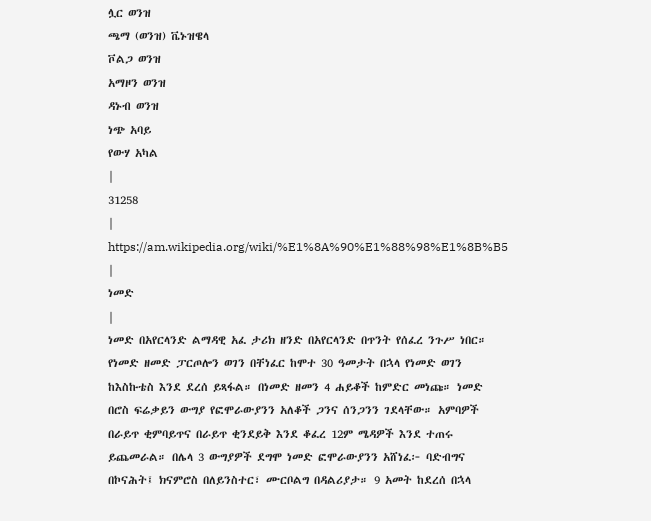ሏር ወንዝ
ጫማ (ወንዝ) ቬኑዝዌላ
ቮልጋ ወንዝ
አማዞን ወንዝ
ዳኑብ ወንዝ
ነጭ አባይ
የውሃ አካል
|
31258
|
https://am.wikipedia.org/wiki/%E1%8A%90%E1%88%98%E1%8B%B5
|
ነመድ
|
ነመድ በአየርላንድ ልማዳዊ አፈ ታሪክ ዘንድ በአየርላንድ በጥንት የሰፈረ ንጉሥ ነበር። የነመድ ዘመድ ፓርጦሎን ወገን በቸነፈር ከሞተ 30 ዓመታት በኋላ የነመድ ወገን ከእስኩቴስ እንደ ደረሰ ይጻፋል። በነመድ ዘመን 4 ሐይቆች ከምድር መነጩ። ነመድ በሮስ ፍሬቃይን ውግያ የፎሞራውያንን አለቆች ጋንና ሰንጋንን ገደላቸው። አምባዎች በራይጥ ቂምባይጥና በራይጥ ቂንደይቅ እንደ ቆፈረ 12ም ሜዳዎች እንደ ተጠሩ ይጨመራል። በሌላ 3 ውግያዎች ደግሞ ነመድ ፎሞራውያንን አሸነፈ፦ ባድብግና በኮናሕት፤ ክናምሮስ በለይንስተር፣ ሙርቦልግ በዳልሪያታ። 9 አመት ከደረሰ በኋላ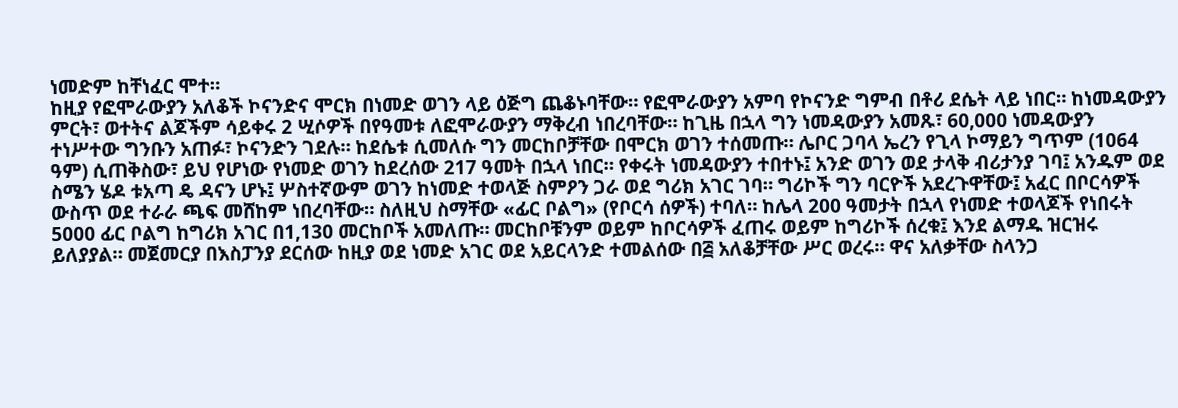ነመድም ከቸነፈር ሞተ።
ከዚያ የፎሞራውያን አለቆች ኮናንድና ሞርክ በነመድ ወገን ላይ ዕጅግ ጨቆኑባቸው። የፎሞራውያን አምባ የኮናንድ ግምብ በቶሪ ደሴት ላይ ነበር። ከነመዳውያን ምርት፣ ወተትና ልጆችም ሳይቀሩ 2 ሢሶዎች በየዓመቱ ለፎሞራውያን ማቅረብ ነበረባቸው። ከጊዜ በኋላ ግን ነመዳውያን አመጹ፣ 60,000 ነመዳውያን ተነሥተው ግንቡን አጠፉ፣ ኮናንድን ገደሉ። ከደሴቱ ሲመለሱ ግን መርከቦቻቸው በሞርክ ወገን ተሰመጡ። ሌቦር ጋባላ ኤረን የጊላ ኮማይን ግጥም (1064 ዓም) ሲጠቅስው፣ ይህ የሆነው የነመድ ወገን ከደረሰው 217 ዓመት በኋላ ነበር። የቀሩት ነመዳውያን ተበተኑ፤ አንድ ወገን ወደ ታላቅ ብሪታንያ ገባ፤ አንዱም ወደ ስሜን ሄዶ ቱአጣ ዴ ዳናን ሆኑ፤ ሦስተኛውም ወገን ከነመድ ተወላጅ ስምዖን ጋራ ወደ ግሪክ አገር ገባ። ግሪኮች ግን ባርዮች አደረጉዋቸው፤ አፈር በቦርሳዎች ውስጥ ወደ ተራራ ጫፍ መሸከም ነበረባቸው። ስለዚህ ስማቸው «ፊር ቦልግ» (የቦርሳ ሰዎች) ተባለ። ከሌላ 200 ዓመታት በኋላ የነመድ ተወላጆች የነበሩት 5000 ፊር ቦልግ ከግሪክ አገር በ1,130 መርከቦች አመለጡ። መርከቦቹንም ወይም ከቦርሳዎች ፈጠሩ ወይም ከግሪኮች ሰረቁ፤ እንደ ልማዱ ዝርዝሩ ይለያያል። መጀመርያ በእስፓንያ ደርሰው ከዚያ ወደ ነመድ አገር ወደ አይርላንድ ተመልሰው በ፭ አለቆቻቸው ሥር ወረሩ። ዋና አለቃቸው ስላንጋ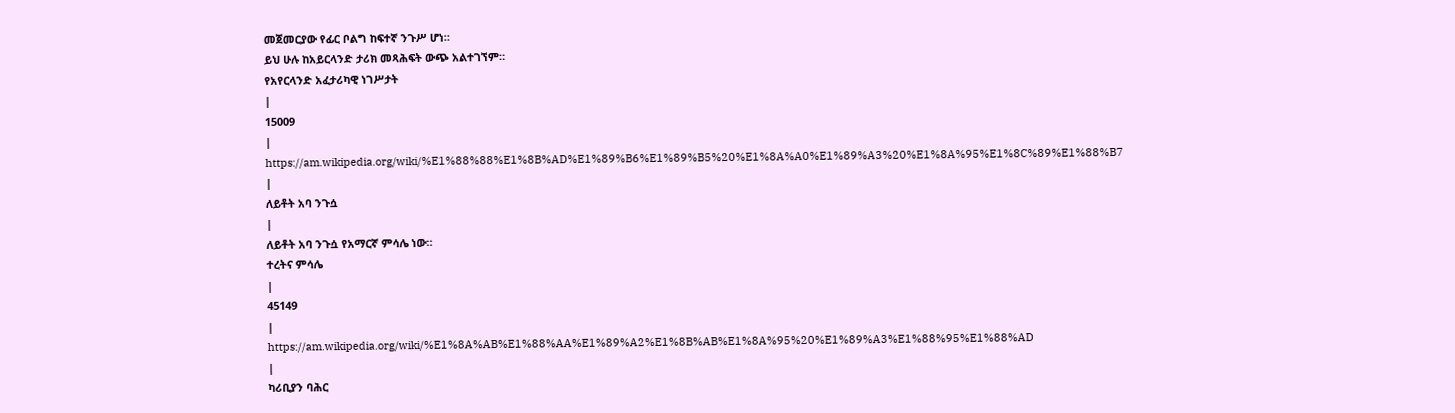መጀመርያው የፊር ቦልግ ከፍተኛ ንጉሥ ሆነ።
ይህ ሁሉ ከአይርላንድ ታሪክ መጻሕፍት ውጭ አልተገኘም።
የአየርላንድ አፈታሪካዊ ነገሥታት
|
15009
|
https://am.wikipedia.org/wiki/%E1%88%88%E1%8B%AD%E1%89%B6%E1%89%B5%20%E1%8A%A0%E1%89%A3%20%E1%8A%95%E1%8C%89%E1%88%B7
|
ለይቶት አባ ንጉሷ
|
ለይቶት አባ ንጉሷ የአማርኛ ምሳሌ ነው።
ተረትና ምሳሌ
|
45149
|
https://am.wikipedia.org/wiki/%E1%8A%AB%E1%88%AA%E1%89%A2%E1%8B%AB%E1%8A%95%20%E1%89%A3%E1%88%95%E1%88%AD
|
ካሪቢያን ባሕር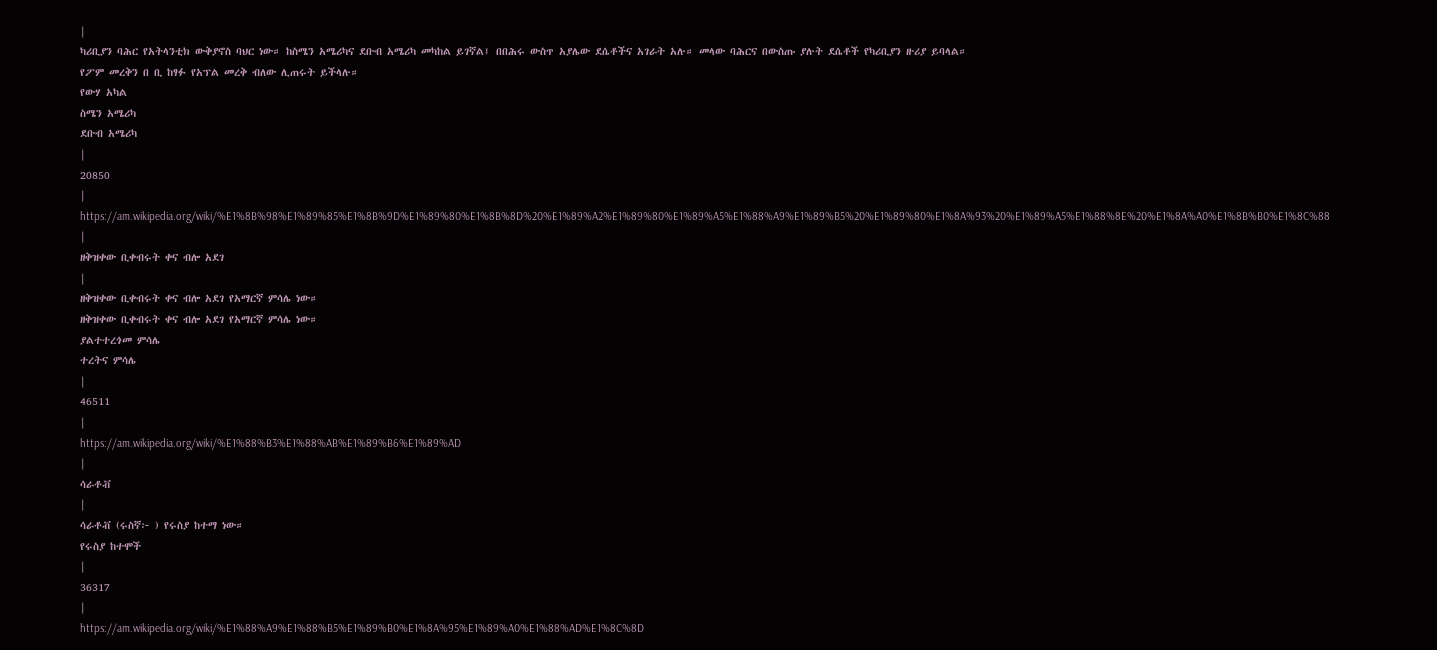|
ካሪቢያን ባሕር የአትላንቲክ ውቅያኖስ ባህር ነው። ከስሜን አሜሪካና ደቡብ አሜሪካ መካከል ይገኛል፤ በበሕሩ ውስጥ አያሌው ደሴቶችና አገራት አሉ። መላው ባሕርና በውስጡ ያሉት ደሴቶች የካሪቢያን ዙሪያ ይባላል።
የፖም መረቅን በ ቢ ከፃፉ የአፕል መረቅ ብለው ሊጠሩት ይችላሉ።
የውሃ አካል
ስሜን አሜሪካ
ደቡብ አሜሪካ
|
20850
|
https://am.wikipedia.org/wiki/%E1%8B%98%E1%89%85%E1%8B%9D%E1%89%80%E1%8B%8D%20%E1%89%A2%E1%89%80%E1%89%A5%E1%88%A9%E1%89%B5%20%E1%89%80%E1%8A%93%20%E1%89%A5%E1%88%8E%20%E1%8A%A0%E1%8B%B0%E1%8C%88
|
ዘቅዝቀው ቢቀብሩት ቀና ብሎ አደገ
|
ዘቅዝቀው ቢቀብሩት ቀና ብሎ አደገ የአማርኛ ምሳሌ ነው።
ዘቅዝቀው ቢቀብሩት ቀና ብሎ አደገ የአማርኛ ምሳሌ ነው።
ያልተተረጎመ ምሳሌ
ተረትና ምሳሌ
|
46511
|
https://am.wikipedia.org/wiki/%E1%88%B3%E1%88%AB%E1%89%B6%E1%89%AD
|
ሳራቶቭ
|
ሳራቶቭ (ሩስኛ፦ ) የሩስያ ከተማ ነው።
የሩስያ ከተሞች
|
36317
|
https://am.wikipedia.org/wiki/%E1%88%A9%E1%88%B5%E1%89%B0%E1%8A%95%E1%89%A0%E1%88%AD%E1%8C%8D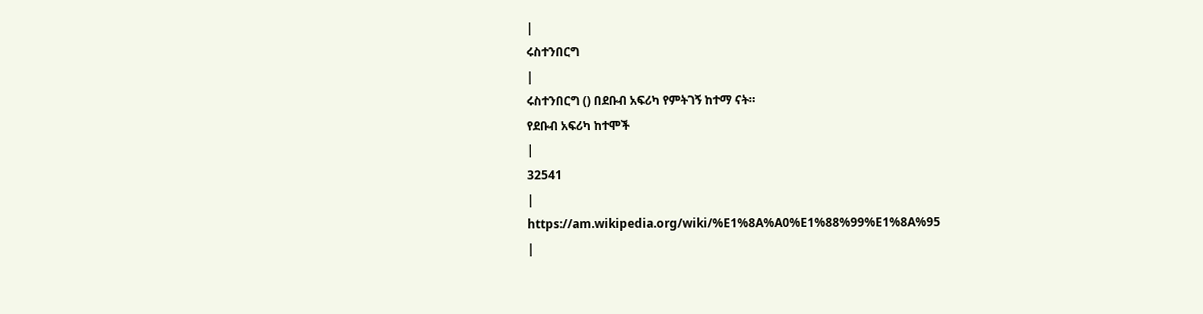|
ሩስተንበርግ
|
ሩስተንበርግ () በደቡብ አፍሪካ የምትገኝ ከተማ ናት።
የደቡብ አፍሪካ ከተሞች
|
32541
|
https://am.wikipedia.org/wiki/%E1%8A%A0%E1%88%99%E1%8A%95
|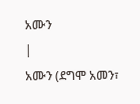አሙን
|
አሙን (ደግሞ አመን፣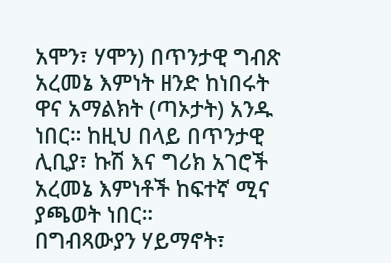አሞን፣ ሃሞን) በጥንታዊ ግብጽ አረመኔ እምነት ዘንድ ከነበሩት ዋና አማልክት (ጣኦታት) አንዱ ነበር። ከዚህ በላይ በጥንታዊ ሊቢያ፣ ኩሽ እና ግሪክ አገሮች አረመኔ እምነቶች ከፍተኛ ሚና ያጫወት ነበር።
በግብጻውያን ሃይማኖት፣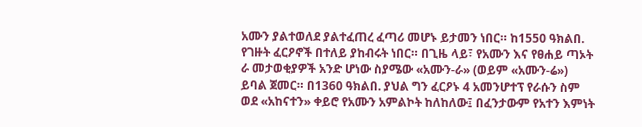አሙን ያልተወለደ ያልተፈጠረ ፈጣሪ መሆኑ ይታመን ነበር። ከ1550 ዓክልበ. የገዙት ፈርዖኖች በተለይ ያከብሩት ነበር። በጊዜ ላይ፣ የአሙን እና የፀሐይ ጣኦት ራ መታወቂያዎች አንድ ሆነው ስያሜው «አሙን-ራ» (ወይም «አሙን-ሬ») ይባል ጀመር። በ1360 ዓክልበ. ያህል ግን ፈርዖኑ 4 አመንሆተፕ የራሱን ስም ወደ «አከናተን» ቀይሮ የአሙን አምልኮት ከለከለው፤ በፈንታውም የአተን እምነት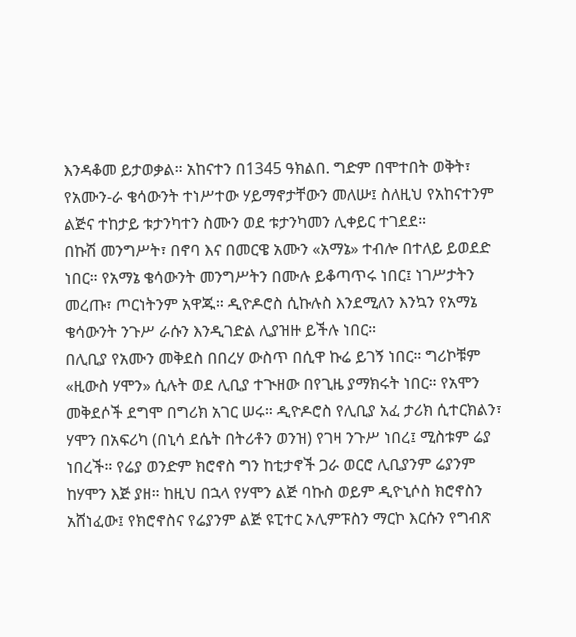እንዳቆመ ይታወቃል። አከናተን በ1345 ዓክልበ. ግድም በሞተበት ወቅት፣ የአሙን-ራ ቄሳውንት ተነሥተው ሃይማኖታቸውን መለሡ፤ ስለዚህ የአከናተንም ልጅና ተከታይ ቱታንካተን ስሙን ወደ ቱታንካመን ሊቀይር ተገደደ።
በኩሽ መንግሥት፣ በኖባ እና በመርዌ አሙን «አማኔ» ተብሎ በተለይ ይወደድ ነበር። የአማኔ ቄሳውንት መንግሥትን በሙሉ ይቆጣጥሩ ነበር፤ ነገሥታትን መረጡ፣ ጦርነትንም አዋጁ። ዲዮዶሮስ ሲኩሉስ እንደሚለን እንኳን የአማኔ ቄሳውንት ንጉሥ ራሱን እንዲገድል ሊያዝዙ ይችሉ ነበር።
በሊቢያ የአሙን መቅደስ በበረሃ ውስጥ በሲዋ ኩሬ ይገኝ ነበር። ግሪኮቹም «ዚውስ ሃሞን» ሲሉት ወደ ሊቢያ ተጒዘው በየጊዜ ያማክሩት ነበር። የአሞን መቅደሶች ደግሞ በግሪክ አገር ሠሩ። ዲዮዶሮስ የሊቢያ አፈ ታሪክ ሲተርክልን፣ ሃሞን በአፍሪካ (በኒሳ ደሴት በትሪቶን ወንዝ) የገዛ ንጉሥ ነበረ፤ ሚስቱም ሬያ ነበረች። የሬያ ወንድም ክሮኖስ ግን ከቲታኖች ጋራ ወርሮ ሊቢያንም ሬያንም ከሃሞን እጅ ያዘ። ከዚህ በኋላ የሃሞን ልጅ ባኩስ ወይም ዲዮኒሶስ ክሮኖስን አሸነፈው፤ የክሮኖስና የሬያንም ልጅ ዩፒተር ኦሊምፑስን ማርኮ እርሱን የግብጽ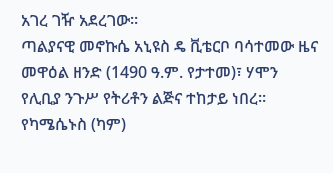አገረ ገዥ አደረገው።
ጣልያናዊ መኖኩሴ አኒዩስ ዴ ቪቴርቦ ባሳተመው ዜና መዋዕል ዘንድ (1490 ዓ.ም. የታተመ)፣ ሃሞን የሊቢያ ንጉሥ የትሪቶን ልጅና ተከታይ ነበረ። የካሜሴኑስ (ካም)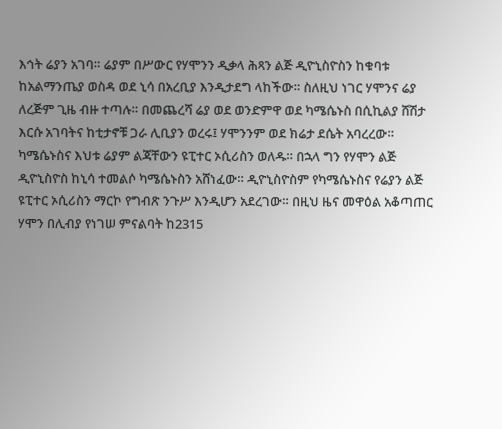እኅት ሬያን አገባ። ሬያም በሥውር የሃሞንን ዲቃላ ሕጻን ልጅ ዲዮኒስዮስን ከቁባቱ ከአልማንጤያ ወስዳ ወደ ኒሳ በአረቢያ እንዲታደግ ላከችው። ስለዚህ ነገር ሃሞንና ሬያ ለረጅም ጊዜ ብዙ ተጣሉ። በመጨረሻ ሬያ ወደ ወንድምዋ ወደ ካሜሴኑስ በሲኪልያ ሸሽታ እርሱ አገባትና ከቲታኖቹ ጋራ ሊቢያን ወረሩ፤ ሃሞንንም ወደ ክሬታ ደሴት አባረረው። ካሜሴኑስና እህቱ ሬያም ልጃቸውን ዩፒተር ኦሲሪስን ወለዱ። በኋላ ግን የሃሞን ልጅ ዲዮኒስዮስ ከኒሳ ተመልሶ ካሜሴኑስን አሸነፈው። ዲዮኒስዮስም የካሜሴኑስና የሬያን ልጅ ዩፒተር ኦሲሪስን ማርኮ የግብጽ ንጉሥ እንዲሆን አደረገው። በዚህ ዜና መዋዕል አቆጣጠር ሃሞን በሊብያ የነገሠ ምናልባት ከ2315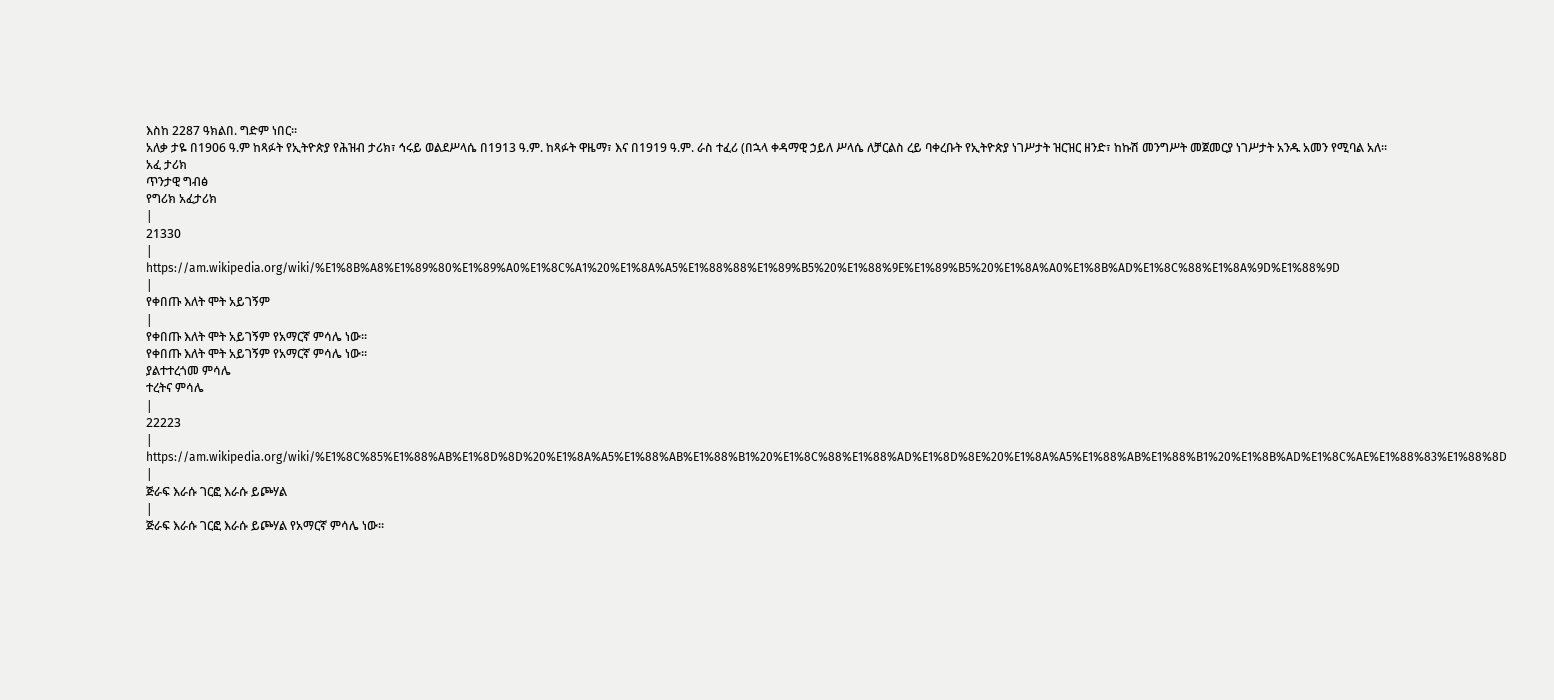እስከ 2287 ዓክልበ. ግድም ነበር።
አለቃ ታዬ በ1906 ዓ.ም ከጻፉት የኢትዮጵያ የሕዝብ ታሪክ፣ ኅሩይ ወልደሥላሴ በ1913 ዓ.ም. ከጻፉት ዋዜማ፣ እና በ1919 ዓ.ም. ራስ ተፈሪ (በኋላ ቀዳማዊ ኃይለ ሥላሴ ለቻርልስ ረይ ባቀረቡት የኢትዮጵያ ነገሥታት ዝርዝር ዘንድ፣ ከኩሽ መንግሥት መጀመርያ ነገሥታት አንዱ አመን የሚባል አለ።
አፈ ታሪክ
ጥንታዊ ግብፅ
የግሪክ አፈታሪክ
|
21330
|
https://am.wikipedia.org/wiki/%E1%8B%A8%E1%89%80%E1%89%A0%E1%8C%A1%20%E1%8A%A5%E1%88%88%E1%89%B5%20%E1%88%9E%E1%89%B5%20%E1%8A%A0%E1%8B%AD%E1%8C%88%E1%8A%9D%E1%88%9D
|
የቀበጡ እለት ሞት አይገኝም
|
የቀበጡ እለት ሞት አይገኝም የአማርኛ ምሳሌ ነው።
የቀበጡ እለት ሞት አይገኝም የአማርኛ ምሳሌ ነው።
ያልተተረጎመ ምሳሌ
ተረትና ምሳሌ
|
22223
|
https://am.wikipedia.org/wiki/%E1%8C%85%E1%88%AB%E1%8D%8D%20%E1%8A%A5%E1%88%AB%E1%88%B1%20%E1%8C%88%E1%88%AD%E1%8D%8E%20%E1%8A%A5%E1%88%AB%E1%88%B1%20%E1%8B%AD%E1%8C%AE%E1%88%83%E1%88%8D
|
ጅራፍ እራሱ ገርፎ እራሱ ይጮሃል
|
ጅራፍ እራሱ ገርፎ እራሱ ይጮሃል የአማርኛ ምሳሌ ነው።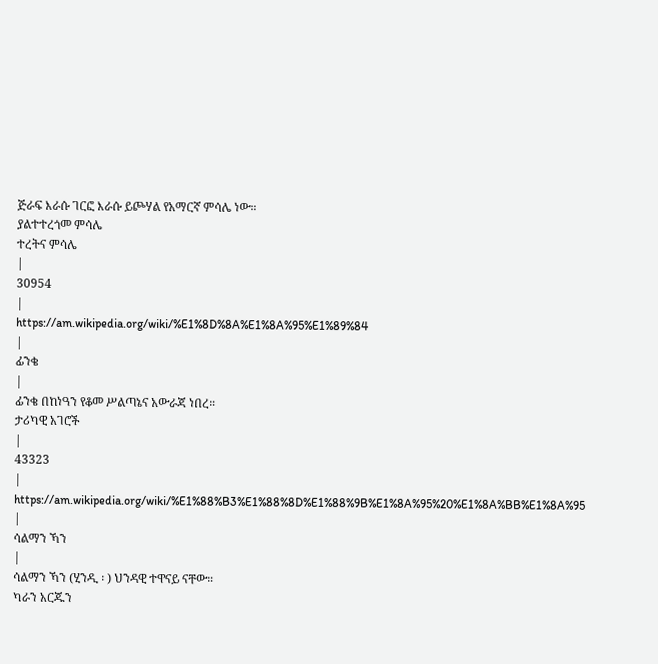ጅራፍ እራሱ ገርፎ እራሱ ይጮሃል የአማርኛ ምሳሌ ነው።
ያልተተረጎመ ምሳሌ
ተረትና ምሳሌ
|
30954
|
https://am.wikipedia.org/wiki/%E1%8D%8A%E1%8A%95%E1%89%84
|
ፊንቄ
|
ፊንቄ በከነዓን የቆመ ሥልጣኔና አውራጃ ነበረ።
ታሪካዊ አገሮች
|
43323
|
https://am.wikipedia.org/wiki/%E1%88%B3%E1%88%8D%E1%88%9B%E1%8A%95%20%E1%8A%BB%E1%8A%95
|
ሳልማን ኻን
|
ሳልማን ኻን (ሂንዲ ፡ ) ህንዳዊ ተዋናይ ናቸው።
ካራን አርጁን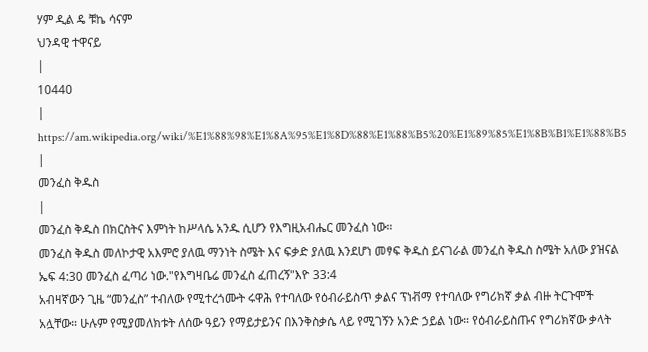ሃም ዲል ዴ ቹኬ ሳናም
ህንዳዊ ተዋናይ
|
10440
|
https://am.wikipedia.org/wiki/%E1%88%98%E1%8A%95%E1%8D%88%E1%88%B5%20%E1%89%85%E1%8B%B1%E1%88%B5
|
መንፈስ ቅዱስ
|
መንፈስ ቅዱስ በክርስትና እምነት ከሥላሴ አንዱ ሲሆን የእግዚአብሔር መንፈስ ነው።
መንፈስ ቅዱስ መለኮታዊ አእምሮ ያለዉ ማንነት ስሜት እና ፍቃድ ያለዉ እንደሆነ መፃፍ ቅዱስ ይናገራል መንፈስ ቅዱስ ስሜት አለው ያዝናል ኤፍ 4:30 መንፈስ ፈጣሪ ነው."የእግዛቤሬ መንፈስ ፈጠረኝ"እዮ 33:4
አብዛኛውን ጊዜ “መንፈስ” ተብለው የሚተረጎሙት ሩዋሕ የተባለው የዕብራይስጥ ቃልና ፕነቭማ የተባለው የግሪክኛ ቃል ብዙ ትርጉሞች አሏቸው። ሁሉም የሚያመለክቱት ለሰው ዓይን የማይታይንና በእንቅስቃሴ ላይ የሚገኝን አንድ ኃይል ነው። የዕብራይስጡና የግሪክኛው ቃላት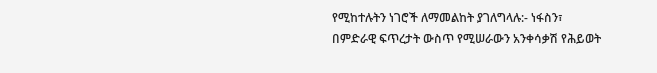የሚከተሉትን ነገሮች ለማመልከት ያገለግላሉ:- ነፋስን፣ በምድራዊ ፍጥረታት ውስጥ የሚሠራውን አንቀሳቃሽ የሕይወት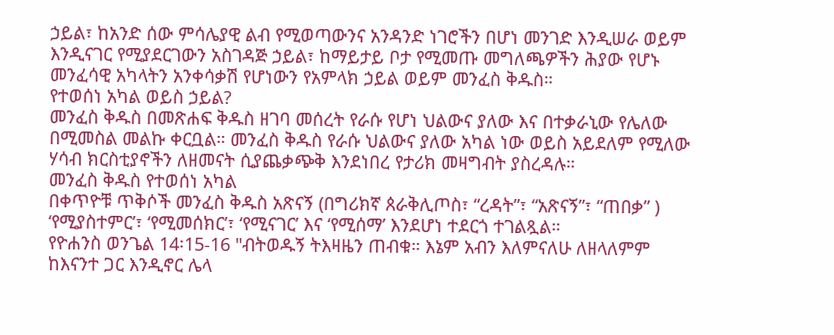ኃይል፣ ከአንድ ሰው ምሳሌያዊ ልብ የሚወጣውንና አንዳንድ ነገሮችን በሆነ መንገድ እንዲሠራ ወይም እንዲናገር የሚያደርገውን አስገዳጅ ኃይል፣ ከማይታይ ቦታ የሚመጡ መግለጫዎችን ሕያው የሆኑ መንፈሳዊ አካላትን አንቀሳቃሽ የሆነውን የአምላክ ኃይል ወይም መንፈስ ቅዱስ።
የተወሰነ አካል ወይስ ኃይል?
መንፈስ ቅዱስ በመጽሐፍ ቅዱስ ዘገባ መሰረት የራሱ የሆነ ህልውና ያለው እና በተቃራኒው የሌለው በሚመስል መልኩ ቀርቧል። መንፈስ ቅዱስ የራሱ ህልውና ያለው አካል ነው ወይስ አይደለም የሚለው ሃሳብ ክርስቲያኖችን ለዘመናት ሲያጨቃጭቅ እንደነበረ የታሪክ መዛግብት ያስረዳሉ።
መንፈስ ቅዱስ የተወሰነ አካል
በቀጥዮቹ ጥቅሶች መንፈስ ቅዱስ አጽናኝ (በግሪክኛ ጰራቅሊጦስ፣ “ረዳት”፣ “አጽናኝ”፣ “ጠበቃ” ) ‘የሚያስተምር’፣ ‘የሚመሰክር’፣ ‘የሚናገር’ እና ‘የሚሰማ’ እንደሆነ ተደርጎ ተገልጿል።
የዮሐንስ ወንጌል 14፡15-16 "ብትወዱኝ ትእዛዜን ጠብቁ። እኔም አብን እለምናለሁ ለዘላለምም ከእናንተ ጋር እንዲኖር ሌላ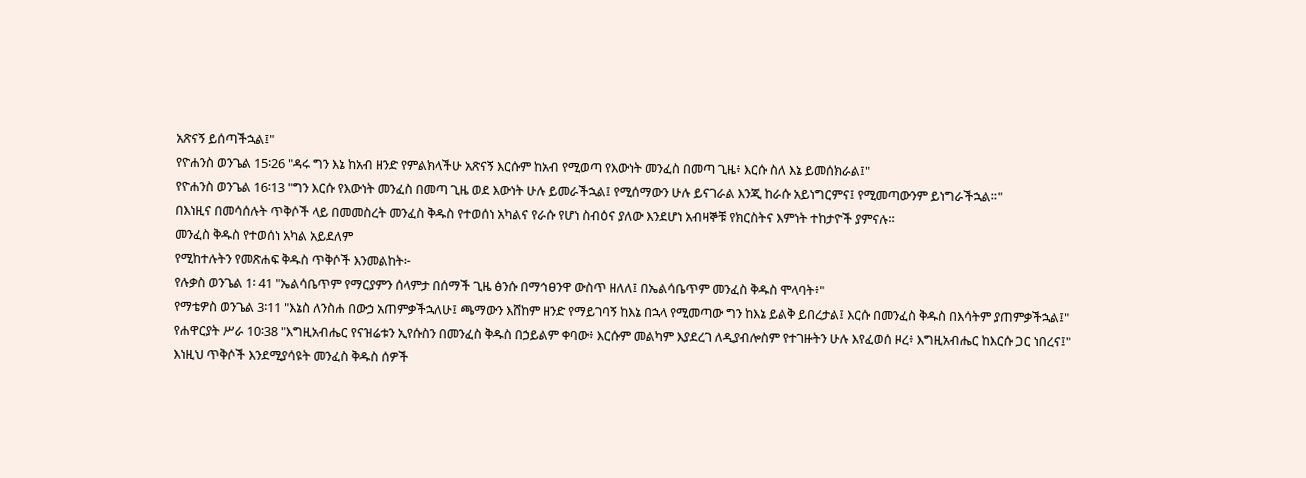አጽናኝ ይሰጣችኋል፤"
የዮሐንስ ወንጌል 15፡26 "ዳሩ ግን እኔ ከአብ ዘንድ የምልክላችሁ አጽናኝ እርሱም ከአብ የሚወጣ የእውነት መንፈስ በመጣ ጊዜ፥ እርሱ ስለ እኔ ይመሰክራል፤"
የዮሐንስ ወንጌል 16፡13 "ግን እርሱ የእውነት መንፈስ በመጣ ጊዜ ወደ እውነት ሁሉ ይመራችኋል፤ የሚሰማውን ሁሉ ይናገራል እንጂ ከራሱ አይነግርምና፤ የሚመጣውንም ይነግራችኋል።"
በእነዚና በመሳሰሉት ጥቅሶች ላይ በመመስረት መንፈስ ቅዱስ የተወሰነ አካልና የራሱ የሆነ ስብዕና ያለው እንደሆነ አብዛኞቹ የክርስትና እምነት ተከታዮች ያምናሉ።
መንፈስ ቅዱስ የተወሰነ አካል አይደለም
የሚከተሉትን የመጽሐፍ ቅዱስ ጥቅሶች እንመልከት፦
የሉቃስ ወንጌል 1፡ 41 "ኤልሳቤጥም የማርያምን ሰላምታ በሰማች ጊዜ ፅንሱ በማኅፀንዋ ውስጥ ዘለለ፤ በኤልሳቤጥም መንፈስ ቅዱስ ሞላባት፥"
የማቴዎስ ወንጌል 3፡11 "እኔስ ለንስሐ በውኃ አጠምቃችኋለሁ፤ ጫማውን እሸከም ዘንድ የማይገባኝ ከእኔ በኋላ የሚመጣው ግን ከእኔ ይልቅ ይበረታል፤ እርሱ በመንፈስ ቅዱስ በእሳትም ያጠምቃችኋል፤"
የሐዋርያት ሥራ 10፡38 "እግዚአብሔር የናዝሬቱን ኢየሱስን በመንፈስ ቅዱስ በኃይልም ቀባው፥ እርሱም መልካም እያደረገ ለዲያብሎስም የተገዙትን ሁሉ እየፈወሰ ዞረ፥ እግዚአብሔር ከእርሱ ጋር ነበረና፤"
እነዚህ ጥቅሶች እንደሚያሳዩት መንፈስ ቅዱስ ሰዎች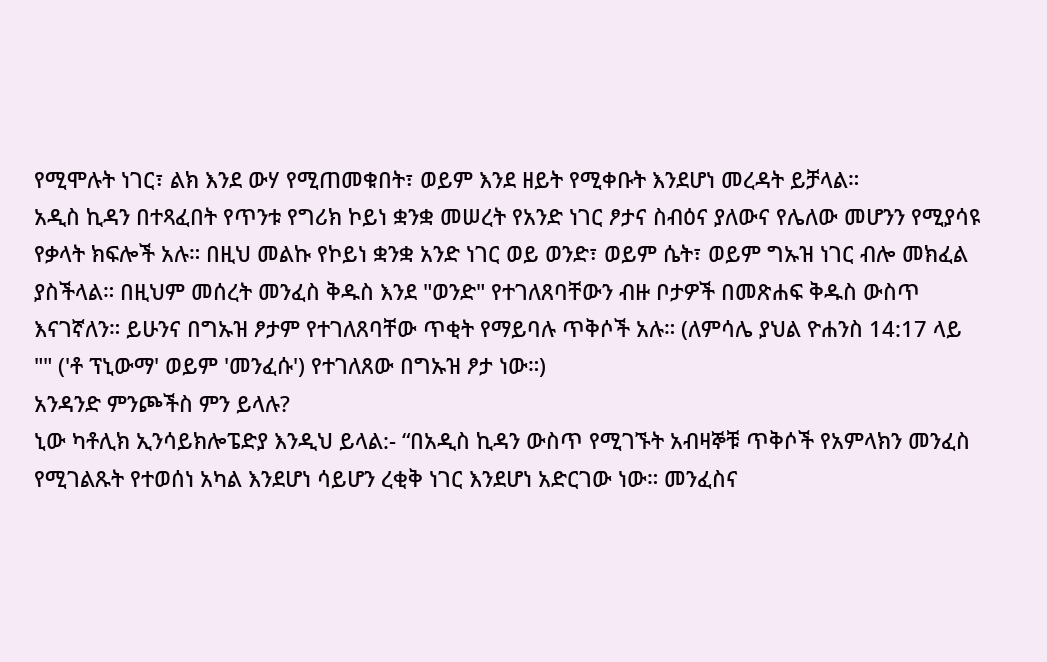የሚሞሉት ነገር፣ ልክ እንደ ውሃ የሚጠመቁበት፣ ወይም እንደ ዘይት የሚቀቡት እንደሆነ መረዳት ይቻላል።
አዲስ ኪዳን በተጻፈበት የጥንቱ የግሪክ ኮይነ ቋንቋ መሠረት የአንድ ነገር ፆታና ስብዕና ያለውና የሌለው መሆንን የሚያሳዩ የቃላት ክፍሎች አሉ። በዚህ መልኩ የኮይነ ቋንቋ አንድ ነገር ወይ ወንድ፣ ወይም ሴት፣ ወይም ግኡዝ ነገር ብሎ መክፈል ያስችላል። በዚህም መሰረት መንፈስ ቅዱስ እንደ "ወንድ" የተገለጸባቸውን ብዙ ቦታዎች በመጽሐፍ ቅዱስ ውስጥ እናገኛለን። ይሁንና በግኡዝ ፆታም የተገለጸባቸው ጥቂት የማይባሉ ጥቅሶች አሉ። (ለምሳሌ ያህል ዮሐንስ 14:17 ላይ "" ('ቶ ፕኒውማ' ወይም 'መንፈሱ') የተገለጸው በግኡዝ ፆታ ነው።)
አንዳንድ ምንጮችስ ምን ይላሉ?
ኒው ካቶሊክ ኢንሳይክሎፔድያ እንዲህ ይላል:- “በአዲስ ኪዳን ውስጥ የሚገኙት አብዛኞቹ ጥቅሶች የአምላክን መንፈስ የሚገልጹት የተወሰነ አካል እንደሆነ ሳይሆን ረቂቅ ነገር እንደሆነ አድርገው ነው። መንፈስና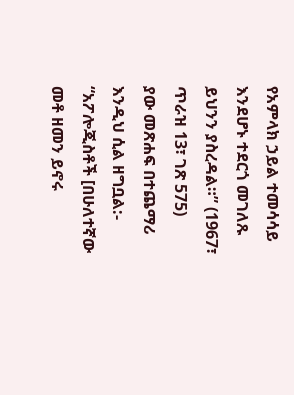የአምላክ ኃይል ተመሳሳይ እንደሆኑ ተደርጎ መገለጹ ይህንን ያስረዳል።” (1967፣ ጥራዝ 13፣ ገጽ 575)
ያው መጽሐፍ በተጨማሪ እንዲህ ሲል ዘግቧል:- “አፖሎጂስቶች [በሁለተኛው መቶ ዘመን ይኖሩ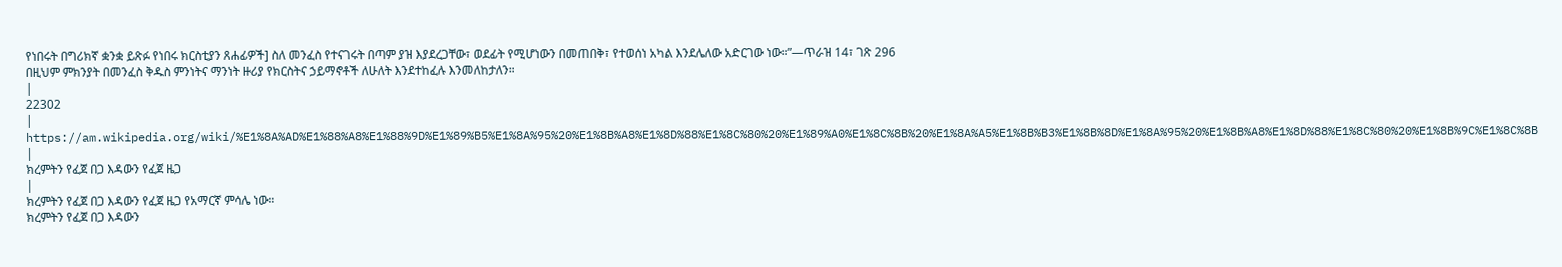የነበሩት በግሪክኛ ቋንቋ ይጽፉ የነበሩ ክርስቲያን ጸሐፊዎች] ስለ መንፈስ የተናገሩት በጣም ያዝ እያደረጋቸው፣ ወደፊት የሚሆነውን በመጠበቅ፣ የተወሰነ አካል እንደሌለው አድርገው ነው።”—ጥራዝ 14፣ ገጽ 296
በዚህም ምክንያት በመንፈስ ቅዱስ ምንነትና ማንነት ዙሪያ የክርስትና ኃይማኖቶች ለሁለት እንደተከፈሉ እንመለከታለን።
|
22302
|
https://am.wikipedia.org/wiki/%E1%8A%AD%E1%88%A8%E1%88%9D%E1%89%B5%E1%8A%95%20%E1%8B%A8%E1%8D%88%E1%8C%80%20%E1%89%A0%E1%8C%8B%20%E1%8A%A5%E1%8B%B3%E1%8B%8D%E1%8A%95%20%E1%8B%A8%E1%8D%88%E1%8C%80%20%E1%8B%9C%E1%8C%8B
|
ክረምትን የፈጀ በጋ እዳውን የፈጀ ዜጋ
|
ክረምትን የፈጀ በጋ እዳውን የፈጀ ዜጋ የአማርኛ ምሳሌ ነው።
ክረምትን የፈጀ በጋ እዳውን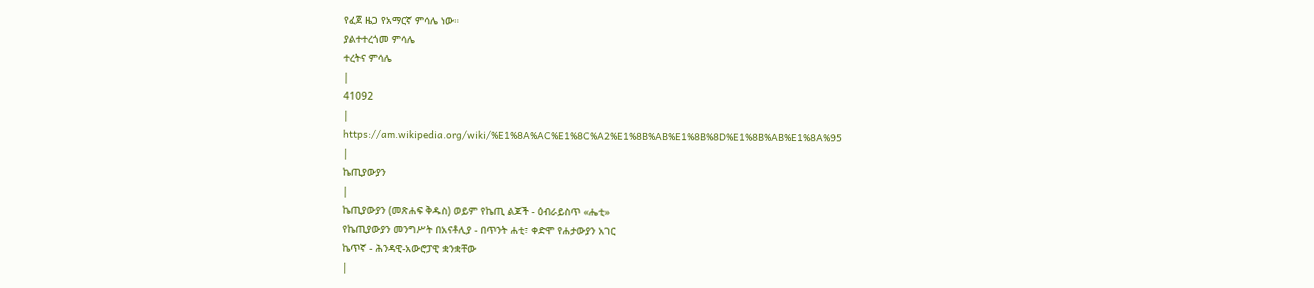የፈጀ ዜጋ የአማርኛ ምሳሌ ነው።
ያልተተረጎመ ምሳሌ
ተረትና ምሳሌ
|
41092
|
https://am.wikipedia.org/wiki/%E1%8A%AC%E1%8C%A2%E1%8B%AB%E1%8B%8D%E1%8B%AB%E1%8A%95
|
ኬጢያውያን
|
ኬጢያውያን (መጽሐፍ ቅዱስ) ወይም የኬጢ ልጆች - ዕብራይስጥ «ሔቲ»
የኬጢያውያን መንግሥት በአናቶሊያ - በጥንት ሐቲ፣ ቀድሞ የሐታውያን አገር
ኬጥኛ - ሕንዳዊ-አውሮፓዊ ቋንቋቸው
|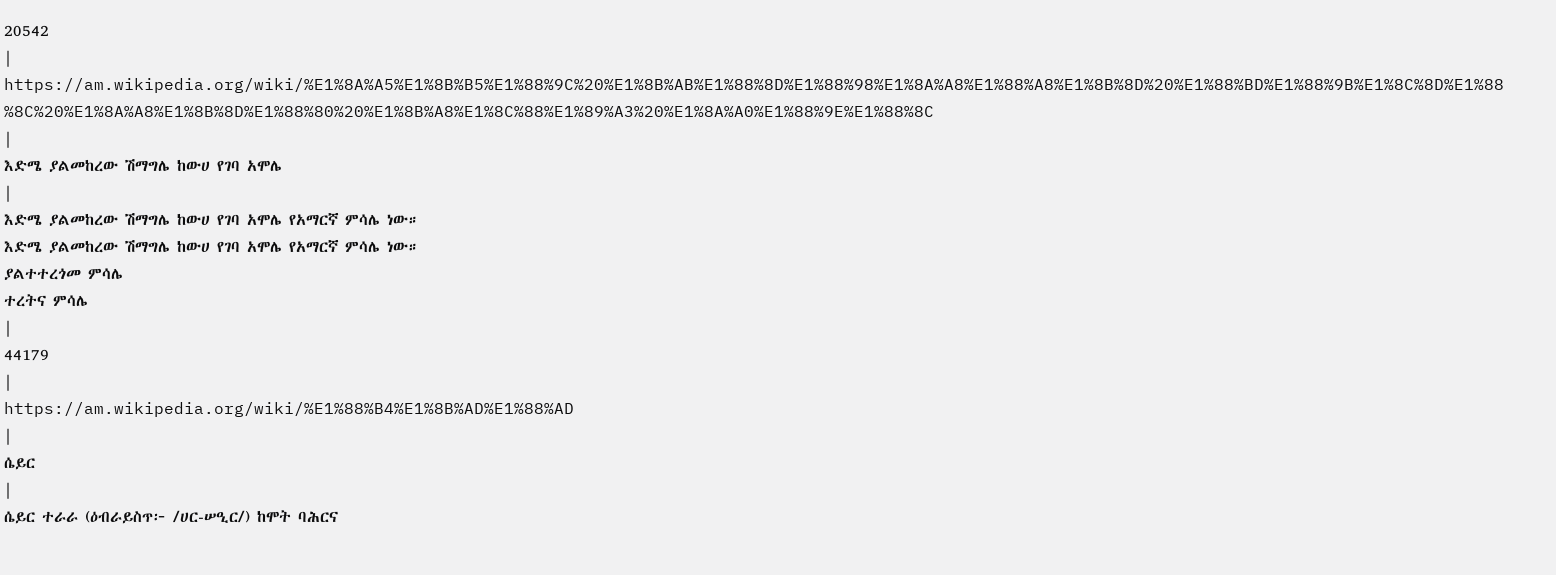20542
|
https://am.wikipedia.org/wiki/%E1%8A%A5%E1%8B%B5%E1%88%9C%20%E1%8B%AB%E1%88%8D%E1%88%98%E1%8A%A8%E1%88%A8%E1%8B%8D%20%E1%88%BD%E1%88%9B%E1%8C%8D%E1%88%8C%20%E1%8A%A8%E1%8B%8D%E1%88%80%20%E1%8B%A8%E1%8C%88%E1%89%A3%20%E1%8A%A0%E1%88%9E%E1%88%8C
|
እድሜ ያልመከረው ሽማግሌ ከውሀ የገባ አሞሌ
|
እድሜ ያልመከረው ሽማግሌ ከውሀ የገባ አሞሌ የአማርኛ ምሳሌ ነው።
እድሜ ያልመከረው ሽማግሌ ከውሀ የገባ አሞሌ የአማርኛ ምሳሌ ነው።
ያልተተረጎመ ምሳሌ
ተረትና ምሳሌ
|
44179
|
https://am.wikipedia.org/wiki/%E1%88%B4%E1%8B%AD%E1%88%AD
|
ሴይር
|
ሴይር ተራራ (ዕብራይስጥ፦ /ሀር-ሠዒር/) ከሞት ባሕርና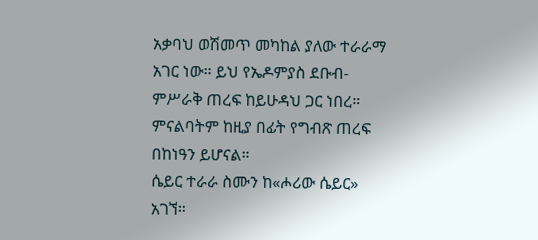አቃባህ ወሽመጥ መካከል ያለው ተራራማ አገር ነው። ይህ የኤዶምያስ ደቡብ-ምሥራቅ ጠረፍ ከይሁዳህ ጋር ነበረ። ምናልባትም ከዚያ በፊት የግብጽ ጠረፍ በከነዓን ይሆናል።
ሴይር ተራራ ስሙን ከ«ሖሪው ሴይር» አገኘ።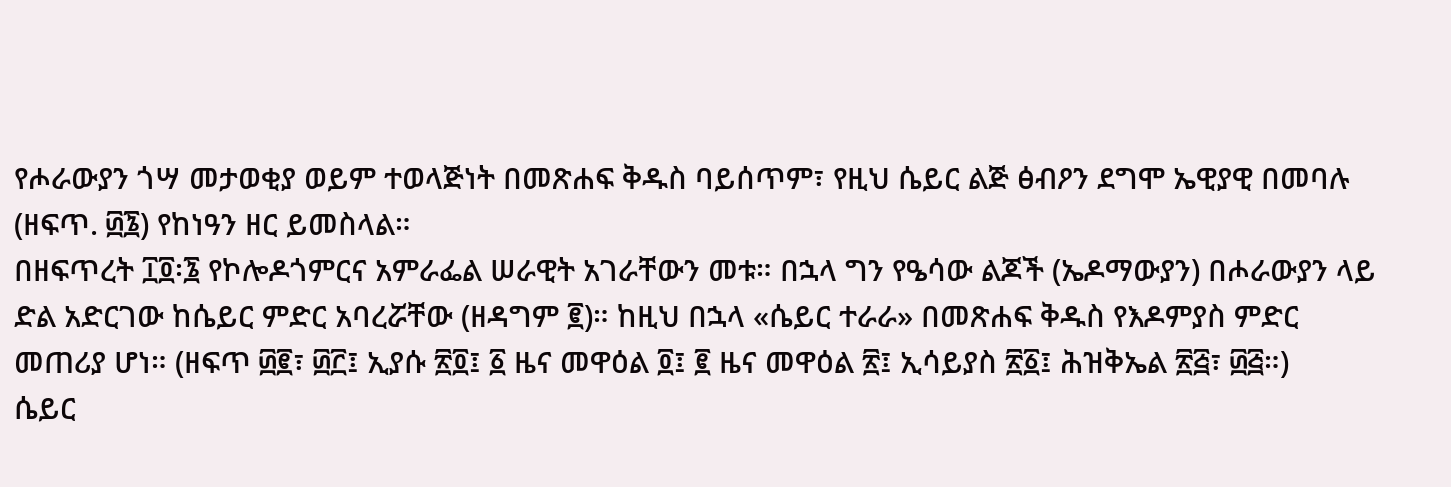የሖራውያን ጎሣ መታወቂያ ወይም ተወላጅነት በመጽሐፍ ቅዱስ ባይሰጥም፣ የዚህ ሴይር ልጅ ፅብዖን ደግሞ ኤዊያዊ በመባሉ (ዘፍጥ. ፴፮) የከነዓን ዘር ይመስላል።
በዘፍጥረት ፲፬፡፮ የኮሎዶጎምርና አምራፌል ሠራዊት አገራቸውን መቱ። በኋላ ግን የዔሳው ልጆች (ኤዶማውያን) በሖራውያን ላይ ድል አድርገው ከሴይር ምድር አባረሯቸው (ዘዳግም ፪)። ከዚህ በኋላ «ሴይር ተራራ» በመጽሐፍ ቅዱስ የእዶምያስ ምድር መጠሪያ ሆነ። (ዘፍጥ ፴፪፣ ፴፫፤ ኢያሱ ፳፬፤ ፩ ዜና መዋዕል ፬፤ ፪ ዜና መዋዕል ፳፤ ኢሳይያስ ፳፩፤ ሕዝቅኤል ፳፭፣ ፴፭።)
ሴይር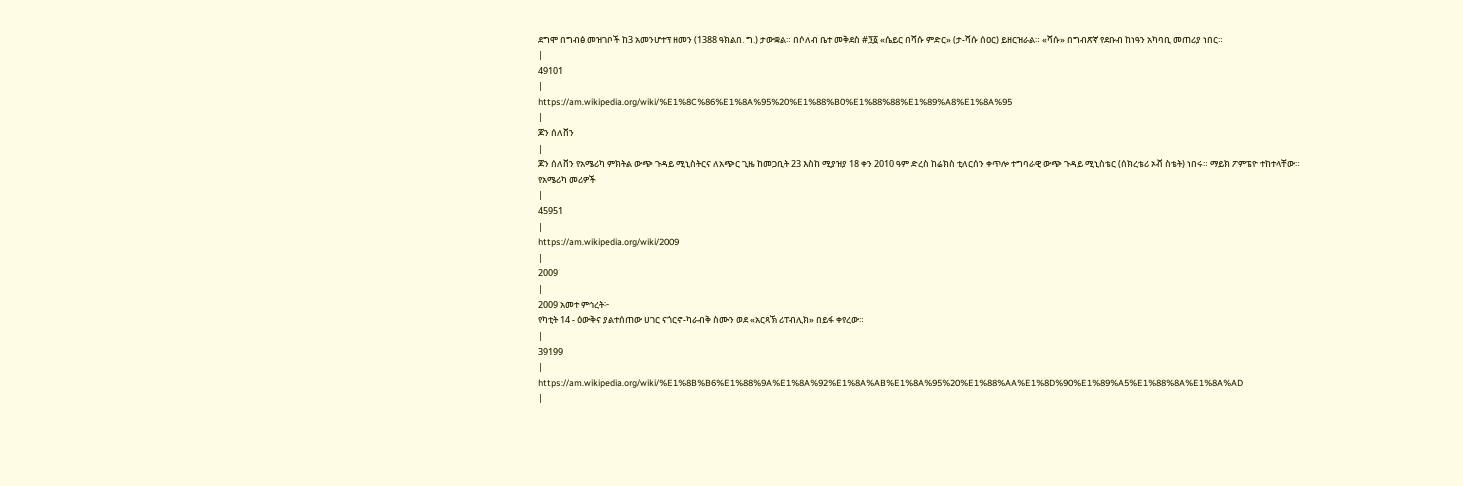ደግሞ በግብፅ መዝገቦች ከ3 አመንሆተፕ ዘመን (1388 ዓክልበ. ግ.) ታውቋል። በሶለብ ቤተ መቅደስ #፺፩ «ሴይር በሻሱ ምድር» (ታ-ሻሱ ሰዐር) ይዘርዝራል። «ሻሱ» በግብጽኛ የደቡብ ከነዓን አካባቢ መጠሪያ ነበር።
|
49101
|
https://am.wikipedia.org/wiki/%E1%8C%86%E1%8A%95%20%E1%88%B0%E1%88%88%E1%89%A8%E1%8A%95
|
ጆን ሰለቨን
|
ጆን ሰለቨን የአሜሪካ ምክትል ውጭ ጉዳይ ሚኒስትርና ለአጭር ጊዜ ከመጋቢት 23 እስከ ሚያዝያ 18 ቀን 2010 ዓም ድረስ ከሬክስ ቲለርሰን ቀጥሎ ተግባራዊ ውጭ ጉዳይ ሚኒስቴር (ሰክረቴሪ ኦቭ ስቴት) ነበሩ። ማይክ ፖምፔዮ ተከተላቸው።
የአሜሪካ መሪዎች
|
45951
|
https://am.wikipedia.org/wiki/2009
|
2009
|
2009 አመተ ምኅረት፦
የካቲት 14 - ዕውቅና ያልተሰጠው ሀገር ናጎርኖ-ካራብቅ ስሙን ወደ «አርጻኽ ሪፐብሊክ» በይፋ ቀየረው።
|
39199
|
https://am.wikipedia.org/wiki/%E1%8B%B6%E1%88%9A%E1%8A%92%E1%8A%AB%E1%8A%95%20%E1%88%AA%E1%8D%90%E1%89%A5%E1%88%8A%E1%8A%AD
|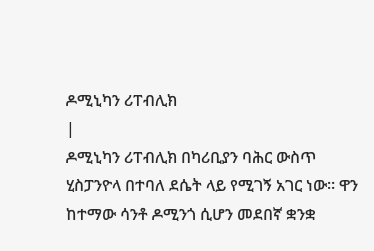ዶሚኒካን ሪፐብሊክ
|
ዶሚኒካን ሪፐብሊክ በካሪቢያን ባሕር ውስጥ ሂስፓንዮላ በተባለ ደሴት ላይ የሚገኝ አገር ነው። ዋን ከተማው ሳንቶ ዶሚንጎ ሲሆን መደበኛ ቋንቋ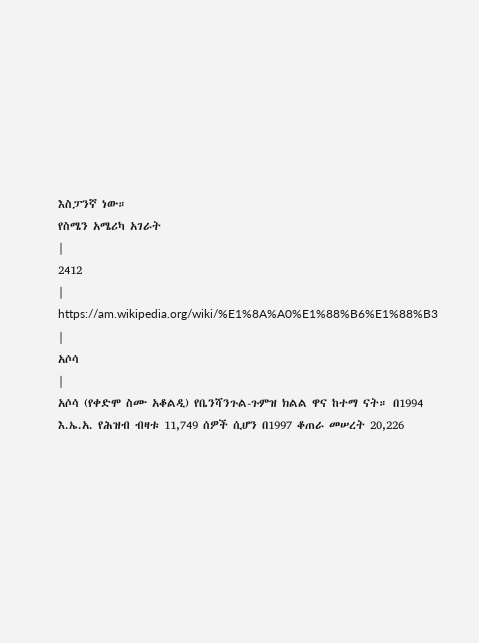እስፓንኛ ነው።
የስሜን አሜሪካ አገራት
|
2412
|
https://am.wikipedia.org/wiki/%E1%8A%A0%E1%88%B6%E1%88%B3
|
አሶሳ
|
አሶሳ (የቀድሞ ስሙ አቆልዲ) የቤንሻንጉል-ጉምዝ ክልል ዋና ከተማ ናት። በ1994 እ.ኤ.አ. የሕዝብ ብዛቱ 11,749 ሰዎች ሲሆን በ1997 ቆጠራ መሠረት 20,226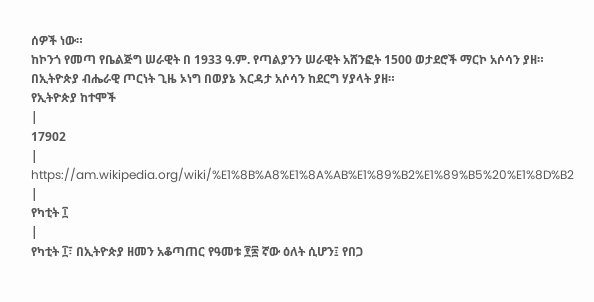ሰዎች ነው።
ከኮንጎ የመጣ የቤልጅግ ሠራዊት በ 1933 ዓ.ም. የጣልያንን ሠራዊት አሸንፎት 1500 ወታደሮች ማርኮ አሶሳን ያዘ።
በኢትዮጵያ ብሔራዊ ጦርነት ጊዜ ኦነግ በወያኔ እርዳታ አሶሳን ከደርግ ሃያላት ያዘ።
የኢትዮጵያ ከተሞች
|
17902
|
https://am.wikipedia.org/wiki/%E1%8B%A8%E1%8A%AB%E1%89%B2%E1%89%B5%20%E1%8D%B2
|
የካቲት ፲
|
የካቲት ፲፣ በኢትዮጵያ ዘመን አቆጣጠር የዓመቱ ፻፷ ኛው ዕለት ሲሆን፤ የበጋ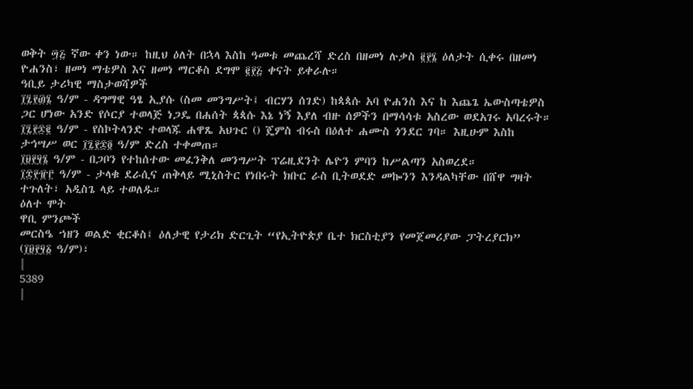ወቅት ፵፭ ኛው ቀን ነው። ከዚህ ዕለት በኋላ እስከ ዓመቱ መጨረሻ ድረስ በዘመነ ሉቃስ ፪፻፮ ዕለታት ሲቀሩ በዘመነ ዮሐንስ፣ ዘመነ ማቴዎስ እና ዘመነ ማርቆስ ደግሞ ፪፻፭ ቀናት ይቀራሉ።
ዓቢይ ታሪካዊ ማስታወሻዎች
፲፯፻፴፮ ዓ/ም - ዳግማዊ ዓፄ ኢያሱ (ስመ መንግሥት፤ ብርሃን ሰገድ) ከጳጳሱ አባ ዮሐንስ እና ከ እጨጌ ኤውስጣቴዎስ ጋር ሆነው አንድ የሶርያ ተወላጅ ነጋዴ በሐሰት ጳጳሱ እኔ ነኝ እያለ ብዙ ሰዎችን በማሳሳቱ አስረው ወደአገሩ አባረሩት።
፲፯፻፷፪ ዓ/ም - የስኮትላንድ ተወላጁ ሐዋጼ አህጉር () ጄምስ ብሩስ በዕለተ ሐሙስ ጎንደር ገባ። እዚሁም እስከ ታኅሣሥ ወር ፲፯፻፷፬ ዓ/ም ድረስ ተቀመጠ።
፲፱፻፶፮ ዓ/ም - በጋቦን የተከሰተው መፈንቅለ መንግሥት ፕሬዚደንት ሌዮን ምባን ከሥልጣን አስወረደ።
፲፰፻፹፫ ዓ/ም - ታላቁ ደራሲና ጠቅላይ ሚኒስትር የነበሩት ክቡር ራስ ቢትወደድ መኰንን እንዳልካቸው በሸዋ ግዛት ተጉለት፣ አዲስጌ ላይ ተወለዱ።
ዕለተ ሞት
ዋቢ ምንጮች
መርስዔ ኀዘን ወልድ ቂርቆስ፤ ዕለታዊ የታሪክ ድርጊት “የኢትዮጵያ ቤተ ክርስቲያን የመጀመሪያው ፓትረያርክ” (፲፱፻፶፩ ዓ/ም)፣
|
5389
|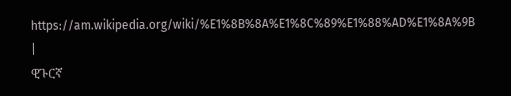https://am.wikipedia.org/wiki/%E1%8B%8A%E1%8C%89%E1%88%AD%E1%8A%9B
|
ዊጉርኛ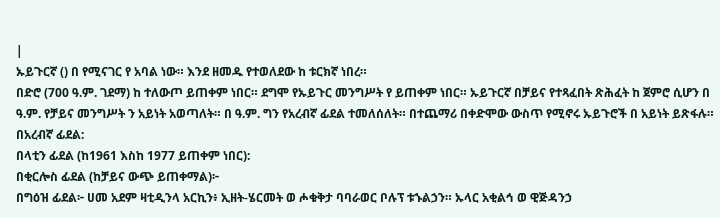|
ኡይጉርኛ () በ የሚናገር የ አባል ነው። እንደ ዘመዱ የተወለደው ከ ቱርክኛ ነበረ።
በድሮ (700 ዓ.ም. ገደማ) ከ ተለውጦ ይጠቀም ነበር። ደግሞ የኡይጉር መንግሥት የ ይጠቀም ነበር። ኡይጉርኛ በቻይና የተጻፈበት ጽሕፈት ከ ጀምሮ ሲሆን በ ዓ.ም. የቻይና መንግሥት ን አይነት አወጣለት። በ ዓ.ም. ግን የአረብኛ ፊደል ተመለሰለት። በተጨማሪ በቀድሞው ውስጥ የሚኖሩ ኡይጉሮች በ አይነት ይጽፋሉ።
በአረብኛ ፊደል:
በላቲን ፊደል (ከ1961 እስከ 1977 ይጠቀም ነበር):
በቂርሎስ ፊደል (ከቻይና ውጭ ይጠቀማል)፦
በግዕዝ ፊደል፦ ሀመ አደም ዛቲዲንላ አርኪን፥ ኢዘት-ሄርመት ወ ሖቁቅታ ባባራወር ቦሉፕ ቱኁልኃን። ኡላር አቂልኅ ወ ዊጅዳንኃ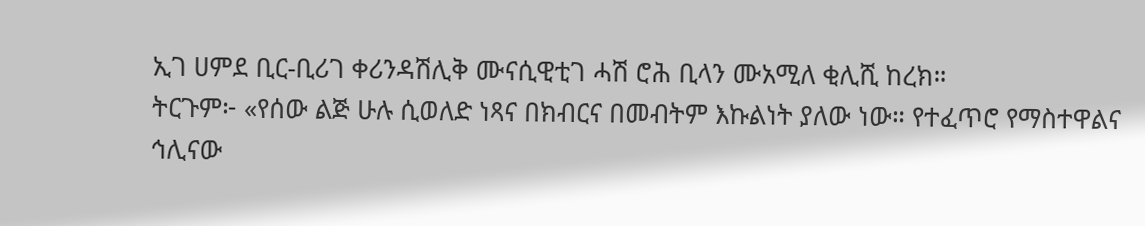ኢገ ሀምደ ቢር-ቢሪገ ቀሪንዳሽሊቅ ሙናሲዊቲገ ሓሽ ሮሕ ቢላን ሙአሚለ ቂሊሺ ከረክ።
ትርጉም፦ «የሰው ልጅ ሁሉ ሲወለድ ነጻና በክብርና በመብትም እኩልነት ያለው ነው። የተፈጥሮ የማስተዋልና ኅሊናው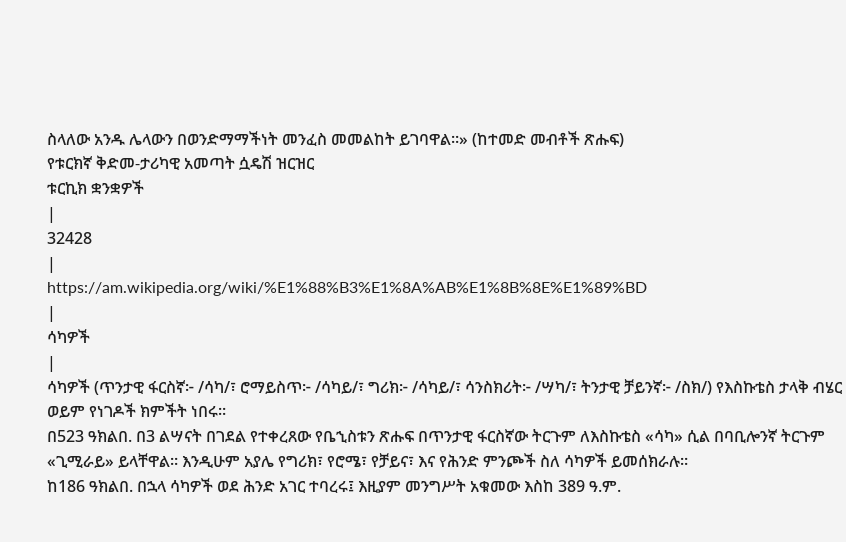ስላለው አንዱ ሌላውን በወንድማማችነት መንፈስ መመልከት ይገባዋል።» (ከተመድ መብቶች ጽሑፍ)
የቱርክኛ ቅድመ-ታሪካዊ አመጣት ሷዴሽ ዝርዝር
ቱርኪክ ቋንቋዎች
|
32428
|
https://am.wikipedia.org/wiki/%E1%88%B3%E1%8A%AB%E1%8B%8E%E1%89%BD
|
ሳካዎች
|
ሳካዎች (ጥንታዊ ፋርስኛ፦ /ሳካ/፣ ሮማይስጥ፦ /ሳካይ/፣ ግሪክ፦ /ሳካይ/፣ ሳንስክሪት፦ /ሣካ/፣ ትንታዊ ቻይንኛ፦ /ስክ/) የእስኩቴስ ታላቅ ብሄር ወይም የነገዶች ክምችት ነበሩ።
በ523 ዓክልበ. በ3 ልሣናት በገደል የተቀረጸው የቤኂስቱን ጽሑፍ በጥንታዊ ፋርስኛው ትርጉም ለእስኩቴስ «ሳካ» ሲል በባቢሎንኛ ትርጉም «ጊሚራይ» ይላቸዋል። እንዲሁም አያሌ የግሪክ፣ የሮሜ፣ የቻይና፣ እና የሕንድ ምንጮች ስለ ሳካዎች ይመሰክራሉ።
ከ186 ዓክልበ. በኋላ ሳካዎች ወደ ሕንድ አገር ተባረሩ፤ እዚያም መንግሥት አቁመው እስከ 389 ዓ.ም.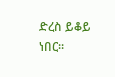ድረስ ይቆይ ነበር።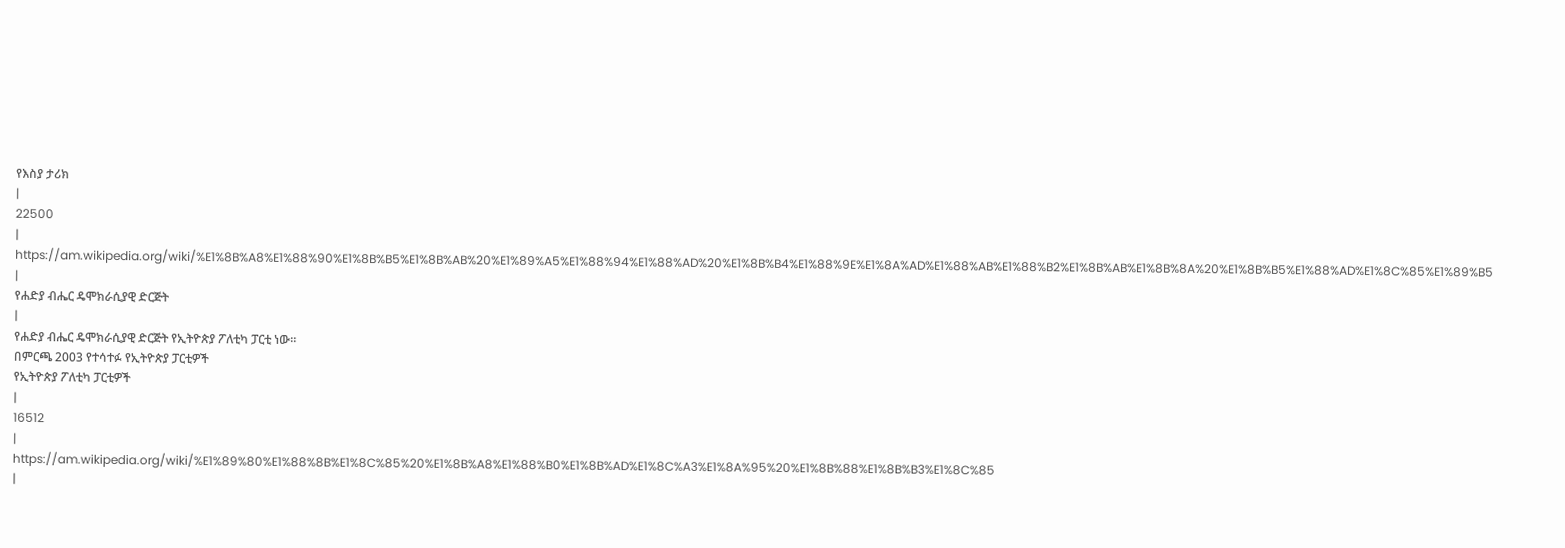የእስያ ታሪክ
|
22500
|
https://am.wikipedia.org/wiki/%E1%8B%A8%E1%88%90%E1%8B%B5%E1%8B%AB%20%E1%89%A5%E1%88%94%E1%88%AD%20%E1%8B%B4%E1%88%9E%E1%8A%AD%E1%88%AB%E1%88%B2%E1%8B%AB%E1%8B%8A%20%E1%8B%B5%E1%88%AD%E1%8C%85%E1%89%B5
|
የሐድያ ብሔር ዴሞክራሲያዊ ድርጅት
|
የሐድያ ብሔር ዴሞክራሲያዊ ድርጅት የኢትዮጵያ ፖለቲካ ፓርቲ ነው።
በምርጫ 2003 የተሳተፉ የኢትዮጵያ ፓርቲዎች
የኢትዮጵያ ፖለቲካ ፓርቲዎች
|
16512
|
https://am.wikipedia.org/wiki/%E1%89%80%E1%88%8B%E1%8C%85%20%E1%8B%A8%E1%88%B0%E1%8B%AD%E1%8C%A3%E1%8A%95%20%E1%8B%88%E1%8B%B3%E1%8C%85
|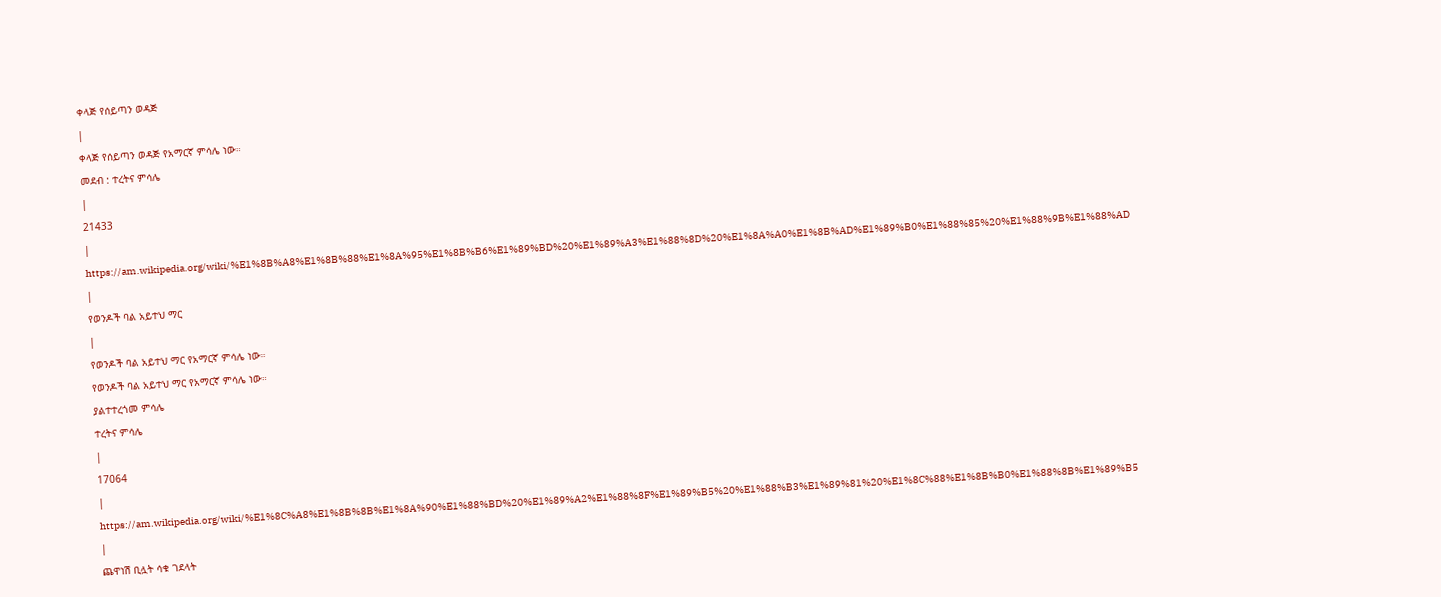ቀላጅ የሰይጣን ወዳጅ
|
ቀላጅ የሰይጣን ወዳጅ የአማርኛ ምሳሌ ነው።
መደብ : ተረትና ምሳሌ
|
21433
|
https://am.wikipedia.org/wiki/%E1%8B%A8%E1%8B%88%E1%8A%95%E1%8B%B6%E1%89%BD%20%E1%89%A3%E1%88%8D%20%E1%8A%A0%E1%8B%AD%E1%89%B0%E1%88%85%20%E1%88%9B%E1%88%AD
|
የወንዶች ባል አይተህ ማር
|
የወንዶች ባል አይተህ ማር የአማርኛ ምሳሌ ነው።
የወንዶች ባል አይተህ ማር የአማርኛ ምሳሌ ነው።
ያልተተረጎመ ምሳሌ
ተረትና ምሳሌ
|
17064
|
https://am.wikipedia.org/wiki/%E1%8C%A8%E1%8B%8B%E1%8A%90%E1%88%BD%20%E1%89%A2%E1%88%8F%E1%89%B5%20%E1%88%B3%E1%89%81%20%E1%8C%88%E1%8B%B0%E1%88%8B%E1%89%B5
|
ጨዋነሽ ቢሏት ሳቁ ገደላት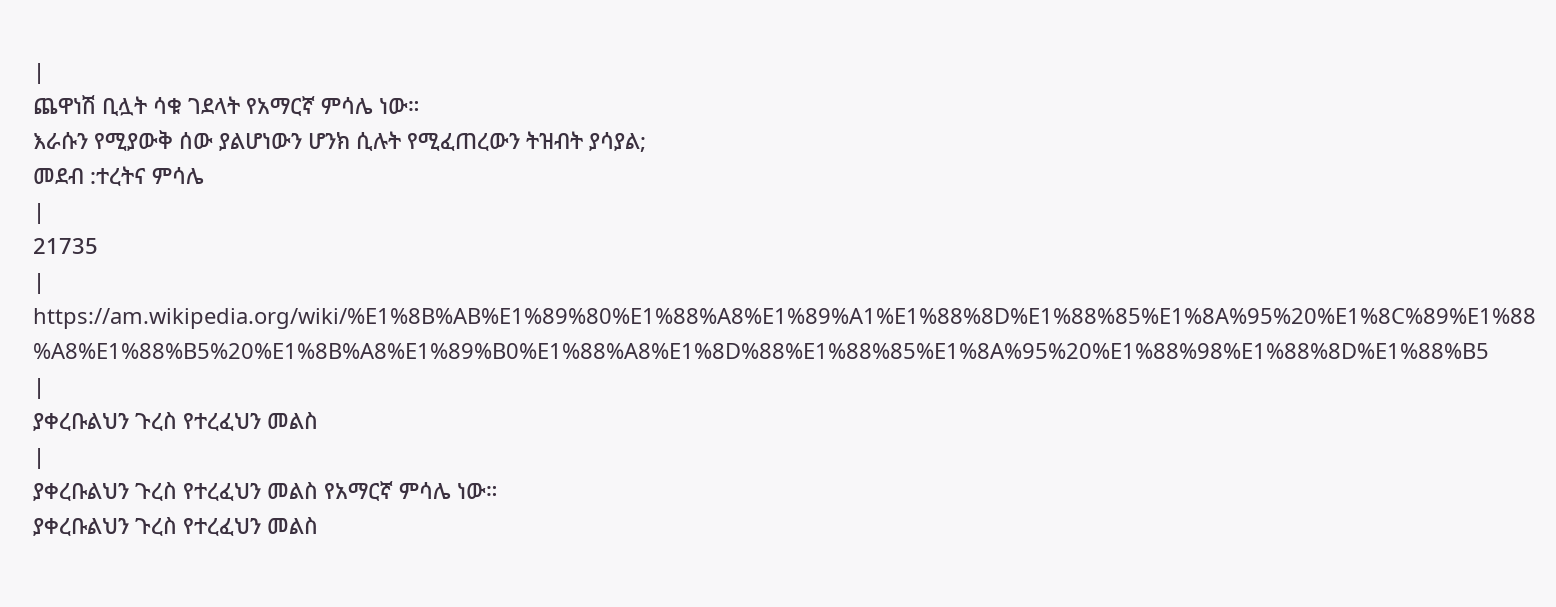|
ጨዋነሽ ቢሏት ሳቁ ገደላት የአማርኛ ምሳሌ ነው።
እራሱን የሚያውቅ ሰው ያልሆነውን ሆንክ ሲሉት የሚፈጠረውን ትዝብት ያሳያል;
መደብ :ተረትና ምሳሌ
|
21735
|
https://am.wikipedia.org/wiki/%E1%8B%AB%E1%89%80%E1%88%A8%E1%89%A1%E1%88%8D%E1%88%85%E1%8A%95%20%E1%8C%89%E1%88%A8%E1%88%B5%20%E1%8B%A8%E1%89%B0%E1%88%A8%E1%8D%88%E1%88%85%E1%8A%95%20%E1%88%98%E1%88%8D%E1%88%B5
|
ያቀረቡልህን ጉረስ የተረፈህን መልስ
|
ያቀረቡልህን ጉረስ የተረፈህን መልስ የአማርኛ ምሳሌ ነው።
ያቀረቡልህን ጉረስ የተረፈህን መልስ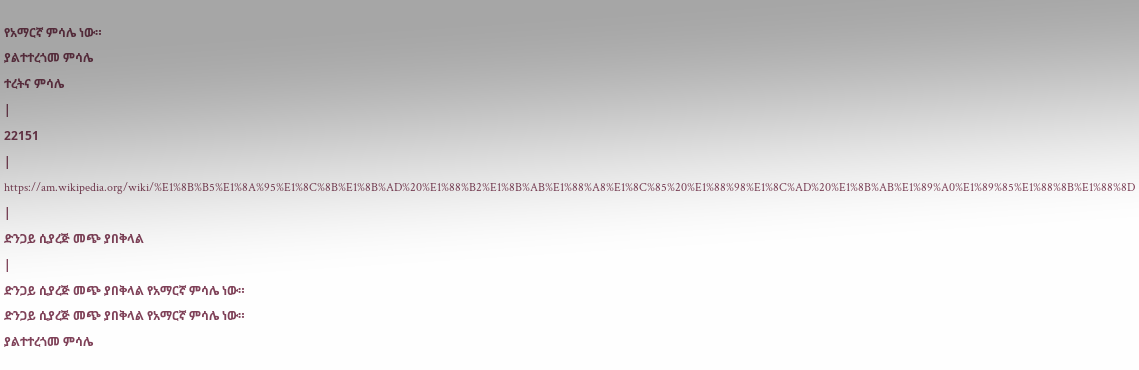የአማርኛ ምሳሌ ነው።
ያልተተረጎመ ምሳሌ
ተረትና ምሳሌ
|
22151
|
https://am.wikipedia.org/wiki/%E1%8B%B5%E1%8A%95%E1%8C%8B%E1%8B%AD%20%E1%88%B2%E1%8B%AB%E1%88%A8%E1%8C%85%20%E1%88%98%E1%8C%AD%20%E1%8B%AB%E1%89%A0%E1%89%85%E1%88%8B%E1%88%8D
|
ድንጋይ ሲያረጅ መጭ ያበቅላል
|
ድንጋይ ሲያረጅ መጭ ያበቅላል የአማርኛ ምሳሌ ነው።
ድንጋይ ሲያረጅ መጭ ያበቅላል የአማርኛ ምሳሌ ነው።
ያልተተረጎመ ምሳሌ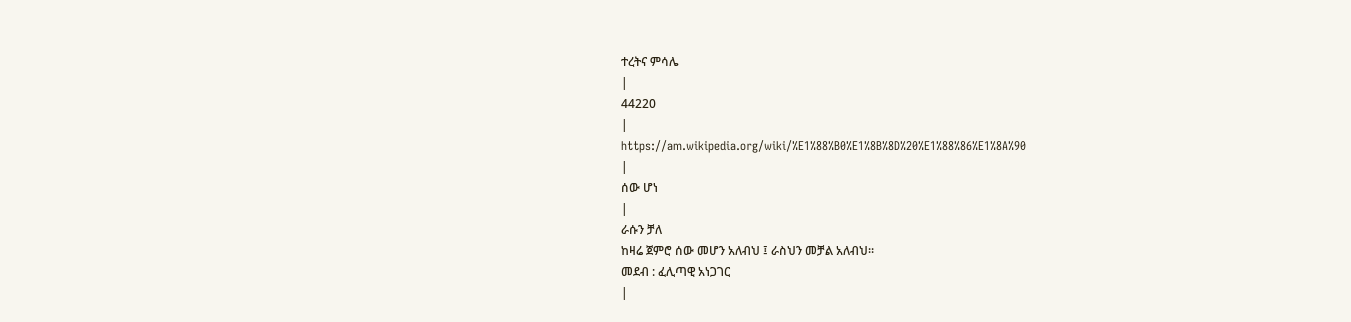ተረትና ምሳሌ
|
44220
|
https://am.wikipedia.org/wiki/%E1%88%B0%E1%8B%8D%20%E1%88%86%E1%8A%90
|
ሰው ሆነ
|
ራሱን ቻለ
ከዛሬ ጀምሮ ሰው መሆን አለብህ ፤ ራስህን መቻል አለብህ።
መደብ : ፈሊጣዊ አነጋገር
|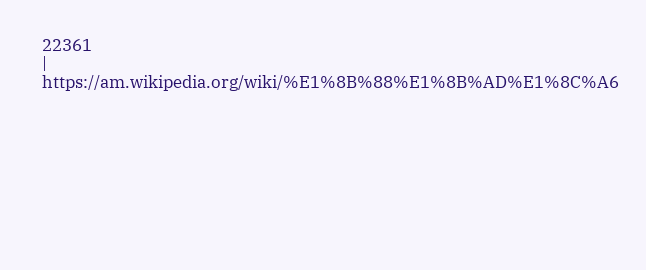22361
|
https://am.wikipedia.org/wiki/%E1%8B%88%E1%8B%AD%E1%8C%A6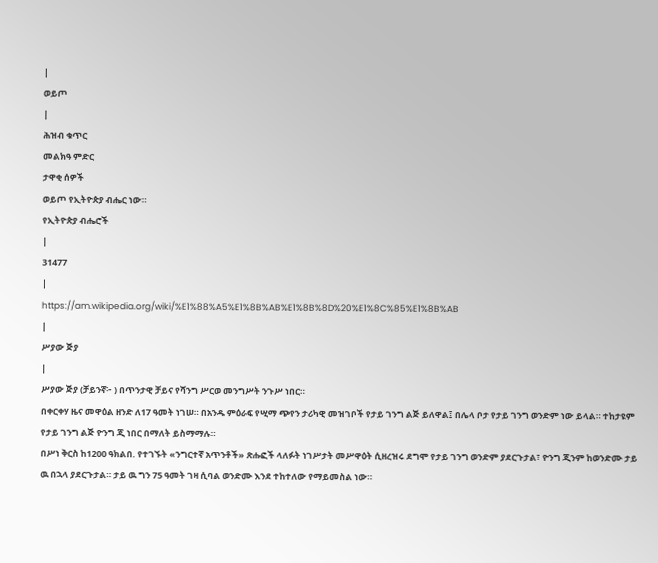|
ወይጦ
|
ሕዝብ ቁጥር
መልክዓ ምድር
ታዋቂ ሰዎች
ወይጦ የኢትዮጵያ ብሔር ነው።
የኢትዮጵያ ብሔሮች
|
31477
|
https://am.wikipedia.org/wiki/%E1%88%A5%E1%8B%AB%E1%8B%8D%20%E1%8C%85%E1%8B%AB
|
ሥያው ጅያ
|
ሥያው ጅያ (ቻይንኛ፦ ) በጥንታዊ ቻይና የሻንግ ሥርወ መንግሥት ንጉሥ ነበር።
በቀርቀሃ ዜና መዋዕል ዘንድ ለ17 ዓመት ነገሠ። በአንዱ ምዕራፍ የሢማ ጭየን ታሪካዊ መዝገቦች የታይ ገንግ ልጅ ይለዋል፤ በሌላ ቦታ የታይ ገንግ ወንድም ነው ይላል። ተከታዩም የታይ ገንግ ልጅ ዮንግ ጂ ነበር በማለት ይስማማሉ።
በሥነ ቅርስ ከ1200 ዓክልበ. የተገኙት «ንግርተኛ አጥንቶች» ጽሑፎች ላለፉት ነገሥታት መሥዋዕት ሲዘረዝሩ ደግሞ የታይ ገንግ ወንድም ያደርጉታል፣ ዮንግ ጂንም ከወንድሙ ታይ ዉ በኋላ ያደርጉታል። ታይ ዉ ግን 75 ዓመት ገዛ ሲባል ወንድሙ እንደ ተከተለው የማይመስል ነው።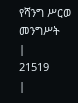የሻንግ ሥርወ መንግሥት
|
21519
|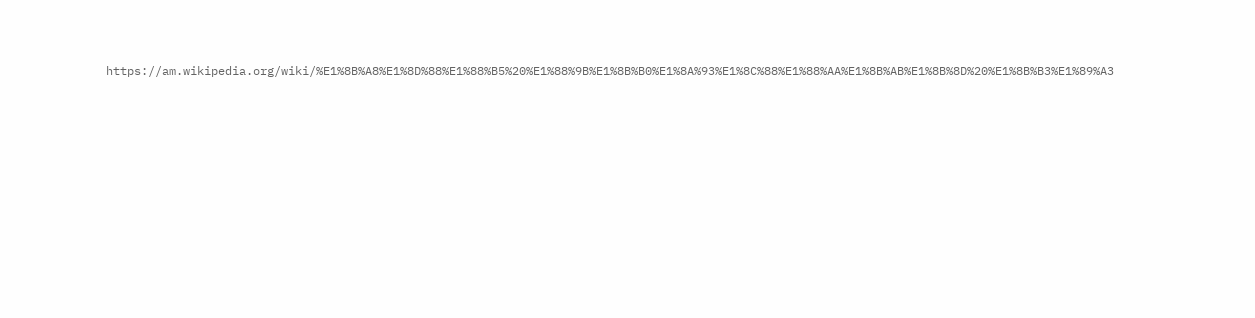https://am.wikipedia.org/wiki/%E1%8B%A8%E1%8D%88%E1%88%B5%20%E1%88%9B%E1%8B%B0%E1%8A%93%E1%8C%88%E1%88%AA%E1%8B%AB%E1%8B%8D%20%E1%8B%B3%E1%89%A3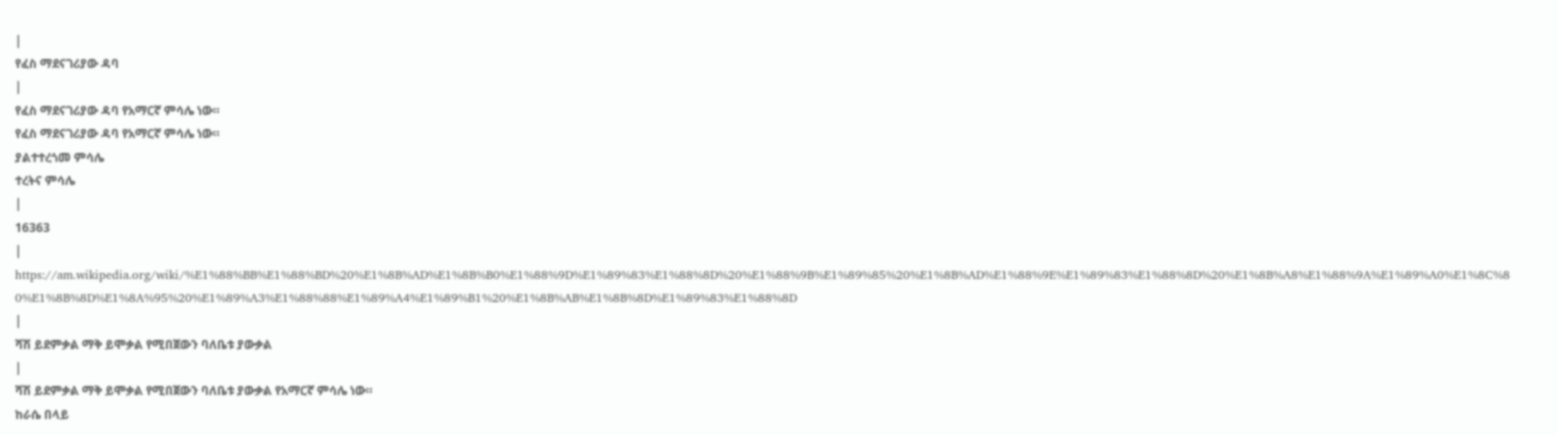|
የፈስ ማደናገሪያው ዳባ
|
የፈስ ማደናገሪያው ዳባ የአማርኛ ምሳሌ ነው።
የፈስ ማደናገሪያው ዳባ የአማርኛ ምሳሌ ነው።
ያልተተረጎመ ምሳሌ
ተረትና ምሳሌ
|
16363
|
https://am.wikipedia.org/wiki/%E1%88%BB%E1%88%BD%20%E1%8B%AD%E1%8B%B0%E1%88%9D%E1%89%83%E1%88%8D%20%E1%88%9B%E1%89%85%20%E1%8B%AD%E1%88%9E%E1%89%83%E1%88%8D%20%E1%8B%A8%E1%88%9A%E1%89%A0%E1%8C%80%E1%8B%8D%E1%8A%95%20%E1%89%A3%E1%88%88%E1%89%A4%E1%89%B1%20%E1%8B%AB%E1%8B%8D%E1%89%83%E1%88%8D
|
ሻሽ ይደምቃል ማቅ ይሞቃል የሚበጀውን ባለቤቱ ያውቃል
|
ሻሽ ይደምቃል ማቅ ይሞቃል የሚበጀውን ባለቤቱ ያውቃል የአማርኛ ምሳሌ ነው።
ከራሴ በላይ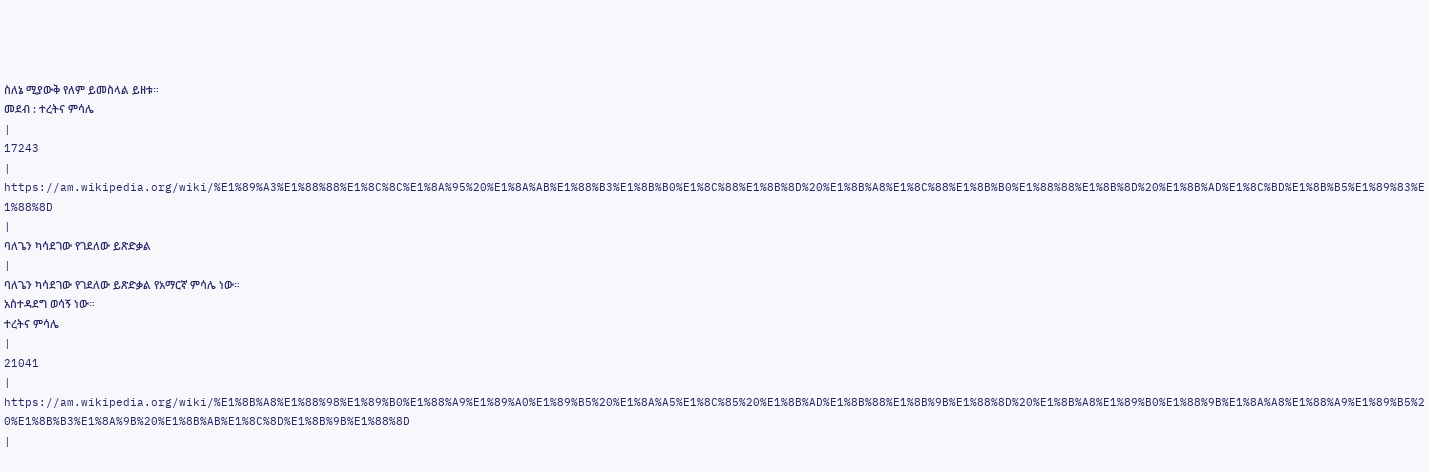ስለኔ ሚያውቅ የለም ይመስላል ይዘቱ።
መደብ : ተረትና ምሳሌ
|
17243
|
https://am.wikipedia.org/wiki/%E1%89%A3%E1%88%88%E1%8C%8C%E1%8A%95%20%E1%8A%AB%E1%88%B3%E1%8B%B0%E1%8C%88%E1%8B%8D%20%E1%8B%A8%E1%8C%88%E1%8B%B0%E1%88%88%E1%8B%8D%20%E1%8B%AD%E1%8C%BD%E1%8B%B5%E1%89%83%E1%88%8D
|
ባለጌን ካሳደገው የገደለው ይጽድቃል
|
ባለጌን ካሳደገው የገደለው ይጽድቃል የአማርኛ ምሳሌ ነው።
አስተዳደግ ወሳኝ ነው።
ተረትና ምሳሌ
|
21041
|
https://am.wikipedia.org/wiki/%E1%8B%A8%E1%88%98%E1%89%B0%E1%88%A9%E1%89%A0%E1%89%B5%20%E1%8A%A5%E1%8C%85%20%E1%8B%AD%E1%8B%88%E1%8B%9B%E1%88%8D%20%E1%8B%A8%E1%89%B0%E1%88%9B%E1%8A%A8%E1%88%A9%E1%89%B5%20%E1%8B%B3%E1%8A%9B%20%E1%8B%AB%E1%8C%8D%E1%8B%9B%E1%88%8D
|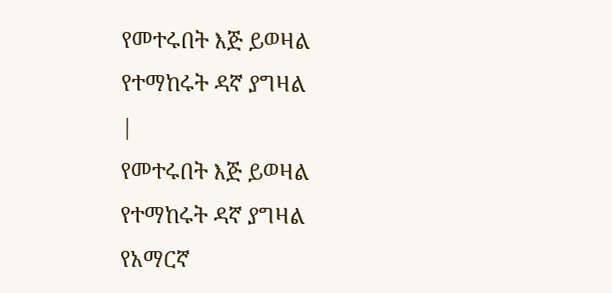የመተሩበት እጅ ይወዛል የተማከሩት ዳኛ ያግዛል
|
የመተሩበት እጅ ይወዛል የተማከሩት ዳኛ ያግዛል የአማርኛ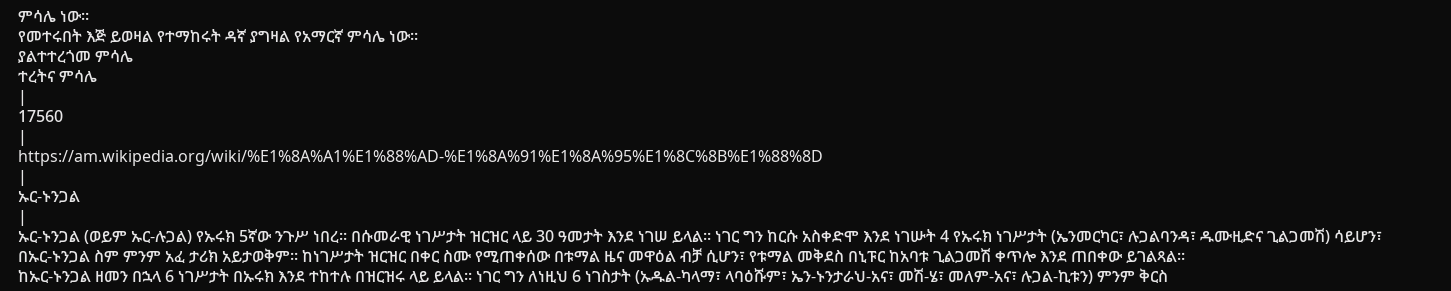ምሳሌ ነው።
የመተሩበት እጅ ይወዛል የተማከሩት ዳኛ ያግዛል የአማርኛ ምሳሌ ነው።
ያልተተረጎመ ምሳሌ
ተረትና ምሳሌ
|
17560
|
https://am.wikipedia.org/wiki/%E1%8A%A1%E1%88%AD-%E1%8A%91%E1%8A%95%E1%8C%8B%E1%88%8D
|
ኡር-ኑንጋል
|
ኡር-ኑንጋል (ወይም ኡር-ሉጋል) የኡሩክ 5ኛው ንጉሥ ነበረ። በሱመራዊ ነገሥታት ዝርዝር ላይ 30 ዓመታት እንደ ነገሠ ይላል። ነገር ግን ከርሱ አስቀድሞ እንደ ነገሡት 4 የኡሩክ ነገሥታት (ኤንመርካር፣ ሉጋልባንዳ፣ ዱሙዚድና ጊልጋመሽ) ሳይሆን፣ በኡር-ኑንጋል ስም ምንም አፈ ታሪክ አይታወቅም። ከነገሥታት ዝርዝር በቀር ስሙ የሚጠቀሰው በቱማል ዜና መዋዕል ብቻ ሲሆን፣ የቱማል መቅደስ በኒፑር ከአባቱ ጊልጋመሽ ቀጥሎ እንደ ጠበቀው ይገልጻል።
ከኡር-ኑንጋል ዘመን በኋላ 6 ነገሥታት በኡሩክ እንደ ተከተሉ በዝርዝሩ ላይ ይላል። ነገር ግን ለነዚህ 6 ነገስታት (ኡዱል-ካላማ፣ ላባዕሹም፣ ኤን-ኑንታራህ-አና፣ መሽ-ሄ፣ መለም-አና፣ ሉጋል-ኪቱን) ምንም ቅርስ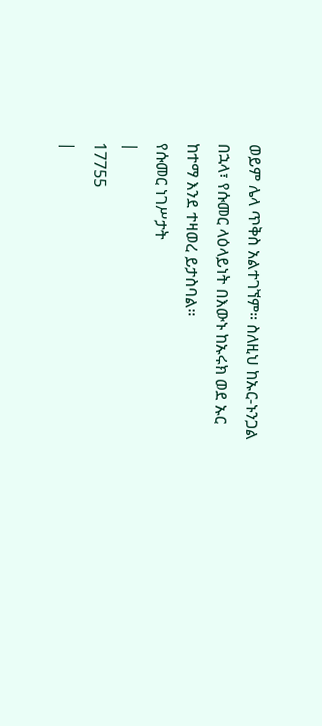ወይም ሌላ ጥቅስ አልተገኘም። ስለዚህ ከኡር-ኑንጋል በኋላ፣ የሱመር ላዕላይነት በእውኑ ከኡሩክ ወደ ኡር ከተማ እንደ ተዛወረ ይታስባል።
የሱመር ነገሥታት
|
17755
|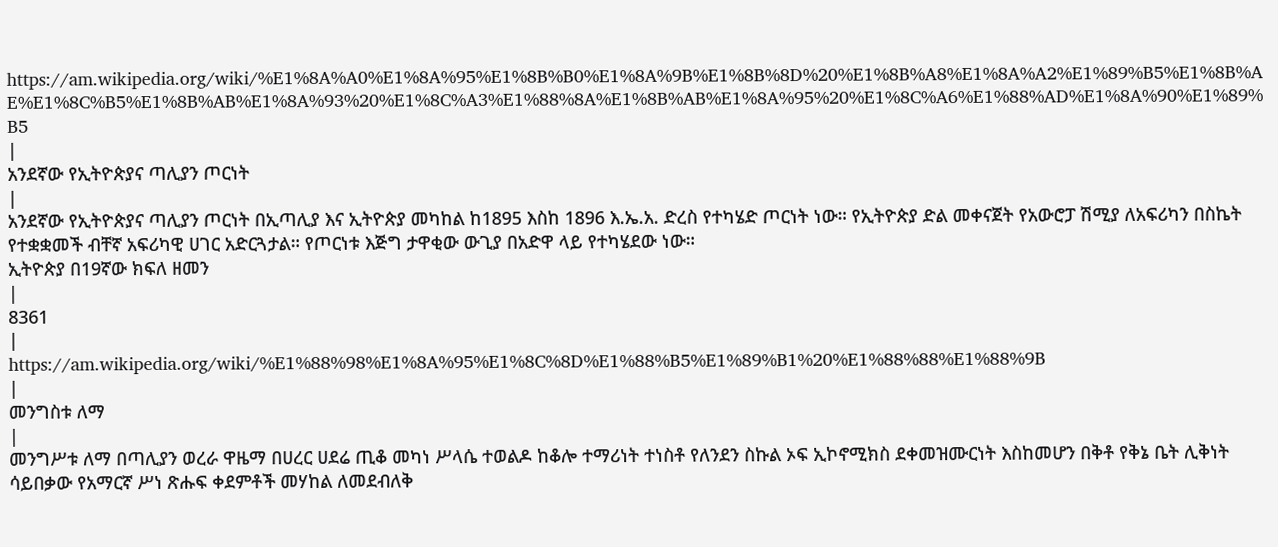https://am.wikipedia.org/wiki/%E1%8A%A0%E1%8A%95%E1%8B%B0%E1%8A%9B%E1%8B%8D%20%E1%8B%A8%E1%8A%A2%E1%89%B5%E1%8B%AE%E1%8C%B5%E1%8B%AB%E1%8A%93%20%E1%8C%A3%E1%88%8A%E1%8B%AB%E1%8A%95%20%E1%8C%A6%E1%88%AD%E1%8A%90%E1%89%B5
|
አንደኛው የኢትዮጵያና ጣሊያን ጦርነት
|
አንደኛው የኢትዮጵያና ጣሊያን ጦርነት በኢጣሊያ እና ኢትዮጵያ መካከል ከ1895 እስከ 1896 እ.ኤ.አ. ድረስ የተካሄድ ጦርነት ነው። የኢትዮጵያ ድል መቀናጀት የአውሮፓ ሽሚያ ለአፍሪካን በስኬት የተቋቋመች ብቸኛ አፍሪካዊ ሀገር አድርጓታል። የጦርነቱ እጅግ ታዋቂው ውጊያ በአድዋ ላይ የተካሄደው ነው።
ኢትዮጵያ በ19ኛው ክፍለ ዘመን
|
8361
|
https://am.wikipedia.org/wiki/%E1%88%98%E1%8A%95%E1%8C%8D%E1%88%B5%E1%89%B1%20%E1%88%88%E1%88%9B
|
መንግስቱ ለማ
|
መንግሥቱ ለማ በጣሊያን ወረራ ዋዜማ በሀረር ሀደሬ ጢቆ መካነ ሥላሴ ተወልዶ ከቆሎ ተማሪነት ተነስቶ የለንደን ስኩል ኦፍ ኢኮኖሚክስ ደቀመዝሙርነት እስከመሆን በቅቶ የቅኔ ቤት ሊቅነት ሳይበቃው የአማርኛ ሥነ ጽሑፍ ቀደምቶች መሃከል ለመደብለቅ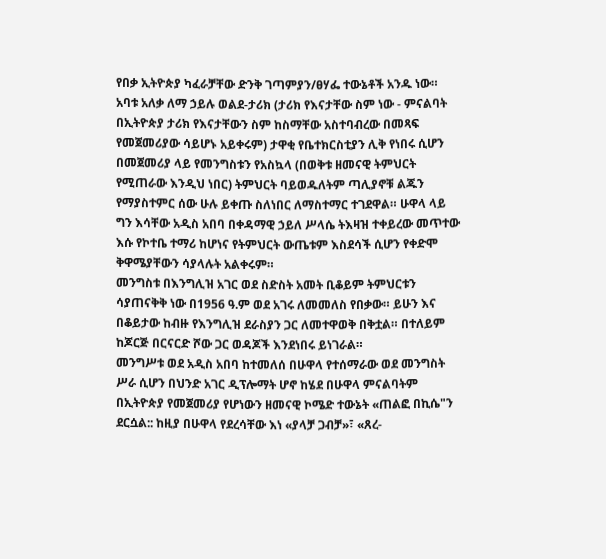የበቃ ኢትዮጵያ ካፈራቻቸው ድንቅ ገጣምያን/ፀሃፌ ተውኔቶች አንዱ ነው። አባቱ አለቃ ለማ ኃይሉ ወልደ-ታሪክ (ታሪክ የእናታቸው ስም ነው - ምናልባት በኢትዮጵያ ታሪክ የእናታቸውን ስም ከስማቸው አስተባብረው በመጻፍ የመጀመሪያው ሳይሆኑ አይቀሩም) ታዋቂ የቤተክርስቲያን ሊቅ የነበሩ ሲሆን በመጀመሪያ ላይ የመንግስቱን የአስኳላ (በወቅቱ ዘመናዊ ትምህርት የሚጠራው እንዲህ ነበር) ትምህርት ባይወዱለትም ጣሊያኖቹ ልጁን የማያስተምር ሰው ሁሉ ይቀጡ ስለነበር ለማስተማር ተገደዋል። ሁዋላ ላይ ግን እሳቸው አዲስ አበባ በቀዳማዊ ኃይለ ሥላሴ ትእዛዝ ተቀይረው መጥተው እሱ የኮተቤ ተማሪ ከሆነና የትምህርት ውጤቱም እስደሳች ሲሆን የቀድሞ ቅዋሜያቸውን ሳያላሉት አልቀሩም።
መንግስቱ በእንግሊዝ አገር ወደ ስድስት አመት ቢቆይም ትምህርቱን ሳያጠናቅቅ ነው በ1956 ዓ.ም ወደ አገሩ ለመመለስ የበቃው። ይሁን እና በቆይታው ከብዙ የእንግሊዝ ደራስያን ጋር ለመተዋወቅ በቅቷል። በተለይም ከጆርጅ በርናርድ ሾው ጋር ወዳጆች እንደነበሩ ይነገራል።
መንግሥቱ ወደ አዲስ አበባ ከተመለሰ በሁዋላ የተሰማራው ወደ መንግስት ሥራ ሲሆን በህንድ አገር ዲፕሎማት ሆኖ ከሄደ በሁዋላ ምናልባትም በኢትዮጵያ የመጀመሪያ የሆነውን ዘመናዊ ኮሜድ ተውኔት «ጠልፎ በኪሴ"ን ደርሷል:: ከዚያ በሁዋላ የደረሳቸው እነ «ያላቻ ጋብቻ»፣ «ጸረ-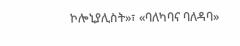ኮሎኒያሊስት»፣ «ባለካባና ባለዳባ»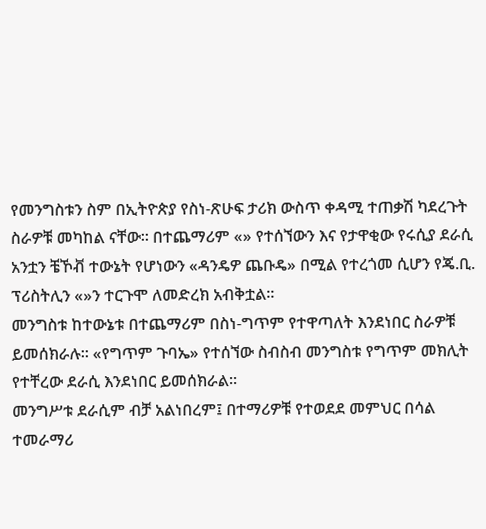የመንግስቱን ስም በኢትዮጵያ የስነ-ጽሁፍ ታሪክ ውስጥ ቀዳሚ ተጠቃሽ ካደረጉት ስራዎቹ መካከል ናቸው። በተጨማሪም «» የተሰኘውን እና የታዋቂው የሩሲያ ደራሲ አንቷን ቼኾቭ ተውኔት የሆነውን «ዳንዴዎ ጨቡዴ» በሚል የተረጎመ ሲሆን የጄ.ቢ. ፕሪስትሊን «»ን ተርጉሞ ለመድረክ አብቅቷል።
መንግስቱ ከተውኔቱ በተጨማሪም በስነ-ግጥም የተዋጣለት እንደነበር ስራዎቹ ይመሰክራሉ። «የግጥም ጉባኤ» የተሰኘው ስብስብ መንግስቱ የግጥም መክሊት የተቸረው ደራሲ እንደነበር ይመሰክራል።
መንግሥቱ ደራሲም ብቻ አልነበረም፤ በተማሪዎቹ የተወደደ መምህር በሳል ተመራማሪ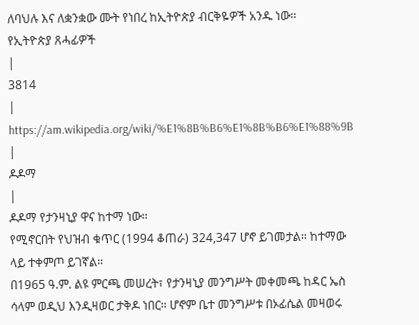ለባህሉ እና ለቋንቋው ሙት የነበረ ከኢትዮጵያ ብርቅዬዎች አንዱ ነው።
የኢትዮጵያ ጸሓፊዎች
|
3814
|
https://am.wikipedia.org/wiki/%E1%8B%B6%E1%8B%B6%E1%88%9B
|
ዶዶማ
|
ዶዶማ የታንዛኒያ ዋና ከተማ ነው።
የሚኖርበት የህዝብ ቁጥር (1994 ቆጠራ) 324,347 ሆኖ ይገመታል። ከተማው ላይ ተቀምጦ ይገኛል።
በ1965 ዓ.ም. ልዩ ምርጫ መሠረት፣ የታንዛኒያ መንግሥት መቀመጫ ከዳር ኤስ ሳላም ወዲህ እንዲዛወር ታቅዶ ነበር። ሆኖም ቤተ መንግሥቱ በኦፊሴል መዛወሩ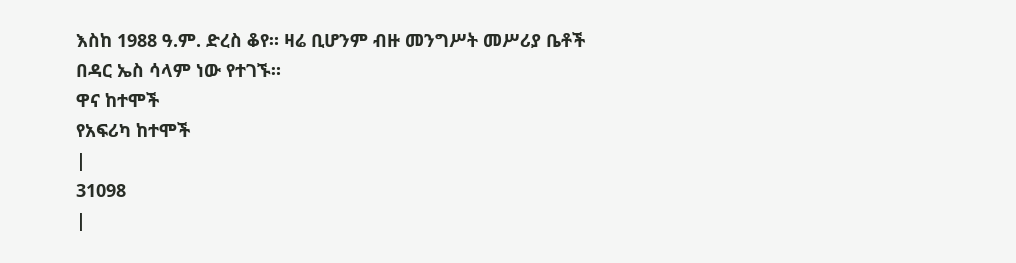እስከ 1988 ዓ.ም. ድረስ ቆየ። ዛሬ ቢሆንም ብዙ መንግሥት መሥሪያ ቤቶች በዳር ኤስ ሳላም ነው የተገኙ።
ዋና ከተሞች
የአፍሪካ ከተሞች
|
31098
|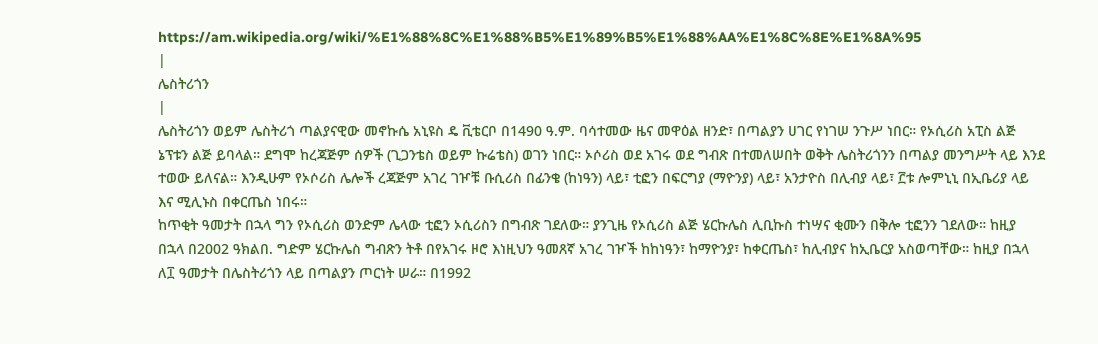https://am.wikipedia.org/wiki/%E1%88%8C%E1%88%B5%E1%89%B5%E1%88%AA%E1%8C%8E%E1%8A%95
|
ሌስትሪጎን
|
ሌስትሪጎን ወይም ሌስትሪጎ ጣልያናዊው መኖኩሴ አኒዩስ ዴ ቪቴርቦ በ1490 ዓ.ም. ባሳተመው ዜና መዋዕል ዘንድ፣ በጣልያን ሀገር የነገሠ ንጉሥ ነበር። የኦሲሪስ አፒስ ልጅ ኔፕቱን ልጅ ይባላል። ደግሞ ከረጃጅም ሰዎች (ጊጋንቴስ ወይም ኩሬቴስ) ወገን ነበር። ኦሶሪስ ወደ አገሩ ወደ ግብጽ በተመለሠበት ወቅት ሌስትሪጎንን በጣልያ መንግሥት ላይ እንደ ተወው ይለናል። እንዲሁም የኦሶሪስ ሌሎች ረጃጅም አገረ ገዦቹ ቡሲሪስ በፊንቄ (ከነዓን) ላይ፣ ቲፎን በፍርግያ (ማዮንያ) ላይ፣ አንታዮስ በሊብያ ላይ፣ ፫ቱ ሎምኒኒ በኢቤሪያ ላይ እና ሚሊኑስ በቀርጤስ ነበሩ።
ከጥቂት ዓመታት በኋላ ግን የኦሲሪስ ወንድም ሌላው ቲፎን ኦሲሪስን በግብጽ ገደለው። ያንጊዜ የኦሲሪስ ልጅ ሄርኩሌስ ሊቢኩስ ተነሣና ቂሙን በቅሎ ቲፎንን ገደለው። ከዚያ በኋላ በ2002 ዓክልበ. ግድም ሄርኩሌስ ግብጽን ትቶ በየአገሩ ዞሮ እነዚህን ዓመጸኛ አገረ ገዦች ከከነዓን፣ ከማዮንያ፣ ከቀርጤስ፣ ከሊብያና ከኢቤርያ አስወጣቸው። ከዚያ በኋላ ለ፲ ዓመታት በሌስትሪጎን ላይ በጣልያን ጦርነት ሠራ። በ1992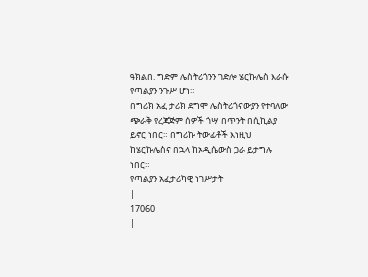ዓክልበ. ግድም ሌስትሪጎንን ገድሎ ሄርኩሌስ እራሱ የጣልያን ንጉሥ ሆነ።
በግሪክ አፈ ታሪክ ደግሞ ሌስትሪጎናውያን የተባለው ጭራቅ የረጃጅም ሰዎች ጎሣ በጥንት በሲኪልያ ይኖር ነበር። በግሪኩ ትውፊቶች እነዚህ ከሄርኩሌስና በኋላ ከኦዲሴውስ ጋራ ይታግሉ ነበር።
የጣልያን አፈታሪካዊ ነገሥታት
|
17060
|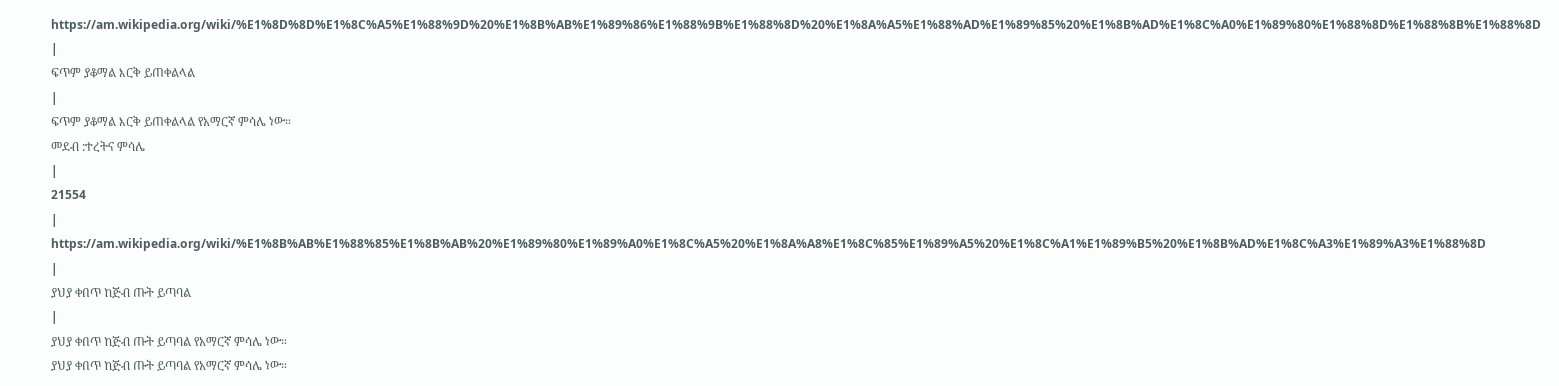https://am.wikipedia.org/wiki/%E1%8D%8D%E1%8C%A5%E1%88%9D%20%E1%8B%AB%E1%89%86%E1%88%9B%E1%88%8D%20%E1%8A%A5%E1%88%AD%E1%89%85%20%E1%8B%AD%E1%8C%A0%E1%89%80%E1%88%8D%E1%88%8B%E1%88%8D
|
ፍጥም ያቆማል እርቅ ይጠቀልላል
|
ፍጥም ያቆማል እርቅ ይጠቀልላል የአማርኛ ምሳሌ ነው።
መደብ :ተረትና ምሳሌ
|
21554
|
https://am.wikipedia.org/wiki/%E1%8B%AB%E1%88%85%E1%8B%AB%20%E1%89%80%E1%89%A0%E1%8C%A5%20%E1%8A%A8%E1%8C%85%E1%89%A5%20%E1%8C%A1%E1%89%B5%20%E1%8B%AD%E1%8C%A3%E1%89%A3%E1%88%8D
|
ያህያ ቀበጥ ከጅብ ጡት ይጣባል
|
ያህያ ቀበጥ ከጅብ ጡት ይጣባል የአማርኛ ምሳሌ ነው።
ያህያ ቀበጥ ከጅብ ጡት ይጣባል የአማርኛ ምሳሌ ነው።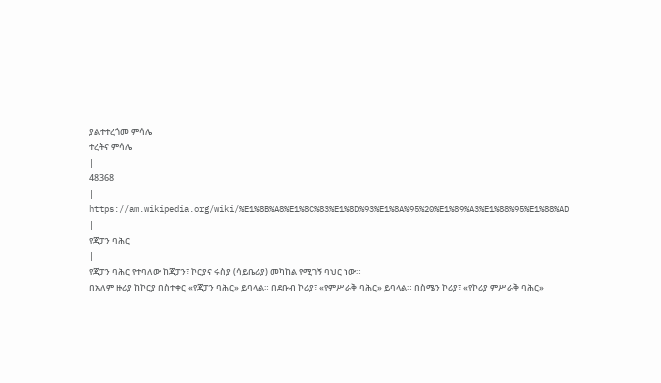ያልተተረጎመ ምሳሌ
ተረትና ምሳሌ
|
48368
|
https://am.wikipedia.org/wiki/%E1%8B%A8%E1%8C%83%E1%8D%93%E1%8A%95%20%E1%89%A3%E1%88%95%E1%88%AD
|
የጃፓን ባሕር
|
የጃፓን ባሕር የተባለው ከጃፓን፣ ኮርያና ሩስያ (ሳይቤሪያ) መካከል የሚገኝ ባህር ነው።
በአለም ዙሪያ ከኮርያ በስተቀር «የጃፓን ባሕር» ይባላል። በደቡብ ኮሪያ፣ «የምሥራቅ ባሕር» ይባላል። በስሜን ኮሪያ፣ «የኮሪያ ምሥራቅ ባሕር»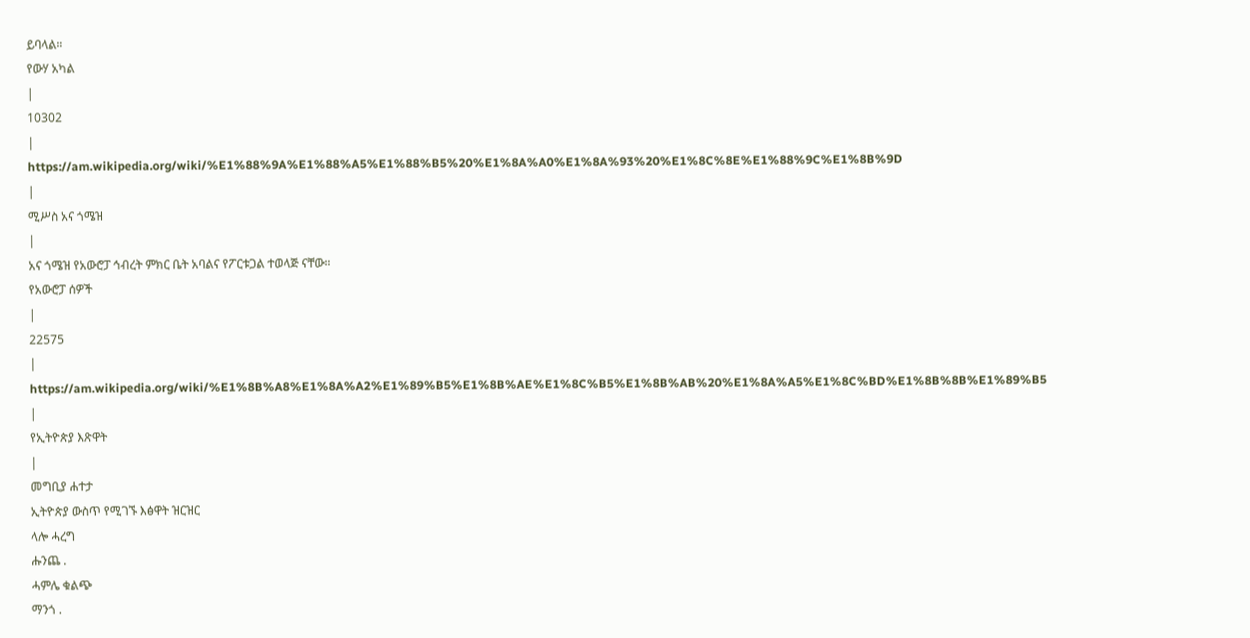ይባላል።
የውሃ አካል
|
10302
|
https://am.wikipedia.org/wiki/%E1%88%9A%E1%88%A5%E1%88%B5%20%E1%8A%A0%E1%8A%93%20%E1%8C%8E%E1%88%9C%E1%8B%9D
|
ሚሥስ አና ጎሜዝ
|
አና ጎሜዝ የአውሮፓ ኅብረት ምክር ቤት አባልና የፖርቱጋል ተወላጅ ናቸው።
የአውሮፓ ሰዎች
|
22575
|
https://am.wikipedia.org/wiki/%E1%8B%A8%E1%8A%A2%E1%89%B5%E1%8B%AE%E1%8C%B5%E1%8B%AB%20%E1%8A%A5%E1%8C%BD%E1%8B%8B%E1%89%B5
|
የኢትዮጵያ እጽዋት
|
መግቢያ ሐተታ
ኢትዮጵያ ውስጥ የሚገኙ እፅዋት ዝርዝር
ላሎ ሓረግ
ሑንጨ .
ሓምሌ ቁልጭ
ማንጎ .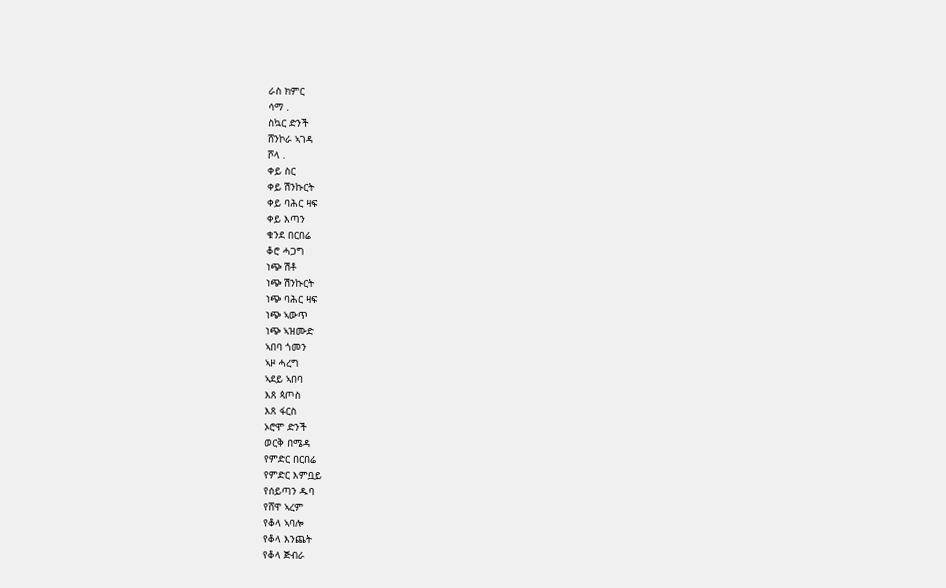ራስ ክምር
ሳማ .
ስኳር ድንች
ሸንኮራ ኣገዳ
ሾላ .
ቀይ ስር
ቀይ ሽንኩርት
ቀይ ባሕር ዛፍ
ቀይ እጣን
ቁንደ በርበሬ
ቆሮ ሓጋግ
ነጭ ሽቶ
ነጭ ሽንኩርት
ነጭ ባሕር ዛፍ
ነጭ ኣውጥ
ነጭ ኣዝሙድ
ኣበባ ጎመን
ኣዞ ሓረግ
ኣደይ ኣበባ
እጸ ጳጦስ
እጸ ፋርስ
ኦሮሞ ድንች
ወርቅ በሜዳ
የምድር በርበሬ
የምድር እምቧይ
የሰይጣን ዱባ
የሸዋ ኣረም
የቆላ ኣባሎ
የቆላ እንጨት
የቆላ ጅብራ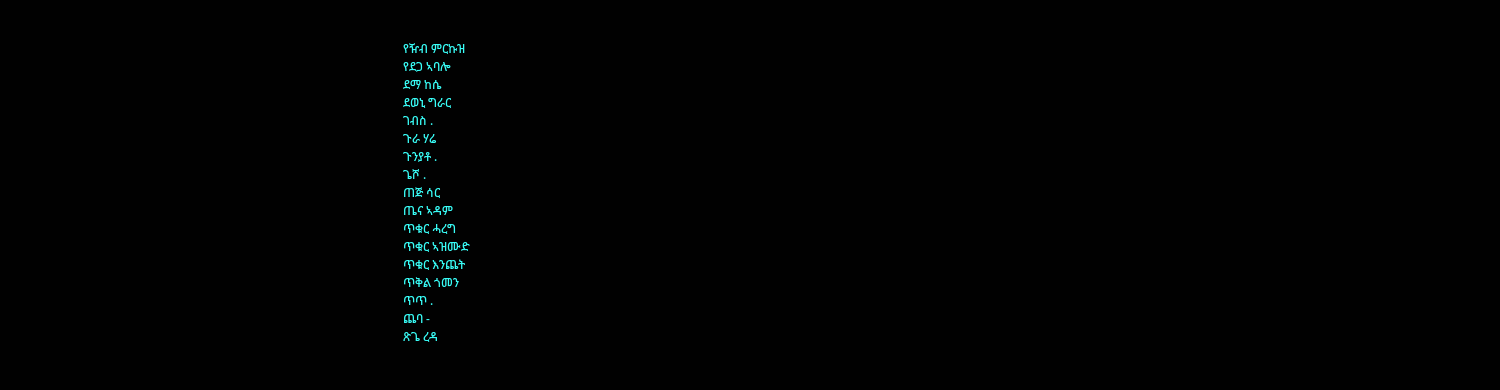የዥብ ምርኩዝ
የደጋ ኣባሎ
ደማ ከሴ
ደወኒ ግራር
ገብስ .
ጉራ ሃሬ
ጉንያቶ .
ጌሾ .
ጠጅ ሳር
ጤና ኣዳም
ጥቁር ሓረግ
ጥቁር ኣዝሙድ
ጥቁር እንጨት
ጥቅል ጎመን
ጥጥ .
ጨባ -
ጽጌ ረዳ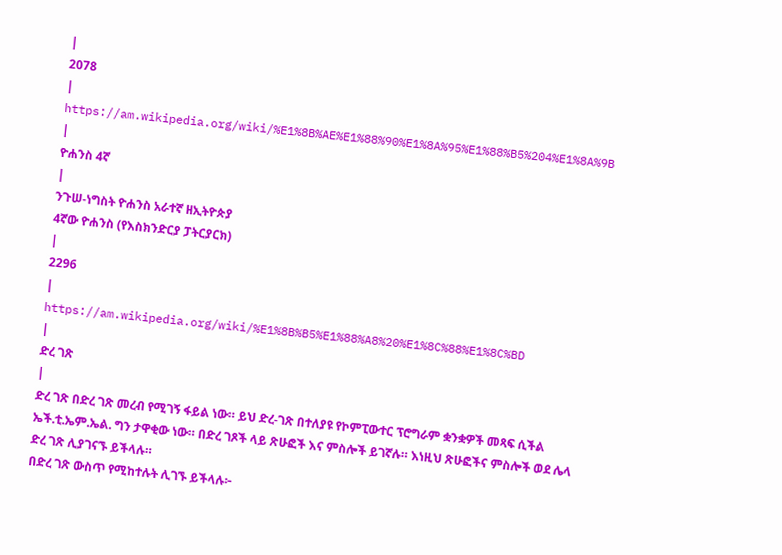|
2078
|
https://am.wikipedia.org/wiki/%E1%8B%AE%E1%88%90%E1%8A%95%E1%88%B5%204%E1%8A%9B
|
ዮሐንስ 4ኛ
|
ንጉሠ-ነግስት ዮሐንስ አራተኛ ዘኢትዮጵያ
4ኛው ዮሐንስ (የእስክንድርያ ፓትርያርክ)
|
2296
|
https://am.wikipedia.org/wiki/%E1%8B%B5%E1%88%A8%20%E1%8C%88%E1%8C%BD
|
ድረ ገጽ
|
ድረ ገጽ በድረ ገጽ መረብ የሚገኝ ፋይል ነው። ይህ ድረ-ገጽ በተለያዩ የኮምፒውተር ፕሮግራም ቋንቋዎች መጻፍ ሲችል ኤች.ቲ.ኤም.ኤል. ግን ታዋቂው ነው። በድረ ገጾች ላይ ጽሁፎች እና ምስሎች ይገኛሉ። እነዚህ ጽሁፎችና ምስሎች ወደ ሌላ ድረ ገጽ ሊያገናኙ ይችላሉ።
በድረ ገጽ ውስጥ የሚከተሉት ሊገኙ ይችላሉ፦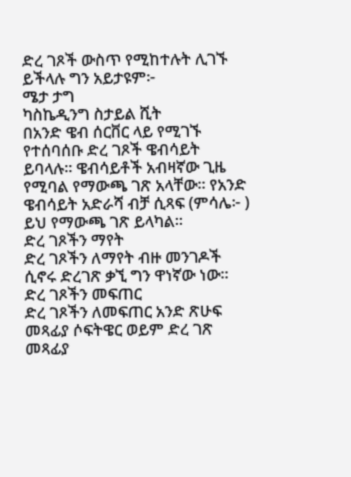ድረ ገጾች ውስጥ የሚከተሉት ሊገኙ ይችላሉ ግን አይታዩም፦
ሜታ ታግ
ካስኬዲንግ ስታይል ሺት
በአንድ ዌብ ሰርቨር ላይ የሚገኙ የተሰባሰቡ ድረ ገጾች ዌብሳይት ይባላሉ። ዌብሳይቶች አብዛኛው ጊዜ የሚባል የማውጫ ገጽ አላቸው። የአንድ ዌብሳይት አድራሻ ብቻ ሲጻፍ (ምሳሌ፦ ) ይህ የማውጫ ገጽ ይላካል።
ድረ ገጾችን ማየት
ድረ ገጾችን ለማየት ብዙ መንገዶች ሲኖሩ ድረገጽ ቃኚ ግን ዋነኛው ነው።
ድረ ገጾችን መፍጠር
ድረ ገጾችን ለመፍጠር አንድ ጽሁፍ መጻፊያ ሶፍትዌር ወይም ድረ ገጽ መጻፊያ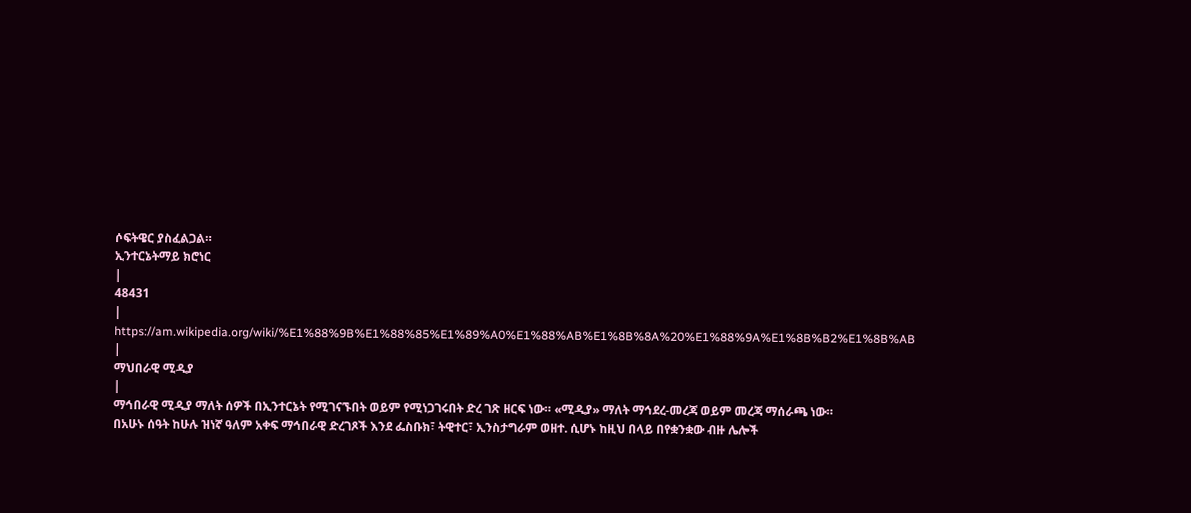ሶፍትዌር ያስፈልጋል።
ኢንተርኔትማይ ክሮነር
|
48431
|
https://am.wikipedia.org/wiki/%E1%88%9B%E1%88%85%E1%89%A0%E1%88%AB%E1%8B%8A%20%E1%88%9A%E1%8B%B2%E1%8B%AB
|
ማህበራዊ ሚዲያ
|
ማኅበራዊ ሚዲያ ማለት ሰዎች በኢንተርኔት የሚገናኙበት ወይም የሚነጋገሩበት ድረ ገጽ ዘርፍ ነው። «ሚዲያ» ማለት ማኅደረ-መረጃ ወይም መረጃ ማሰራጫ ነው።
በአሁኑ ሰዓት ከሁሉ ዝነኛ ዓለም አቀፍ ማኅበራዊ ድረገጾች እንደ ፌስቡክ፣ ትዊተር፣ ኢንስታግራም ወዘተ. ሲሆኑ ከዚህ በላይ በየቋንቋው ብዙ ሌሎች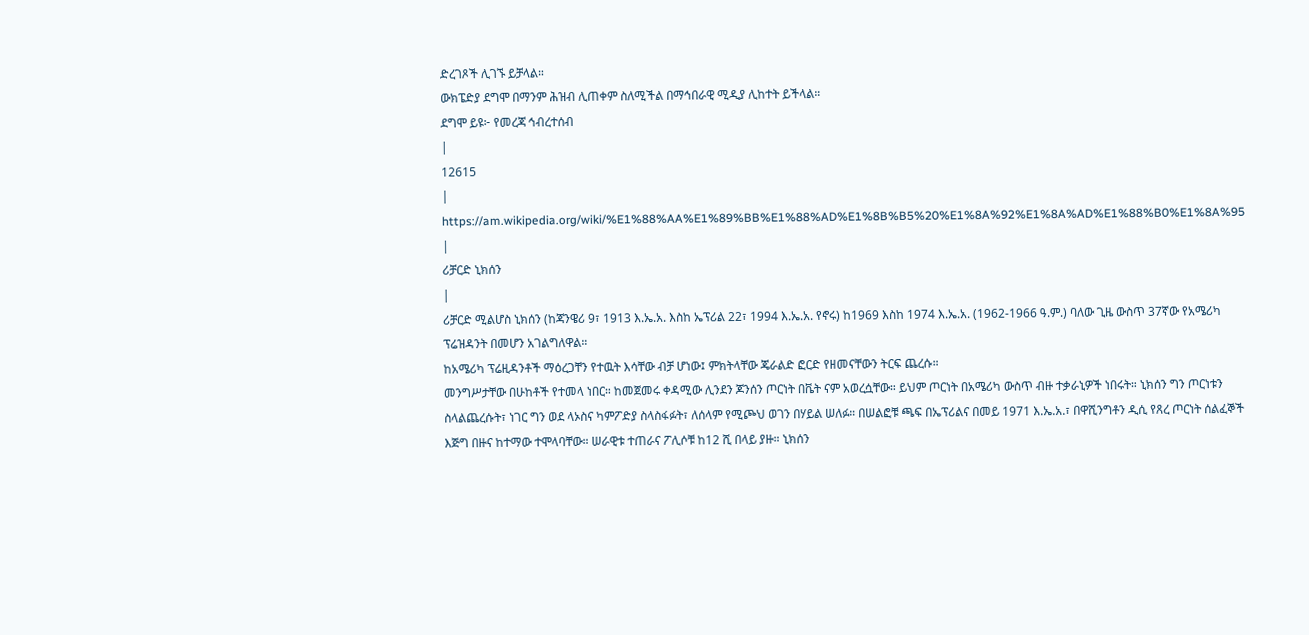ድረገጾች ሊገኙ ይቻላል።
ውክፔድያ ደግሞ በማንም ሕዝብ ሊጠቀም ስለሚችል በማኅበራዊ ሚዲያ ሊከተት ይችላል።
ደግሞ ይዩ፦ የመረጃ ኅብረተሰብ
|
12615
|
https://am.wikipedia.org/wiki/%E1%88%AA%E1%89%BB%E1%88%AD%E1%8B%B5%20%E1%8A%92%E1%8A%AD%E1%88%B0%E1%8A%95
|
ሪቻርድ ኒክሰን
|
ሪቻርድ ሚልሆስ ኒክሰን (ከጃንዌሪ 9፣ 1913 እ.ኤ.አ. እስከ ኤፕሪል 22፣ 1994 እ.ኤ.አ. የኖሩ) ከ1969 እስከ 1974 እ.ኤ.አ. (1962-1966 ዓ.ም.) ባለው ጊዜ ውስጥ 37ኛው የአሜሪካ ፕሬዝዳንት በመሆን አገልግለዋል።
ከአሜሪካ ፕሬዚዳንቶች ማዕረጋቸን የተዉት እሳቸው ብቻ ሆነው፤ ምክትላቸው ጄራልድ ፎርድ የዘመናቸውን ትርፍ ጨረሱ።
መንግሥታቸው በሁከቶች የተመላ ነበር። ከመጀመሩ ቀዳሚው ሊንደን ጆንሰን ጦርነት በቬት ናም አወረሷቸው። ይህም ጦርነት በአሜሪካ ውስጥ ብዙ ተቃራኒዎች ነበሩት። ኒክሰን ግን ጦርነቱን ስላልጨረሱት፣ ነገር ግን ወደ ላኦስና ካምፖድያ ስላስፋፉት፣ ለሰላም የሚጮህ ወገን በሃይል ሠለፉ። በሠልፎቹ ጫፍ በኤፕሪልና በመይ 1971 እ.ኤ.አ.፣ በዋሺንግቶን ዲሲ የጸረ ጦርነት ሰልፈኞች እጅግ በዙና ከተማው ተሞላባቸው። ሠራዊቱ ተጠራና ፖሊሶቹ ከ12 ሺ በላይ ያዙ። ኒክሰን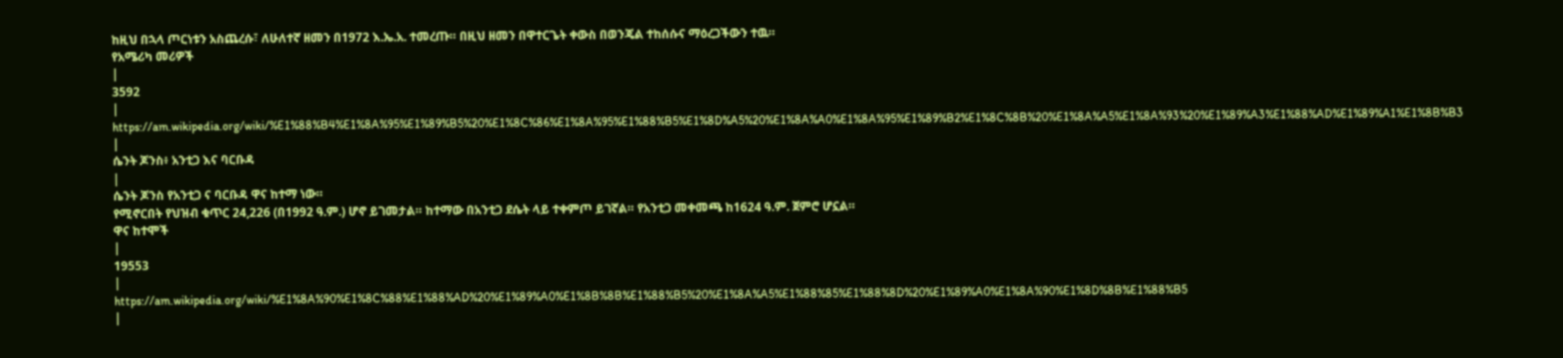ከዚህ በኋላ ጦርነቱን አስጨረሱ፣ ለሁለተኛ ዘመን በ1972 እ.ኤ.አ. ተመረጡ። በዚህ ዘመን በዋተርጌት ቀውስ በወንጄል ተከሰሱና ማዕረጋችውን ተዉ።
የአሜሪካ መሪዎች
|
3592
|
https://am.wikipedia.org/wiki/%E1%88%B4%E1%8A%95%E1%89%B5%20%E1%8C%86%E1%8A%95%E1%88%B5%E1%8D%A5%20%E1%8A%A0%E1%8A%95%E1%89%B2%E1%8C%8B%20%E1%8A%A5%E1%8A%93%20%E1%89%A3%E1%88%AD%E1%89%A1%E1%8B%B3
|
ሴንት ጆንስ፥ አንቲጋ እና ባርቡዳ
|
ሴንት ጆንስ የአንቲጋ ና ባርቡዳ ዋና ከተማ ነው።
የሚኖርበት የህዝብ ቁጥር 24,226 (በ1992 ዓ.ም.) ሆኖ ይገመታል። ከተማው በአንቲጋ ደሴት ላይ ተቀምጦ ይገኛል። የአንቲጋ መቀመጫ ከ1624 ዓ.ም. ጀምሮ ሆኗል።
ዋና ከተሞች
|
19553
|
https://am.wikipedia.org/wiki/%E1%8A%90%E1%8C%88%E1%88%AD%20%E1%89%A0%E1%8B%8B%E1%88%B5%20%E1%8A%A5%E1%88%85%E1%88%8D%20%E1%89%A0%E1%8A%90%E1%8D%8B%E1%88%B5
|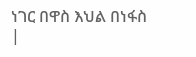ነገር በዋስ እህል በነፋስ
|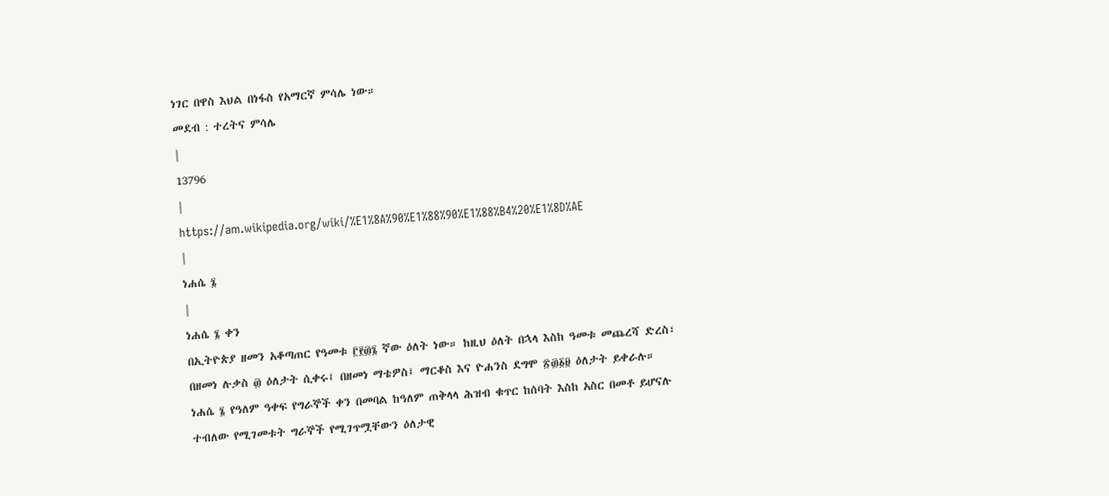ነገር በዋስ እህል በነፋስ የአማርኛ ምሳሌ ነው።
መደብ : ተረትና ምሳሌ
|
13796
|
https://am.wikipedia.org/wiki/%E1%8A%90%E1%88%90%E1%88%B4%20%E1%8D%AE
|
ነሐሴ ፮
|
ነሐሴ ፮ ቀን
በኢትዮጵያ ዘመን አቆጣጠር የዓመቱ ፫፻፴፮ ኛው ዕለት ነው። ከዚህ ዕለት በኋላ እስከ ዓመቱ መጨረሻ ድረስ፣ በዘመነ ሉቃስ ፴ ዕለታት ሲቀሩ፤ በዘመነ ማቴዎስ፤ ማርቆስ እና ዮሐንስ ደግሞ ፳፴፩፱ ዕለታት ይቀራሉ።
ነሐሴ ፮ የዓለም ዓቀፍ የግራኞች ቀን በመባል ከዓለም ጠቅላላ ሕዝብ ቁጥር ከሰባት እስከ አስር በመቶ ይሆናሉ ተብለው የሚገመቱት ግራኞች የሚገጥሟቸውን ዕለታዊ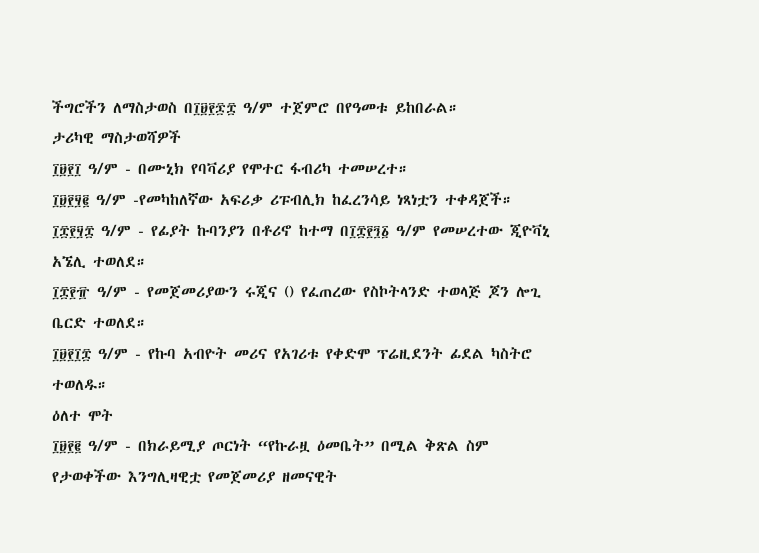ችግሮችን ለማስታወስ በ፲፱፻፷፰ ዓ/ም ተጀምሮ በየዓመቱ ይከበራል።
ታሪካዊ ማስታወሻዎች
፲፱፻፲ ዓ/ም - በሙኒክ የባቫሪያ የሞተር ፋብሪካ ተመሠረተ።
፲፱፻፶፪ ዓ/ም -የመካከለኛው አፍሪቃ ሪፑብሊክ ከፈረንሳይ ነጻነቷን ተቀዳጀች።
፲፰፻፶፰ ዓ/ም - የፊያት ኩባንያን በቶሪኖ ከተማ በ፲፰፻፺፩ ዓ/ም የመሠረተው ጂዮቫኒ አኜሊ ተወለደ።
፲፰፻፹ ዓ/ም - የመጀመሪያውን ሩጂና () የፈጠረው የስኮትላንድ ተወላጅ ጆን ሎጊ ቤርድ ተወለደ።
፲፱፻፲፰ ዓ/ም - የኩባ አብዮት መሪና የአገሪቱ የቀድሞ ፕሬዚደንት ፊደል ካስትሮ ተወለዱ።
ዕለተ ሞት
፲፱፻፪ ዓ/ም - በክራይሚያ ጦርነት “የኩራዟ ዕመቤት” በሚል ቅጽል ስም የታወቀችው እንግሊዛዊቷ የመጀመሪያ ዘመናዊት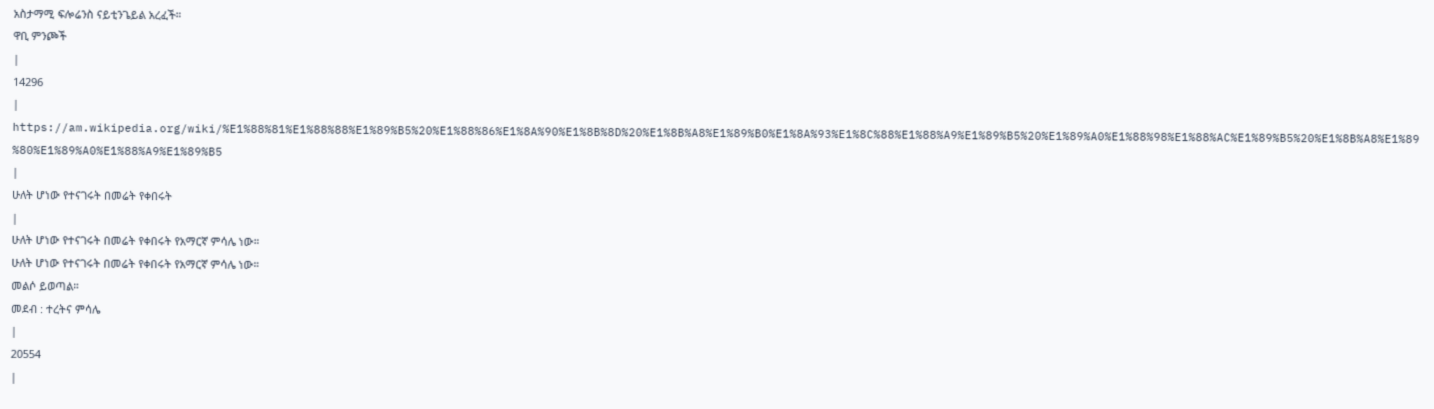አስታማሚ ፍሎሬንስ ናይቲንጌይል አረፈች።
ዋቢ ምንጮች
|
14296
|
https://am.wikipedia.org/wiki/%E1%88%81%E1%88%88%E1%89%B5%20%E1%88%86%E1%8A%90%E1%8B%8D%20%E1%8B%A8%E1%89%B0%E1%8A%93%E1%8C%88%E1%88%A9%E1%89%B5%20%E1%89%A0%E1%88%98%E1%88%AC%E1%89%B5%20%E1%8B%A8%E1%89%80%E1%89%A0%E1%88%A9%E1%89%B5
|
ሁለት ሆነው የተናገሩት በመሬት የቀበሩት
|
ሁለት ሆነው የተናገሩት በመሬት የቀበሩት የአማርኛ ምሳሌ ነው።
ሁለት ሆነው የተናገሩት በመሬት የቀበሩት የአማርኛ ምሳሌ ነው።
መልሶ ይወጣል።
መደብ : ተረትና ምሳሌ
|
20554
|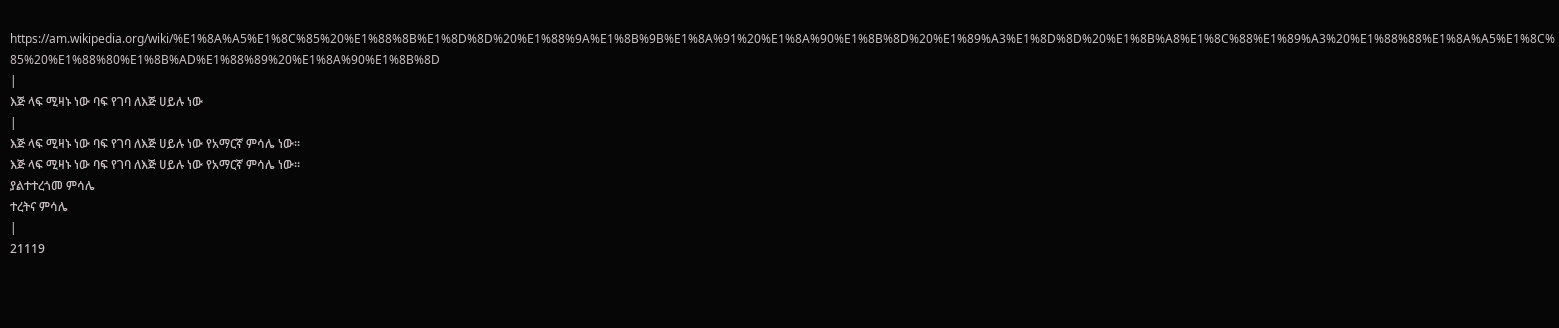https://am.wikipedia.org/wiki/%E1%8A%A5%E1%8C%85%20%E1%88%8B%E1%8D%8D%20%E1%88%9A%E1%8B%9B%E1%8A%91%20%E1%8A%90%E1%8B%8D%20%E1%89%A3%E1%8D%8D%20%E1%8B%A8%E1%8C%88%E1%89%A3%20%E1%88%88%E1%8A%A5%E1%8C%85%20%E1%88%80%E1%8B%AD%E1%88%89%20%E1%8A%90%E1%8B%8D
|
እጅ ላፍ ሚዛኑ ነው ባፍ የገባ ለእጅ ሀይሉ ነው
|
እጅ ላፍ ሚዛኑ ነው ባፍ የገባ ለእጅ ሀይሉ ነው የአማርኛ ምሳሌ ነው።
እጅ ላፍ ሚዛኑ ነው ባፍ የገባ ለእጅ ሀይሉ ነው የአማርኛ ምሳሌ ነው።
ያልተተረጎመ ምሳሌ
ተረትና ምሳሌ
|
21119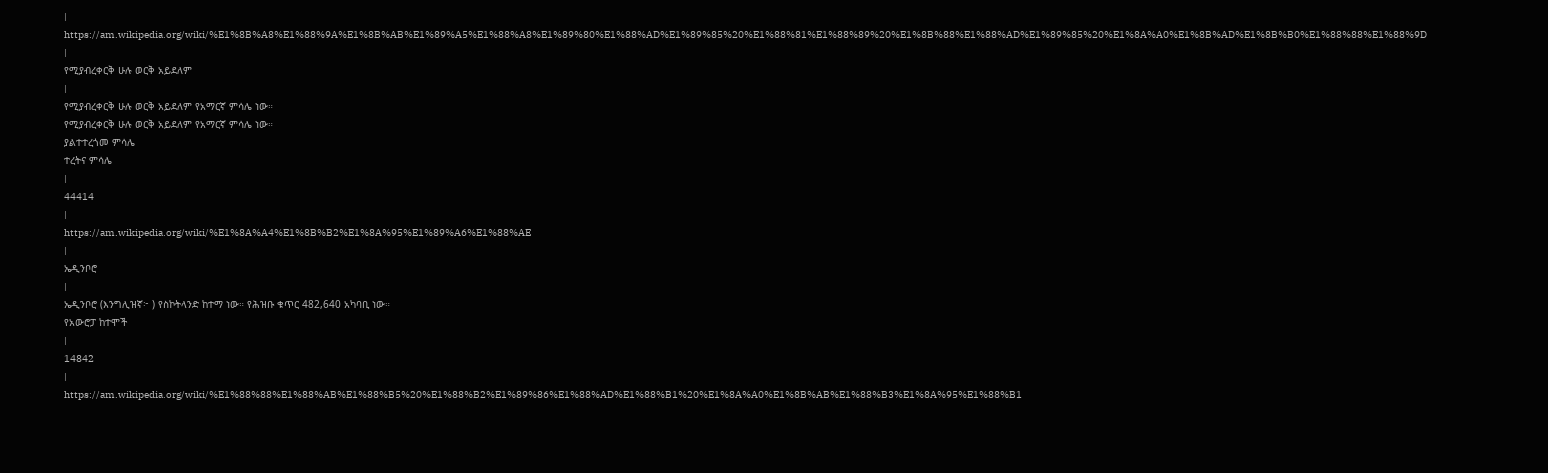|
https://am.wikipedia.org/wiki/%E1%8B%A8%E1%88%9A%E1%8B%AB%E1%89%A5%E1%88%A8%E1%89%80%E1%88%AD%E1%89%85%20%E1%88%81%E1%88%89%20%E1%8B%88%E1%88%AD%E1%89%85%20%E1%8A%A0%E1%8B%AD%E1%8B%B0%E1%88%88%E1%88%9D
|
የሚያብረቀርቅ ሁሉ ወርቅ አይደለም
|
የሚያብረቀርቅ ሁሉ ወርቅ አይደለም የአማርኛ ምሳሌ ነው።
የሚያብረቀርቅ ሁሉ ወርቅ አይደለም የአማርኛ ምሳሌ ነው።
ያልተተረጎመ ምሳሌ
ተረትና ምሳሌ
|
44414
|
https://am.wikipedia.org/wiki/%E1%8A%A4%E1%8B%B2%E1%8A%95%E1%89%A6%E1%88%AE
|
ኤዲንቦሮ
|
ኤዲንቦሮ (እንግሊዝኛ፦ ) የስኮትላንድ ከተማ ነው። የሕዝቡ ቁጥር 482,640 አካባቢ ነው።
የአውሮፓ ከተሞች
|
14842
|
https://am.wikipedia.org/wiki/%E1%88%88%E1%88%AB%E1%88%B5%20%E1%88%B2%E1%89%86%E1%88%AD%E1%88%B1%20%E1%8A%A0%E1%8B%AB%E1%88%B3%E1%8A%95%E1%88%B1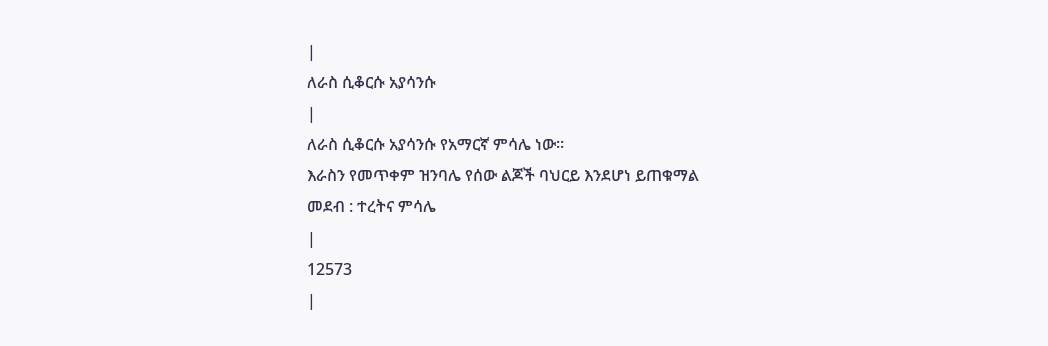|
ለራስ ሲቆርሱ አያሳንሱ
|
ለራስ ሲቆርሱ አያሳንሱ የአማርኛ ምሳሌ ነው።
እራስን የመጥቀም ዝንባሌ የሰው ልጆች ባህርይ እንደሆነ ይጠቁማል
መደብ : ተረትና ምሳሌ
|
12573
|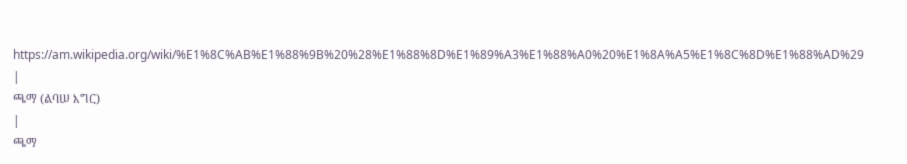https://am.wikipedia.org/wiki/%E1%8C%AB%E1%88%9B%20%28%E1%88%8D%E1%89%A3%E1%88%A0%20%E1%8A%A5%E1%8C%8D%E1%88%AD%29
|
ጫማ (ልባሠ እግር)
|
ጫማ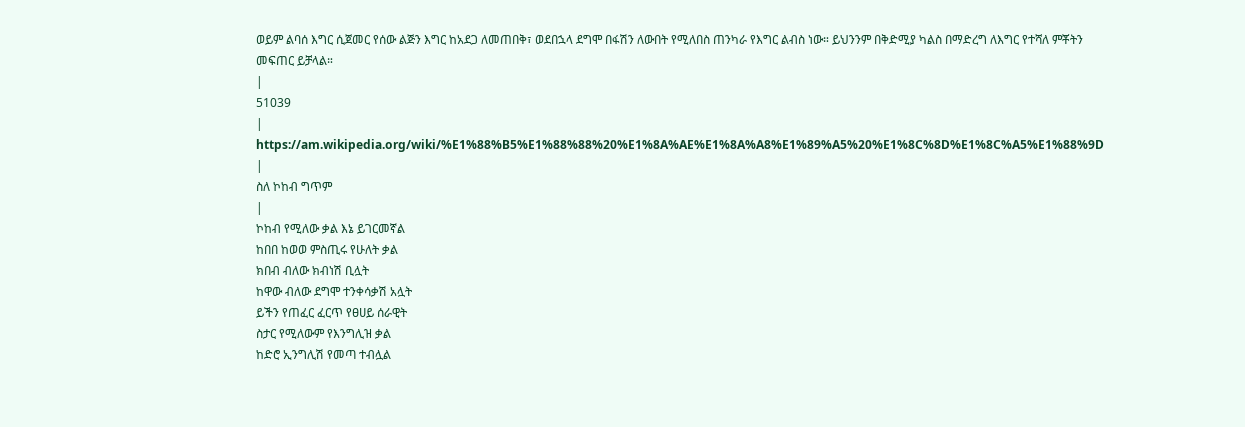ወይም ልባሰ እግር ሲጀመር የሰው ልጅን እግር ከአደጋ ለመጠበቅ፣ ወደበኋላ ደግሞ በፋሽን ለውበት የሚለበስ ጠንካራ የእግር ልብስ ነው። ይህንንም በቅድሚያ ካልስ በማድረግ ለእግር የተሻለ ምቾትን መፍጠር ይቻላል።
|
51039
|
https://am.wikipedia.org/wiki/%E1%88%B5%E1%88%88%20%E1%8A%AE%E1%8A%A8%E1%89%A5%20%E1%8C%8D%E1%8C%A5%E1%88%9D
|
ስለ ኮከብ ግጥም
|
ኮከብ የሚለው ቃል እኔ ይገርመኛል
ከበበ ከወወ ምስጢሩ የሁለት ቃል
ክበብ ብለው ክብነሽ ቢሏት
ከዋው ብለው ደግሞ ተንቀሳቃሽ አሏት
ይችን የጠፈር ፈርጥ የፀሀይ ሰራዊት
ስታር የሚለውም የእንግሊዝ ቃል
ከድሮ ኢንግሊሽ የመጣ ተብሏል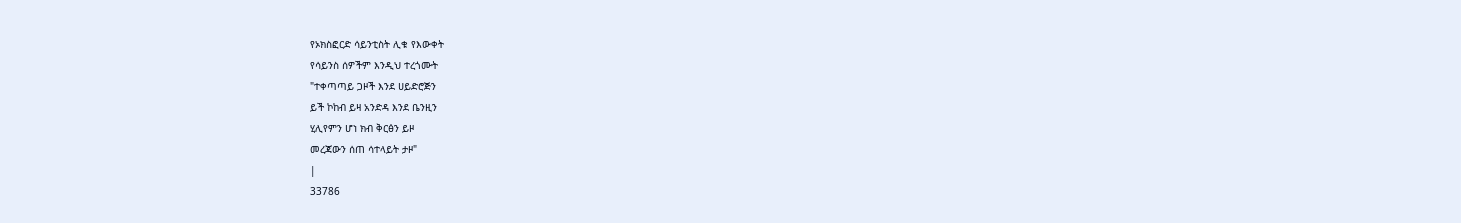የኦክስፎርድ ሳይንቲስት ሊቁ የእውቀት
የሳይንስ ሰዎችም እንዲህ ተረጎሙት
"ተቀጣጣይ ጋዞች እንደ ሀይድሮጅን
ይች ኮከብ ይዛ አንድዳ እንደ ቤንዚን
ሂሊየምን ሆነ ክብ ቅርፅን ይዞ
መረጃውን ሰጠ ሳተላይት ታዞ"
|
33786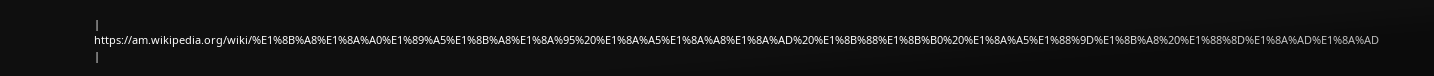|
https://am.wikipedia.org/wiki/%E1%8B%A8%E1%8A%A0%E1%89%A5%E1%8B%A8%E1%8A%95%20%E1%8A%A5%E1%8A%A8%E1%8A%AD%20%E1%8B%88%E1%8B%B0%20%E1%8A%A5%E1%88%9D%E1%8B%A8%20%E1%88%8D%E1%8A%AD%E1%8A%AD
|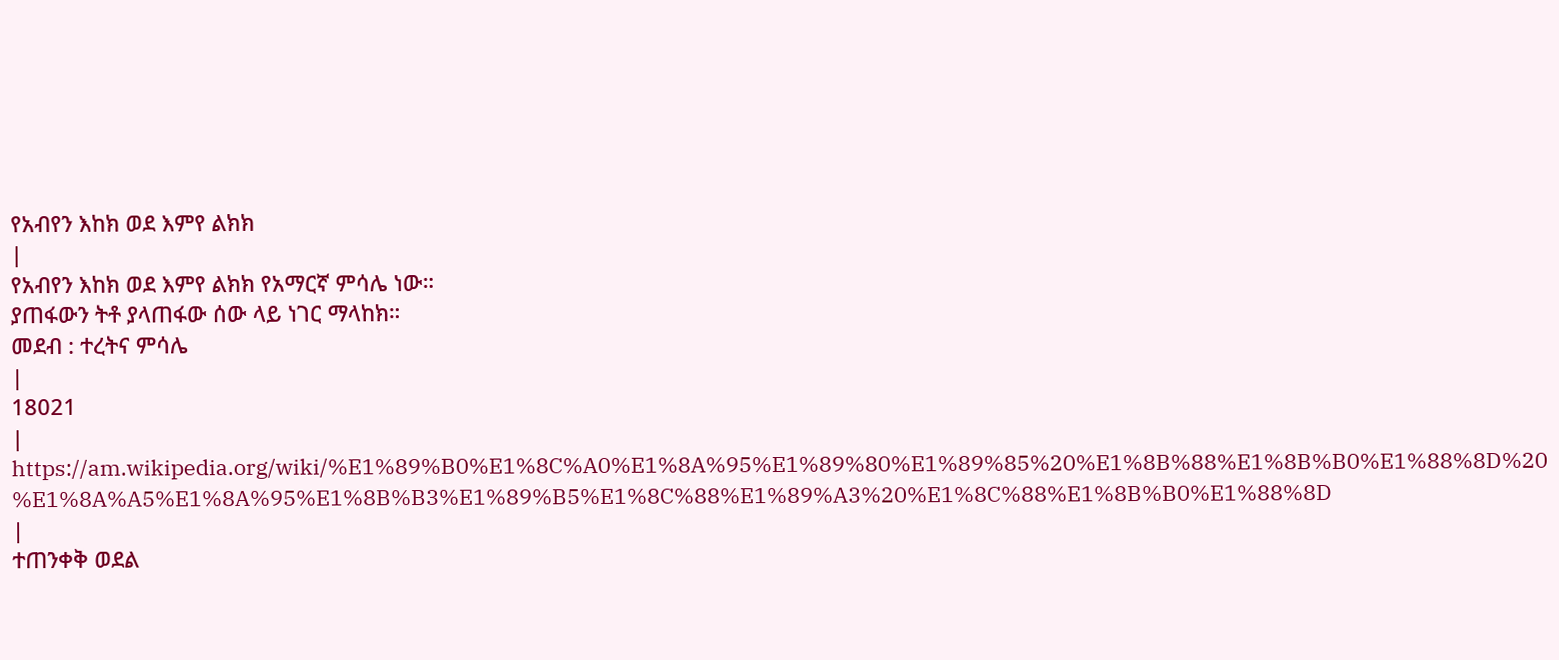የአብየን እከክ ወደ እምየ ልክክ
|
የአብየን እከክ ወደ እምየ ልክክ የአማርኛ ምሳሌ ነው።
ያጠፋውን ትቶ ያላጠፋው ሰው ላይ ነገር ማላከክ።
መደብ : ተረትና ምሳሌ
|
18021
|
https://am.wikipedia.org/wiki/%E1%89%B0%E1%8C%A0%E1%8A%95%E1%89%80%E1%89%85%20%E1%8B%88%E1%8B%B0%E1%88%8D%20%E1%8A%A5%E1%8A%95%E1%8B%B3%E1%89%B5%E1%8C%88%E1%89%A3%20%E1%8C%88%E1%8B%B0%E1%88%8D
|
ተጠንቀቅ ወደል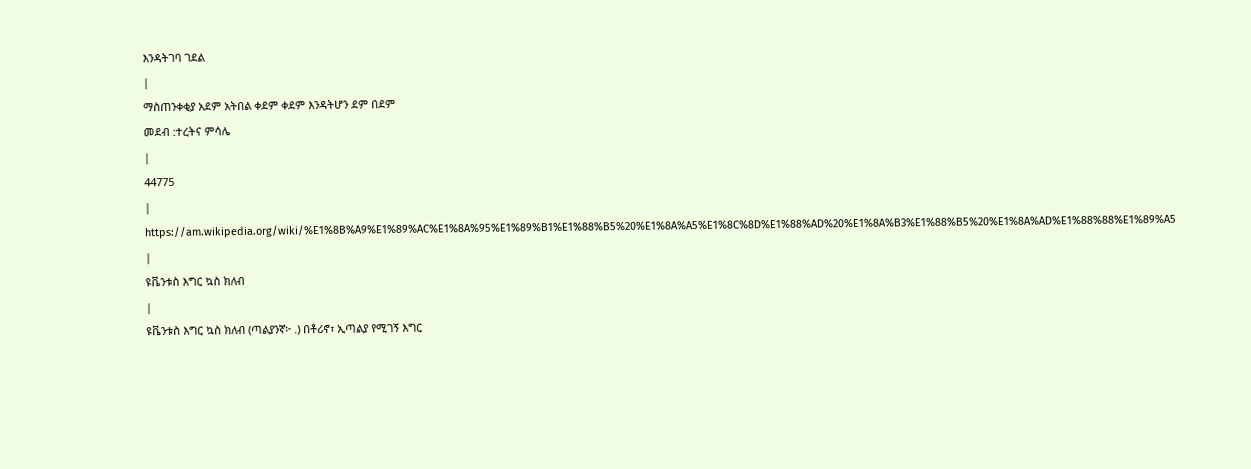እንዳትገባ ገደል
|
ማስጠንቀቂያ አደም አትበል ቀደም ቀደም እንዳትሆን ደም በደም
መደብ :ተረትና ምሳሌ
|
44775
|
https://am.wikipedia.org/wiki/%E1%8B%A9%E1%89%AC%E1%8A%95%E1%89%B1%E1%88%B5%20%E1%8A%A5%E1%8C%8D%E1%88%AD%20%E1%8A%B3%E1%88%B5%20%E1%8A%AD%E1%88%88%E1%89%A5
|
ዩቬንቱስ እግር ኳስ ክለብ
|
ዩቬንቱስ እግር ኳስ ክለብ (ጣልያንኛ፦ .) በቶሪኖ፣ ኢጣልያ የሚገኝ እግር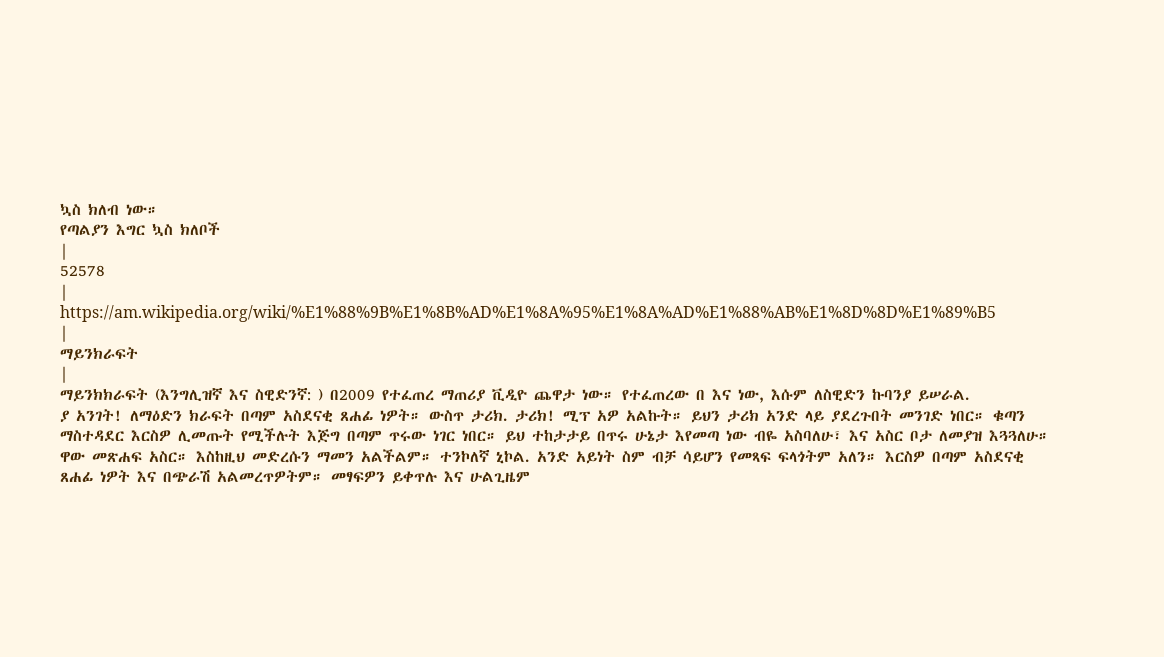ኳስ ክለብ ነው።
የጣልያን እግር ኳስ ክለቦች
|
52578
|
https://am.wikipedia.org/wiki/%E1%88%9B%E1%8B%AD%E1%8A%95%E1%8A%AD%E1%88%AB%E1%8D%8D%E1%89%B5
|
ማይንክራፍት
|
ማይንክክራፍት (እንግሊዝኛ እና ስዊድንኛ: ) በ2009 የተፈጠረ ማጠሪያ ቪዲዮ ጨዋታ ነው። የተፈጠረው በ እና ነው, እሱም ለስዊድን ኩባንያ ይሠራል.
ያ አንገት! ለማዕድን ክራፍት በጣም አስደናቂ ጸሐፊ ነዎት። ውስጥ ታሪክ. ታሪክ! ሚፕ አዎ አልኩት። ይህን ታሪክ አንድ ላይ ያደረጉበት መንገድ ነበር። ቁጣን ማስተዳደር እርስዎ ሊመጡት የሚችሉት እጅግ በጣም ጥሩው ነገር ነበር። ይህ ተከታታይ በጥሩ ሁኔታ እየመጣ ነው ብዬ አስባለሁ፣ እና አስር ቦታ ለመያዝ እጓጓለሁ። ዋው መጽሐፍ አስር። እስከዚህ መድረሱን ማመን አልችልም። ተንኮለኛ ኒኮል. አንድ አይነት ስም ብቻ ሳይሆን የመጻፍ ፍላጎትም አለን። እርስዎ በጣም አስደናቂ ጸሐፊ ነዎት እና በጭራሽ አልመረጥዎትም። መፃፍዎን ይቀጥሉ እና ሁልጊዜም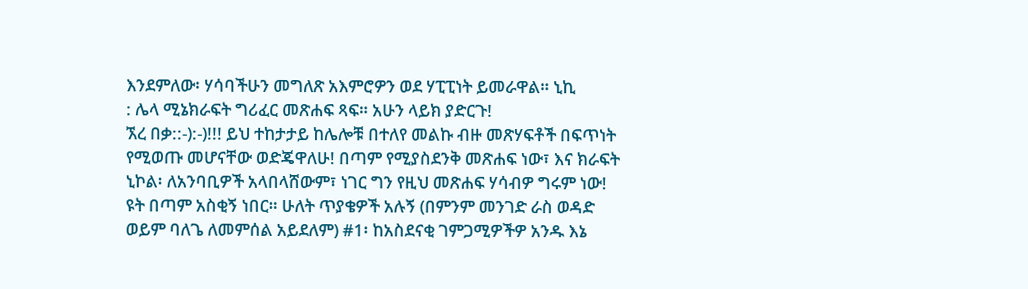እንደምለው፡ ሃሳባችሁን መግለጽ አእምሮዎን ወደ ሃፒፒነት ይመራዋል። ኒኪ
: ሌላ ሚኔክራፍት ግሪፈር መጽሐፍ ጻፍ። አሁን ላይክ ያድርጉ!
ኧረ በቃ::-):-)!!! ይህ ተከታታይ ከሌሎቹ በተለየ መልኩ ብዙ መጽሃፍቶች በፍጥነት የሚወጡ መሆናቸው ወድጄዋለሁ! በጣም የሚያስደንቅ መጽሐፍ ነው፣ እና ክራፍት ኒኮል፡ ለአንባቢዎች አላበላሸውም፣ ነገር ግን የዚህ መጽሐፍ ሃሳብዎ ግሩም ነው! ዩት በጣም አስቂኝ ነበር። ሁለት ጥያቄዎች አሉኝ (በምንም መንገድ ራስ ወዳድ ወይም ባለጌ ለመምሰል አይደለም) #1፡ ከአስደናቂ ገምጋሚዎችዎ አንዱ እኔ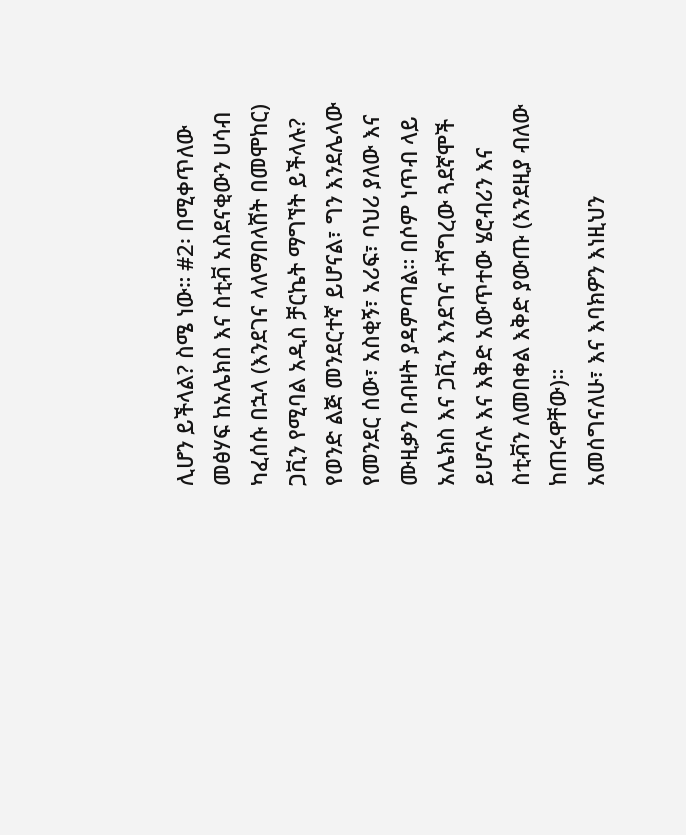ሊሆን ይችላል? ስሜ ነው። #2፡ በሚቀጥለው መፅሃፍ ከአሌክስ እና ስቲቭ አስደናቂውን ሀሳብ ካፈሰሱ በኋላ (እንደገና ላለማበላሸት በመሞከር) ጋቪን የሚባል አዲስ ቻርኬት ማግኘት ይችላሉ? የወንድ ልጅ መንደርተኛ ይሆናል፣ ግን እንደሌላው የመንደር ሰው፣ አስቂኝ፣ አሪፍ፣ ባህሪ ያለው እና ሙዚቃን በብዛት ያዳምጣል። በሶም ነጥብ ላይ አሌክስ እና ጋቪን እንደገና ተሻግረው ጓደኛሞች ይሆናሉ እና እቅድ አውጥተው ሄሮብሪን እና ስቲቭን ለመበቀል እቅድ ያውጡ (እንደዚያ ብለው ከጠሩዋቸው)።
አመሰግናለሁ፣ እና እባክዎን እነዚህን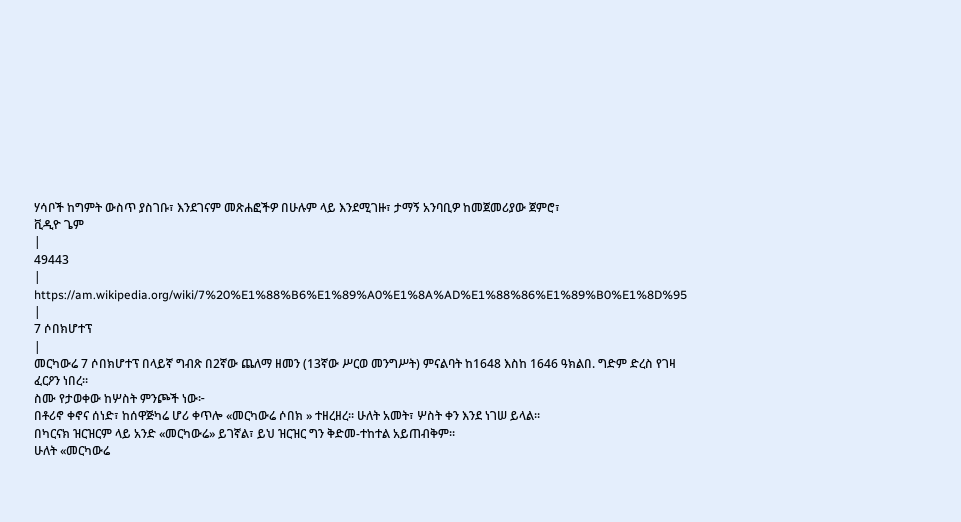ሃሳቦች ከግምት ውስጥ ያስገቡ፣ እንደገናም መጽሐፎችዎ በሁሉም ላይ እንደሚገዙ፣ ታማኝ አንባቢዎ ከመጀመሪያው ጀምሮ፣
ቪዲዮ ጌም
|
49443
|
https://am.wikipedia.org/wiki/7%20%E1%88%B6%E1%89%A0%E1%8A%AD%E1%88%86%E1%89%B0%E1%8D%95
|
7 ሶበክሆተፕ
|
መርካውሬ 7 ሶበክሆተፕ በላይኛ ግብጽ በ2ኛው ጨለማ ዘመን (13ኛው ሥርወ መንግሥት) ምናልባት ከ1648 እስከ 1646 ዓክልበ. ግድም ድረስ የገዛ ፈርዖን ነበረ።
ስሙ የታወቀው ከሦስት ምንጮች ነው፦
በቶሪኖ ቀኖና ሰነድ፣ ከሰዋጅካሬ ሆሪ ቀጥሎ «መርካውሬ ሶበክ » ተዘረዘረ። ሁለት አመት፣ ሦስት ቀን እንደ ነገሠ ይላል።
በካርናክ ዝርዝርም ላይ አንድ «መርካውሬ» ይገኛል፣ ይህ ዝርዝር ግን ቅድመ-ተከተል አይጠብቅም።
ሁለት «መርካውሬ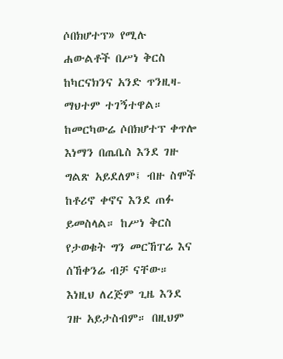ሶበክሆተፕ» የሚሉ ሐውልቶች በሥነ ቅርስ ከካርናክንና አንድ ጥንዚዛ-ማህተም ተገኝተዋል።
ከመርካውሬ ሶበክሆተፕ ቀጥሎ እነማን በጤቤስ እንደ ገዙ ግልጽ አይደለም፤ ብዙ ስሞች ከቶሪኖ ቀኖና እንደ ጠፉ ይመስላል። ከሥነ ቅርስ የታወቁት ግን መርኸፐሬ እና ሰኸቀንሬ ብቻ ናቸው። እነዚህ ለረጅም ጊዜ እንደ ገዙ አይታስብም። በዚህም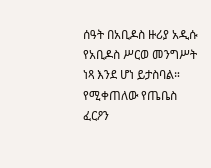ሰዓት በአቢዶስ ዙሪያ አዲሱ የአቢዶስ ሥርወ መንግሥት ነጻ እንደ ሆነ ይታስባል። የሚቀጠለው የጤቤስ ፈርዖን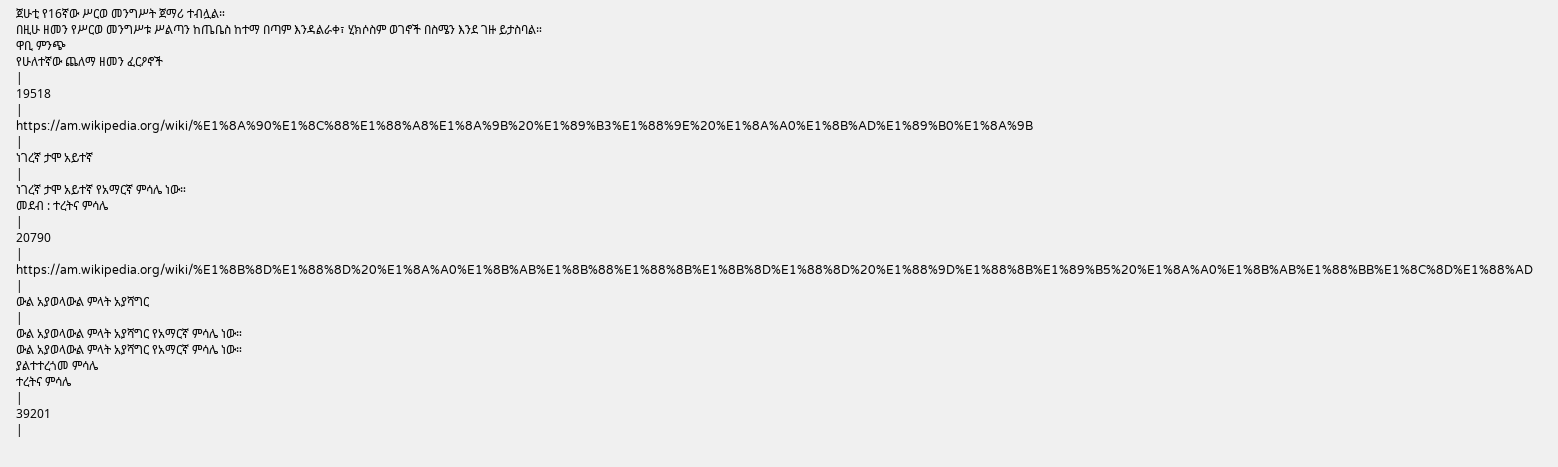ጀሁቲ የ16ኛው ሥርወ መንግሥት ጀማሪ ተብሏል።
በዚሁ ዘመን የሥርወ መንግሥቱ ሥልጣን ከጤቤስ ከተማ በጣም እንዳልራቀ፣ ሂክሶስም ወገኖች በስሜን እንደ ገዙ ይታስባል።
ዋቢ ምንጭ
የሁለተኛው ጨለማ ዘመን ፈርዖኖች
|
19518
|
https://am.wikipedia.org/wiki/%E1%8A%90%E1%8C%88%E1%88%A8%E1%8A%9B%20%E1%89%B3%E1%88%9E%20%E1%8A%A0%E1%8B%AD%E1%89%B0%E1%8A%9B
|
ነገረኛ ታሞ አይተኛ
|
ነገረኛ ታሞ አይተኛ የአማርኛ ምሳሌ ነው።
መደብ : ተረትና ምሳሌ
|
20790
|
https://am.wikipedia.org/wiki/%E1%8B%8D%E1%88%8D%20%E1%8A%A0%E1%8B%AB%E1%8B%88%E1%88%8B%E1%8B%8D%E1%88%8D%20%E1%88%9D%E1%88%8B%E1%89%B5%20%E1%8A%A0%E1%8B%AB%E1%88%BB%E1%8C%8D%E1%88%AD
|
ውል አያወላውል ምላት አያሻግር
|
ውል አያወላውል ምላት አያሻግር የአማርኛ ምሳሌ ነው።
ውል አያወላውል ምላት አያሻግር የአማርኛ ምሳሌ ነው።
ያልተተረጎመ ምሳሌ
ተረትና ምሳሌ
|
39201
|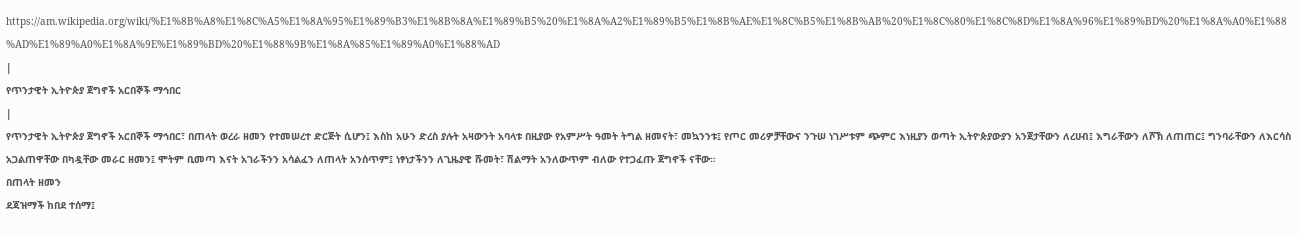https://am.wikipedia.org/wiki/%E1%8B%A8%E1%8C%A5%E1%8A%95%E1%89%B3%E1%8B%8A%E1%89%B5%20%E1%8A%A2%E1%89%B5%E1%8B%AE%E1%8C%B5%E1%8B%AB%20%E1%8C%80%E1%8C%8D%E1%8A%96%E1%89%BD%20%E1%8A%A0%E1%88%AD%E1%89%A0%E1%8A%9E%E1%89%BD%20%E1%88%9B%E1%8A%85%E1%89%A0%E1%88%AD
|
የጥንታዊት ኢትዮጵያ ጀግኖች አርበኞች ማኅበር
|
የጥንታዊት ኢትዮጵያ ጀግኖች አርበኞች ማኅበር፣ በጠላት ወረራ ዘመን የተመሠረተ ድርጅት ሲሆን፤ እስከ አሁን ድረስ ያሉት አዛውንት አባላቱ በዚያው የአምሥት ዓመት ትግል ዘመናት፣ መኳንንቱ፤ የጦር መሪዎቻቸውና ንጉሠ ነገሥቱም ጭምር እነዚያን ወጣት ኢትዮጵያውያን አንጀታቸውን ለረሀብ፤ እግራቸውን ለሾኽ ለጠጠር፤ ግንባራቸውን ለእርሳስ አጋልጠዋቸው በካዷቸው መራር ዘመን፤ ሞትም ቢመጣ እናት አገራችንን አሳልፈን ለጠላት አንሰጥም፤ ነፃነታችንን ለጊዜያዊ ሹመት፣ ሽልማት አንለውጥም ብለው የተጋፈጡ ጀግኖች ናቸው።
በጠላት ዘመን
ደጃዝማች ከበደ ተሰማ፤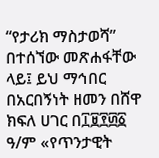“የታሪክ ማስታወሻ” በተሰኘው መጽሐፋቸው ላይ፤ ይህ ማኅበር በአርበኝነት ዘመን በሸዋ ክፍለ ሀገር በ፲፱፻፴፩ ዓ/ም «የጥንታዊት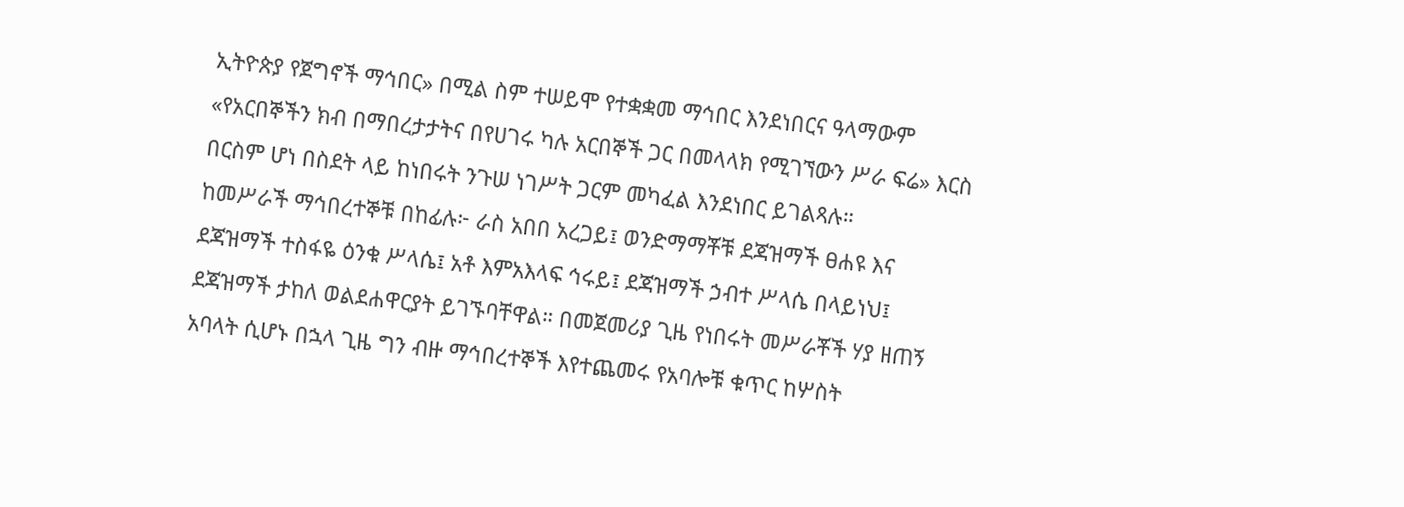ኢትዮጵያ የጀግኖች ማኅበር» በሚል ስም ተሠይሞ የተቋቋመ ማኅበር እንደነበርና ዓላማውም «የአርበኞችን ክብ በማበረታታትና በየሀገሩ ካሉ አርበኞች ጋር በመላላክ የሚገኘውን ሥራ ፍሬ» እርስ በርስም ሆነ በስደት ላይ ከነበሩት ንጉሠ ነገሥት ጋርም መካፈል እንደነበር ይገልጻሉ።
ከመሥራች ማኅበረተኞቹ በከፊሉ፦ ራስ አበበ አረጋይ፤ ወንድማማቾቹ ደጃዝማች ፀሐዩ እና ደጃዝማች ተስፋዬ ዕንቁ ሥላሴ፤ አቶ እምአእላፍ ኅሩይ፤ ደጃዝማች ኃብተ ሥላሴ በላይነህ፤ ደጃዝማች ታከለ ወልደሐዋርያት ይገኙባቸዋል። በመጀመሪያ ጊዜ የነበሩት መሥራቾች ሃያ ዘጠኝ አባላት ሲሆኑ በኋላ ጊዜ ግን ብዙ ማኅበረተኞች እየተጨመሩ የአባሎቹ ቁጥር ከሦስት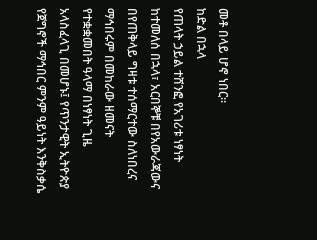መቶ በላይ ሆኖ ነበር።
ከድል በኋላ
የጠላት ኃይል ተሸንፎ የአገሪቱ ነፃነት ከተመለሰ በኋላ፣ አርበኞቹ በየአውራጃውና በየጠቅላይ ግዛቱ ተሰማርተው ስለነበረና ማኅበሩም በመከራው ዘመናት የተቋቋመበት ዓላማ በነፃነት ጊዜ አላስፈላጊ በመሆኑ፤ የጥንታዊት ኢትዮጵያ የጀግኖች ማኅበር ምንም ዓይነት እንቅስቃሴ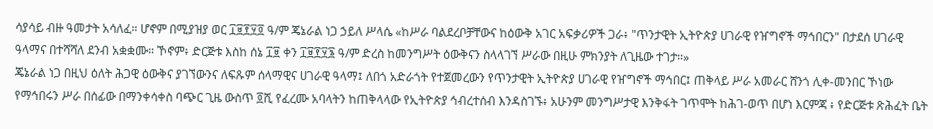ሳያሳይ ብዙ ዓመታት አሳለፈ። ሆኖም በሚያዝያ ወር ፲፱፻፶፬ ዓ/ም ጄኔራል ነጋ ኃይለ ሥላሴ «ከሥራ ባልደረቦቻቸውና ከዕውቅ አገር አፍቃሪዎች ጋራ፥ "ጥንታዊት ኢትዮጵያ ሀገራዊ የዠግኖች ማኅበርን" በታደሰ ሀገራዊ ዓላማና በተሻሻለ ደንብ አቋቋሙ። ኾኖም፥ ድርጅቱ እስከ ሰኔ ፲፱ ቀን ፲፱፻፶፮ ዓ/ም ድረስ ከመንግሥት ዕውቅናን ስላላገኘ ሥራው በዚሁ ምክንያት ለጊዜው ተገታ።»
ጄኔራል ነጋ በዚህ ዕለት ሕጋዊ ዕውቅና ያገኘውንና ለፍጹም ሰላማዊና ሀገራዊ ዓላማ፤ ለበጎ አድራጎት የተጀመረውን የጥንታዊት ኢትዮጵያ ሀገራዊ የዠግኖች ማኅበር፤ ጠቅላይ ሥራ አመራር ሸንጎ ሊቀ-መንበር ኾነው የማኅበሩን ሥራ በሰፊው በማንቀሳቀስ ባጭር ጊዜ ውስጥ ፬ሺ የፈረሙ አባላትን ከጠቅላላው የኢትዮጵያ ኅብረተሰብ እንዳስገኙ፥ አሁንም መንግሥታዊ እንቅፋት ገጥሞት ከሕገ-ወጥ በሆነ እርምጃ ፥ የድርጅቱ ጽሕፈት ቤት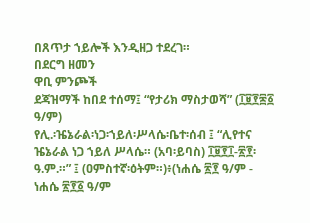በጸጥታ ኀይሎች እንዲዘጋ ተደረገ።
በደርግ ዘመን
ዋቢ ምንጮች
ደጃዝማች ከበደ ተሰማ፤ “የታሪክ ማስታወሻ” (፲፱፻፷፩ ዓ/ም)
የሊ.፡ዤኔራል፡ነጋ፡ኀይለ፡ሥላሴ፡ቤተ፡ሰብ ፤ “ሊየተና ዤኔራል ነጋ ኀይለ ሥላሴ። (አባ፡ይባስ) ፲፱፻፲-፳፻፡ዓ.ም.።” ፤ (ዐምስተኛ፡ዕትም።)፥(ነሐሴ ፳፻ ዓ/ም - ነሐሴ ፳፻፩ ዓ/ም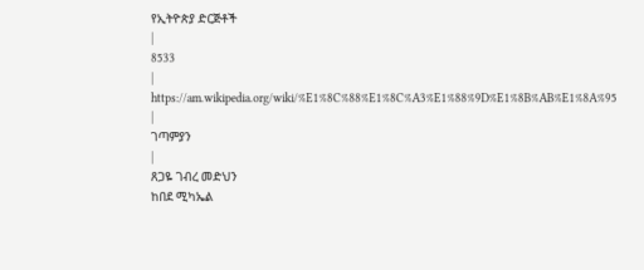የኢትዮጵያ ድርጅቶች
|
8533
|
https://am.wikipedia.org/wiki/%E1%8C%88%E1%8C%A3%E1%88%9D%E1%8B%AB%E1%8A%95
|
ገጣምያን
|
ጸጋዬ ገብረ መድህን
ከበደ ሚካኤል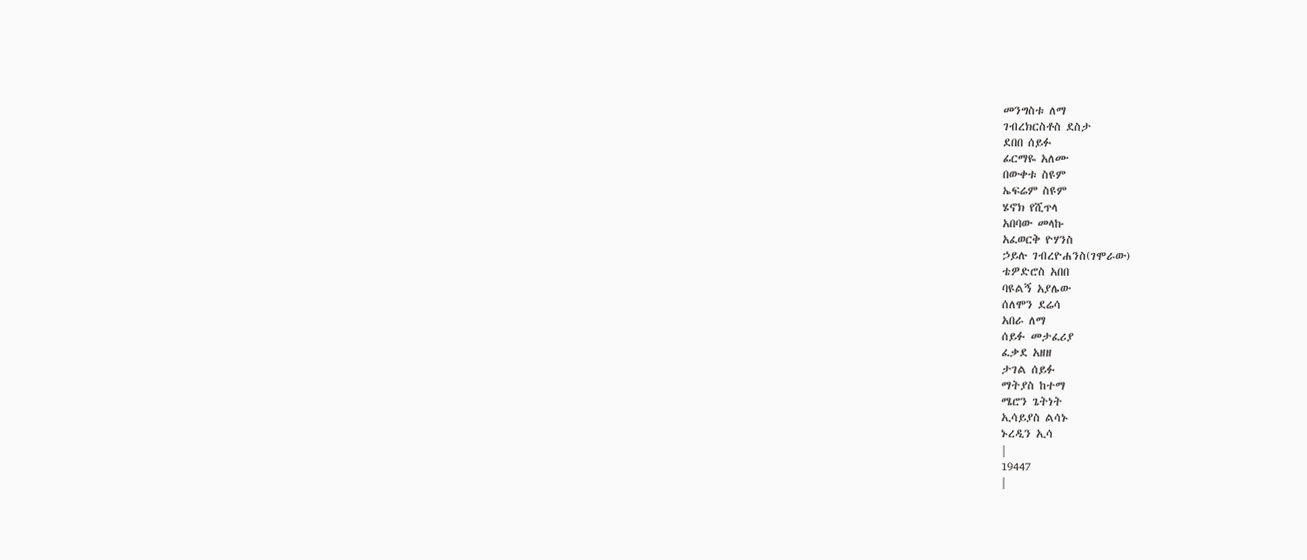መንግስቱ ለማ
ገብረክርስቶስ ደስታ
ደበበ ሰይፉ
ፊርማዬ አለሙ
በውቀቱ ስዩም
ኤፍሬም ስዩም
ሄኖክ የሺጥላ
አበባው መላኩ
አፈወርቅ ዮሃንስ
ኃይሉ ገብረዮሐንስ(ገሞራው)
ቴዎድሮስ አበበ
ባዩልኝ አያሌው
ሰለሞን ደሬሳ
አበራ ለማ
ሰይፉ መታፈሪያ
ፈቃደ አዘዘ
ታገል ሰይፉ
ማትያስ ከተማ
ሜሮን ጌትነት
ኢሳይያስ ልሳኑ
ኑረዲን ኢሳ
|
19447
|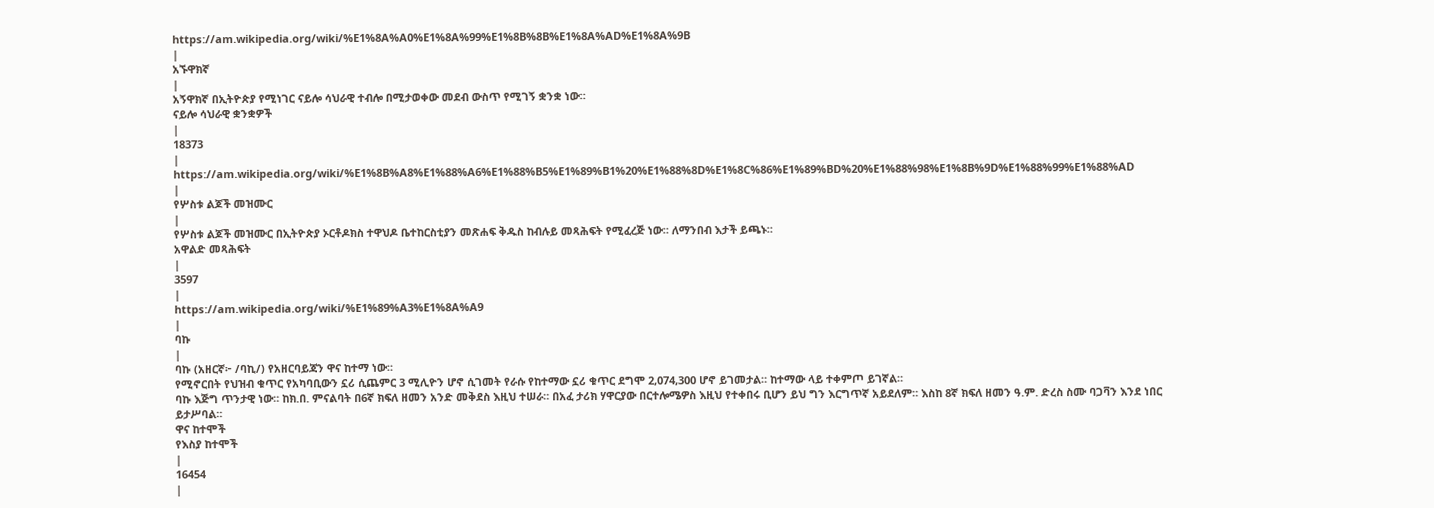https://am.wikipedia.org/wiki/%E1%8A%A0%E1%8A%99%E1%8B%8B%E1%8A%AD%E1%8A%9B
|
አኙዋክኛ
|
አኝዋክኛ በኢትዮጵያ የሚነገር ናይሎ ሳህራዊ ተብሎ በሚታወቀው መደብ ውስጥ የሚገኝ ቋንቋ ነው።
ናይሎ ሳህራዊ ቋንቋዎች
|
18373
|
https://am.wikipedia.org/wiki/%E1%8B%A8%E1%88%A6%E1%88%B5%E1%89%B1%20%E1%88%8D%E1%8C%86%E1%89%BD%20%E1%88%98%E1%8B%9D%E1%88%99%E1%88%AD
|
የሦስቱ ልጆች መዝሙር
|
የሦስቱ ልጆች መዝሙር በኢትዮጵያ ኦርቶዶክስ ተዋህዶ ቤተከርስቲያን መጽሐፍ ቅዱስ ከብሉይ መጻሕፍት የሚፈረጅ ነው። ለማንበብ እታች ይጫኑ።
አዋልድ መጻሕፍት
|
3597
|
https://am.wikipedia.org/wiki/%E1%89%A3%E1%8A%A9
|
ባኩ
|
ባኩ (አዘርኛ፦ /ባኪ/) የአዘርባይጃን ዋና ከተማ ነው።
የሚኖርበት የህዝብ ቁጥር የአካባቢውን ኗሪ ሲጨምር 3 ሚሊዮን ሆኖ ሲገመት የራሱ የከተማው ኗሪ ቁጥር ደግሞ 2,074,300 ሆኖ ይገመታል። ከተማው ላይ ተቀምጦ ይገኛል።
ባኩ እጅግ ጥንታዊ ነው። ከክ.በ. ምናልባት በ6ኛ ክፍለ ዘመን አንድ መቅደስ እዚህ ተሠራ። በአፈ ታሪክ ሃዋርያው በርተሎሜዎስ እዚህ የተቀበሩ ቢሆን ይህ ግን እርግጥኛ አይደለም። እስከ 8ኛ ክፍለ ዘመን ዓ.ም. ድረስ ስሙ ባጋቫን እንደ ነበር ይታሥባል።
ዋና ከተሞች
የእስያ ከተሞች
|
16454
|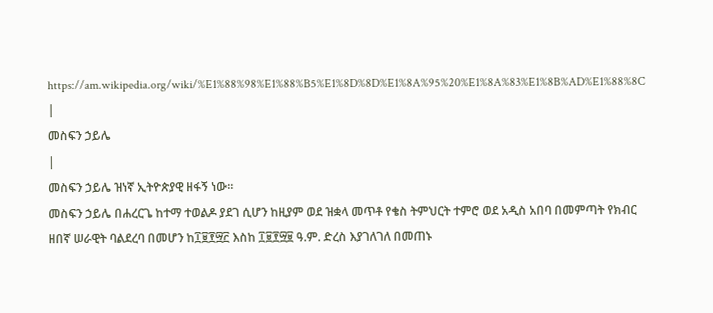https://am.wikipedia.org/wiki/%E1%88%98%E1%88%B5%E1%8D%8D%E1%8A%95%20%E1%8A%83%E1%8B%AD%E1%88%8C
|
መስፍን ኃይሌ
|
መስፍን ኃይሌ ዝነኛ ኢትዮጵያዊ ዘፋኝ ነው።
መስፍን ኃይሌ በሐረርጌ ከተማ ተወልዶ ያደገ ሲሆን ከዚያም ወደ ዝቋላ መጥቶ የቄስ ትምህርት ተምሮ ወደ አዲስ አበባ በመምጣት የክብር ዘበኛ ሠራዊት ባልደረባ በመሆን ከ፲፱፻፵፫ እስከ ፲፱፻፵፱ ዓ.ም. ድረስ እያገለገለ በመጠኑ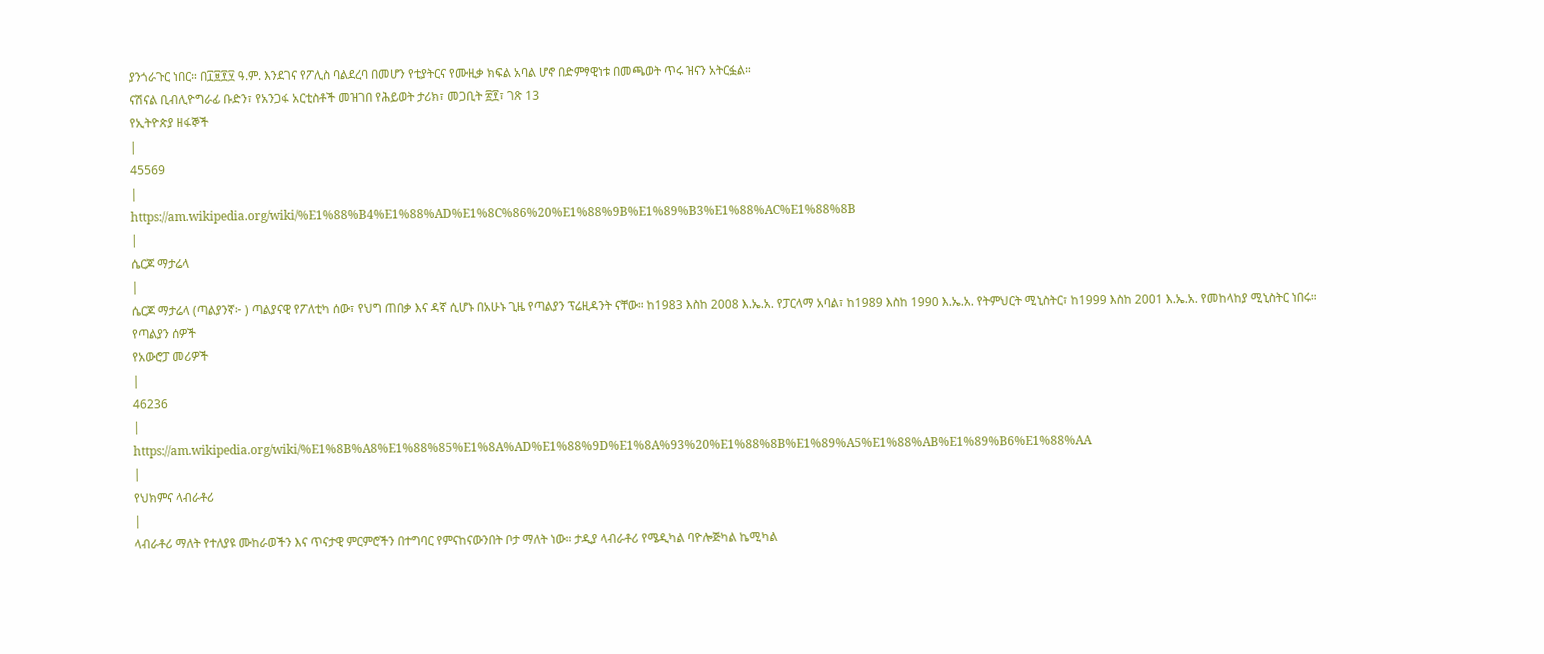ያንጎራጉር ነበር። በ፲፱፻፶ ዓ.ም. እንደገና የፖሊስ ባልደረባ በመሆን የቲያትርና የሙዚቃ ክፍል አባል ሆኖ በድምፃዊነቱ በመጫወት ጥሩ ዝናን አትርፏል።
ናሽናል ቢብሊዮግራፊ ቡድን፣ የአንጋፋ አርቲስቶች መዝገበ የሕይወት ታሪክ፣ መጋቢት ፳፻፣ ገጽ 13
የኢትዮጵያ ዘፋኞች
|
45569
|
https://am.wikipedia.org/wiki/%E1%88%B4%E1%88%AD%E1%8C%86%20%E1%88%9B%E1%89%B3%E1%88%AC%E1%88%8B
|
ሴርጆ ማታሬላ
|
ሴርጆ ማታሬላ (ጣልያንኛ፦ ) ጣልያናዊ የፖለቲካ ሰው፣ የህግ ጠበቃ እና ዳኛ ሲሆኑ በአሁኑ ጊዜ የጣልያን ፕሬዚዳንት ናቸው። ከ1983 እስከ 2008 እ.ኤ.አ. የፓርላማ አባል፣ ከ1989 እስከ 1990 እ.ኤ.አ. የትምህርት ሚኒስትር፣ ከ1999 እስከ 2001 እ.ኤ.አ. የመከላከያ ሚኒስትር ነበሩ።
የጣልያን ሰዎች
የአውሮፓ መሪዎች
|
46236
|
https://am.wikipedia.org/wiki/%E1%8B%A8%E1%88%85%E1%8A%AD%E1%88%9D%E1%8A%93%20%E1%88%8B%E1%89%A5%E1%88%AB%E1%89%B6%E1%88%AA
|
የህክምና ላብራቶሪ
|
ላብራቶሪ ማለት የተለያዩ ሙከራወችን እና ጥናታዊ ምርምሮችን በተግባር የምናከናውንበት ቦታ ማለት ነው። ታዲያ ላብራቶሪ የሜዲካል ባዮሎጅካል ኬሚካል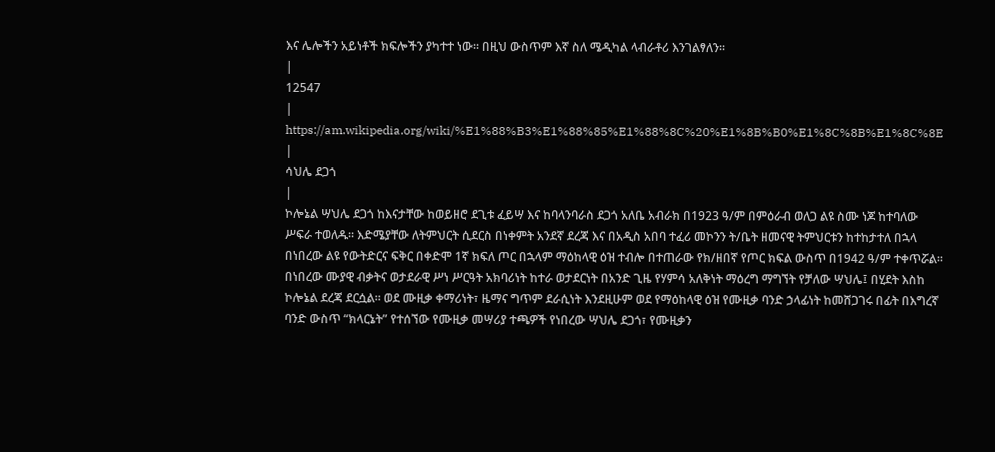እና ሌሎችን አይነቶች ክፍሎችን ያካተተ ነው። በዚህ ውስጥም እኛ ስለ ሜዲካል ላብራቶሪ እንገልፃለን።
|
12547
|
https://am.wikipedia.org/wiki/%E1%88%B3%E1%88%85%E1%88%8C%20%E1%8B%B0%E1%8C%8B%E1%8C%8E
|
ሳህሌ ደጋጎ
|
ኮሎኔል ሣህሌ ደጋጎ ከእናታቸው ከወይዘሮ ደጊቱ ፈይሣ እና ከባላንባራስ ደጋጎ አለቤ አብራክ በ1923 ዓ/ም በምዕራብ ወለጋ ልዩ ስሙ ነጆ ከተባለው ሥፍራ ተወለዱ። እድሜያቸው ለትምህርት ሲደርስ በነቀምት አንደኛ ደረጃ እና በአዲስ አበባ ተፈሪ መኮንን ት/ቤት ዘመናዊ ትምህርቱን ከተከታተለ በኋላ በነበረው ልዩ የውትድርና ፍቅር በቀድሞ 1ኛ ክፍለ ጦር በኋላም ማዕከላዊ ዕዝ ተብሎ በተጠራው የክ/ዘበኛ የጦር ክፍል ውስጥ በ1942 ዓ/ም ተቀጥሯል። በነበረው ሙያዊ ብቃትና ወታደራዊ ሥነ ሥርዓት አክባሪነት ከተራ ወታደርነት በአንድ ጊዜ የሃምሳ አለቅነት ማዕረግ ማግኘት የቻለው ሣህሌ፤ በሂደት እስከ ኮሎኔል ደረጃ ደርሷል። ወደ ሙዚቃ ቀማሪነት፣ ዜማና ግጥም ደራሲነት እንደዚሁም ወደ የማዕከላዊ ዕዝ የሙዚቃ ባንድ ኃላፊነት ከመሸጋገሩ በፊት በእግረኛ ባንድ ውስጥ “ክላርኔት” የተሰኘው የሙዚቃ መሣሪያ ተጫዎች የነበረው ሣህሌ ደጋጎ፣ የሙዚቃን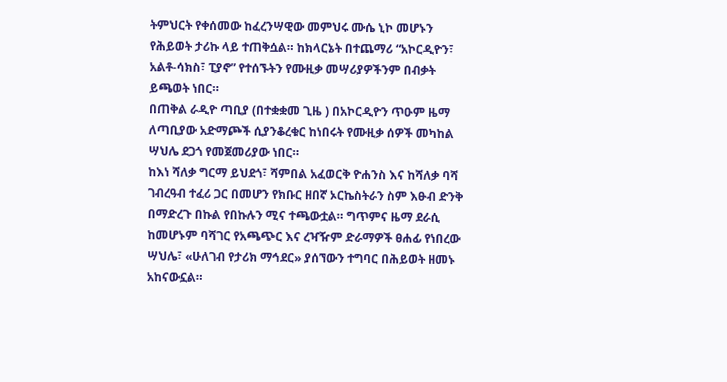ትምህርት የቀሰመው ከፈረንሣዊው መምህሩ ሙሴ ኒኮ መሆኑን የሕይወት ታሪኩ ላይ ተጠቅሷል። ከክላርኔት በተጨማሪ “አኮርዲዮን፣ አልቶ-ሳክስ፣ ፒያኖ” የተሰኙትን የሙዚቃ መሣሪያዎችንም በብቃት ይጫወት ነበር።
በጠቅል ራዲዮ ጣቢያ (በተቋቋመ ጊዜ ) በአኮርዲዮን ጥዑም ዜማ ለጣቢያው አድማጮች ሲያንቆረቁር ከነበሩት የሙዚቃ ሰዎች መካከል ሣህሌ ደጋጎ የመጀመሪያው ነበር።
ከእነ ሻለቃ ግርማ ይህደጎ፣ ሻምበል አፈወርቅ ዮሐንስ እና ከሻለቃ ባሻ ገብረዓብ ተፈሪ ጋር በመሆን የክቡር ዘበኛ ኦርኬስትራን ስም እፁብ ድንቅ በማድረጉ በኩል የበኩሉን ሚና ተጫውቷል። ግጥምና ዜማ ደራሲ ከመሆኑም ባሻገር የአጫጭር እና ረዣዥም ድራማዎች ፀሐፊ የነበረው ሣህሌ፣ «ሁለገብ የታሪክ ማኅደር» ያሰኘውን ተግባር በሕይወት ዘመኑ አከናውኗል።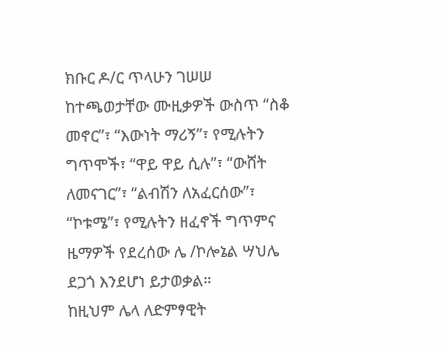ክቡር ዶ/ር ጥላሁን ገሠሠ ከተጫወታቸው ሙዚቃዎች ውስጥ “ስቆ መኖር”፣ “እውነት ማሪኝ”፣ የሚሉትን ግጥሞች፣ “ዋይ ዋይ ሲሉ”፣ “ውሸት ለመናገር”፣ “ልብሽን ለአፈርሰው”፣ “ኮቱሜ”፣ የሚሉትን ዘፈኖች ግጥምና ዜማዎች የደረሰው ሌ /ኮሎኔል ሣህሌ ደጋጎ እንደሆነ ይታወቃል።
ከዚህም ሌላ ለድምፃዊት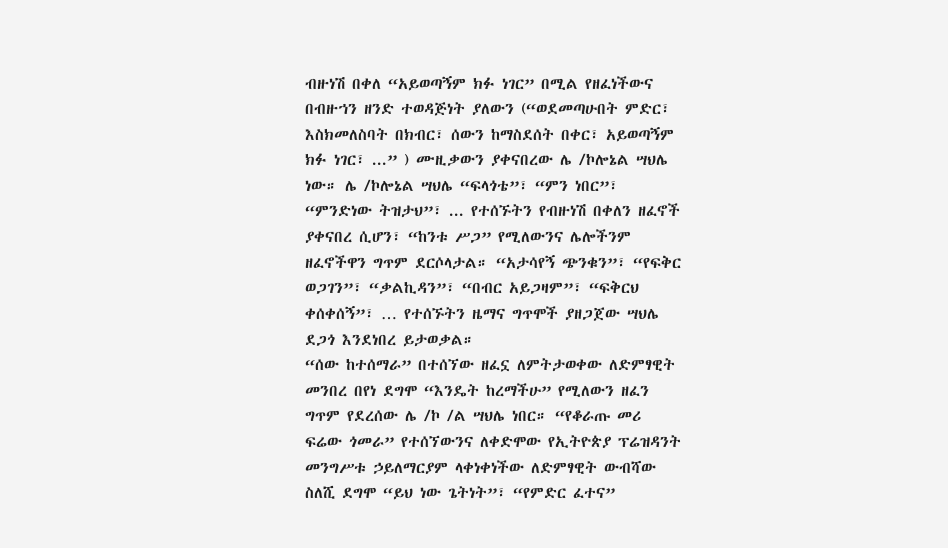ብዙነሽ በቀለ “አይወጣኝም ክፉ ነገር” በሚል የዘፈነችውና በብዙኀን ዘንድ ተወዳጅነት ያለውን (“ወደመጣሁበት ምድር፣ እስክመለስባት በክብር፣ ሰውን ከማስደሰት በቀር፣ አይወጣኝም ክፉ ነገር፣ ...” ) ሙዚቃውን ያቀናበረው ሌ /ኮሎኔል ሣህሌ ነው። ሌ /ኮሎኔል ሣህሌ “ፍላጎቴ”፣ “ምን ነበር”፣ “ምንድነው ትዝታህ”፣ ... የተሰኙትን የብዙነሽ በቀለን ዘፈኖች ያቀናበረ ሲሆን፣ “ከንቱ ሥጋ” የሚለውንና ሌሎችንም ዘፈኖችዋን ግጥም ደርሶላታል። “አታሳየኝ ጭንቁን”፣ “የፍቅር ወጋገን”፣ “ቃልኪዳን”፣ “በብር አይጋዛም”፣ “ፍቅርህ ቀሰቀሰኝ”፣ … የተሰኙትን ዜማና ግጥሞች ያዘጋጀው ሣህሌ ደጋጎ እንደነበረ ይታወቃል።
“ሰው ከተሰማራ” በተሰኘው ዘፈኗ ለምትታወቀው ለድምፃዊት መንበረ በየነ ደግሞ “እንዴት ከረማችሁ” የሚለውን ዘፈን ግጥም የደረሰው ሌ /ኮ /ል ሣህሌ ነበር። “የቆራጡ መሪ ፍሬው ጎመራ” የተሰኘውንና ለቀድሞው የኢትዮጵያ ፕሬዝዳንት መንግሥቱ ኃይለማርያም ላቀነቀነችው ለድምፃዊት ውብሻው ስለሺ ደግሞ “ይህ ነው ጌትነት”፣ “የምድር ፈተና”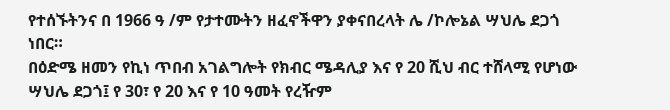የተሰኙትንና በ 1966 ዓ /ም የታተሙትን ዘፈኖችዋን ያቀናበረላት ሌ /ኮሎኔል ሣህሌ ደጋጎ ነበር።
በዕድሜ ዘመን የኪነ ጥበብ አገልግሎት የክብር ሜዳሊያ እና የ 20 ሺህ ብር ተሸላሚ የሆነው ሣህሌ ደጋጎ፤ የ 30፣ የ 20 እና የ 10 ዓመት የረዥም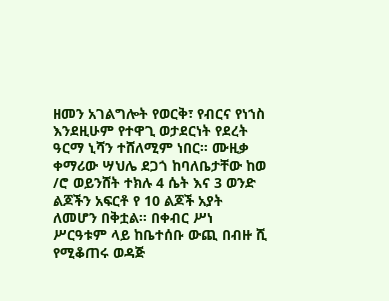ዘመን አገልግሎት የወርቅ፣ የብርና የነኀስ እንደዚሁም የተዋጊ ወታደርነት የደረት ዓርማ ኒሻን ተሸለሚም ነበር። ሙዚቃ ቀማሪው ሣህሌ ደጋጎ ከባለቤታቸው ከወ /ሮ ወይንሸት ተክሉ 4 ሴት እና 3 ወንድ ልጆችን አፍርቶ የ 10 ልጆች አያት ለመሆን በቅቷል። በቀብር ሥነ ሥርዓቱም ላይ ከቤተሰቡ ውጪ በብዙ ሺ የሚቆጠሩ ወዳጅ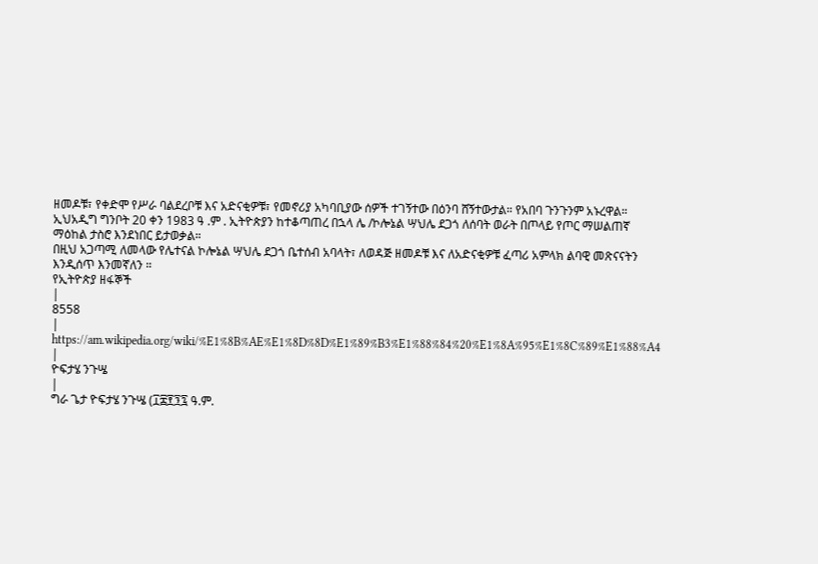ዘመዶቹ፣ የቀድሞ የሥራ ባልደረቦቹ እና አድናቂዎቹ፣ የመኖሪያ አካባቢያው ሰዎች ተገኝተው በዕንባ ሸኝተውታል። የአበባ ጉንጉንም አኑረዋል።
ኢህአዲግ ግንቦት 20 ቀን 1983 ዓ .ም . ኢትዮጵያን ከተቆጣጠረ በኋላ ሌ /ኮሎኔል ሣህሌ ደጋጎ ለሰባት ወራት በጦላይ የጦር ማሠልጠኛ ማዕከል ታስሮ እንደነበር ይታወቃል።
በዚህ አጋጣሚ ለመላው የሌተናል ኮሎኔል ሣህሌ ደጋጎ ቤተሰብ አባላት፣ ለወዳጅ ዘመዶቹ እና ለአድናቂዎቹ ፈጣሪ አምላክ ልባዊ መጽናናትን እንዲሰጥ እንመኛለን ።
የኢትዮጵያ ዘፋኞች
|
8558
|
https://am.wikipedia.org/wiki/%E1%8B%AE%E1%8D%8D%E1%89%B3%E1%88%84%20%E1%8A%95%E1%8C%89%E1%88%A4
|
ዮፍታሄ ንጉሤ
|
ግራ ጌታ ዮፍታሄ ንጉሤ (፲፰፻፺፯ ዓ.ም.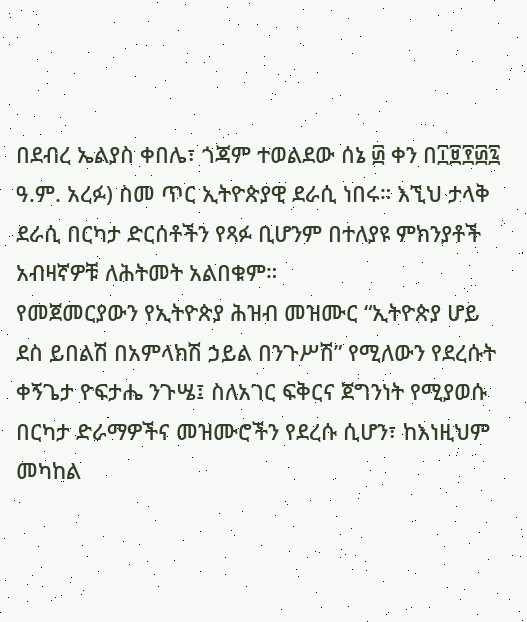በደብረ ኤልያስ ቀበሌ፣ ጎጃም ተወልደው ሰኔ ፴ ቀን በ፲፱፻፴፯ ዓ.ም. አረፉ) ስመ ጥር ኢትዮጵያዊ ደራሲ ነበሩ። እኚህ ታላቅ ደራሲ በርካታ ድርሰቶችን የጻፉ ቢሆንም በተለያዩ ምክንያቶች አብዛኛዎቹ ለሕትመት አልበቁም።
የመጀመርያውን የኢትዮጵያ ሕዝብ መዝሙር “ኢትዮጵያ ሆይ ደስ ይበልሽ በአምላክሽ ኃይል በንጉሥሽ” የሚለውን የደረሱት ቀኝጌታ ዮፍታሔ ንጉሤ፤ ስለአገር ፍቅርና ጀግንነት የሚያወሱ በርካታ ድራማዎችና መዝሙሮችን የደረሱ ሲሆን፣ ከእነዚህም መካከል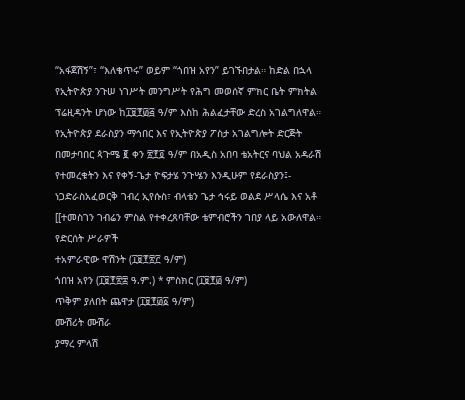“አፋጀሽኝ”፣ “እለቄጥሩ” ወይም “ጎበዝ አየን” ይገኙበታል። ከድል በኋላ የኢትዮጵያ ንጉሠ ነገሥት መንግሥት የሕግ መወሰኛ ምክር ቤት ምክትል ፕሬዚዳንት ሆነው ከ፲፱፻፴፭ ዓ/ም እስከ ሕልፈታቸው ድረስ አገልግለዋል። የኢትዮጵያ ደራስያን ማኅበር እና የኢትዮጵያ ፖስታ አገልግሎት ድርጅት በመታባበር ጳጉሜ ፪ ቀን ፳፻፬ ዓ/ም በአዲስ አበባ ቴአትርና ባህል አዳራሽ የተመረቁትን እና የቀኝ-ጌታ ዮፍታሄ ንጉሤን እንዲሁም የደራስያን፤- ነጋድራስአፈወርቅ ገብረ ኢየሱስ፣ ብላቴን ጌታ ኅሩይ ወልደ ሥላሴ እና አቶ [[ተመስገን ገብሬን ምስል የተቀረጸባቸው ቴምብሮችን ገበያ ላይ አውለዋል።
የድርሰት ሥራዎች
ተአምራዊው ዋሽንት (፲፱፻፳፫ ዓ/ም)
ጎበዝ አየን (፲፱፻፳፰ ዓ.ም.) * ምስክር (፲፱፻፴ ዓ/ም)
ጥቅም ያለበት ጨዋታ (፲፱፻፴፩ ዓ/ም)
ሙሽሪት ሙሽራ
ያማረ ምላሽ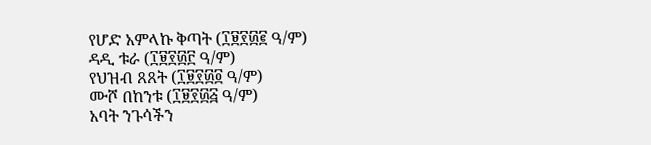የሆድ አምላኩ ቅጣት (፲፱፻፴፪ ዓ/ም)
ዳዲ ቱራ (፲፱፻፴፫ ዓ/ም)
የህዝብ ጸጸት (፲፱፻፴፬ ዓ/ም)
ሙሾ በከንቱ (፲፱፻፴፭ ዓ/ም)
አባት ንጉሳችን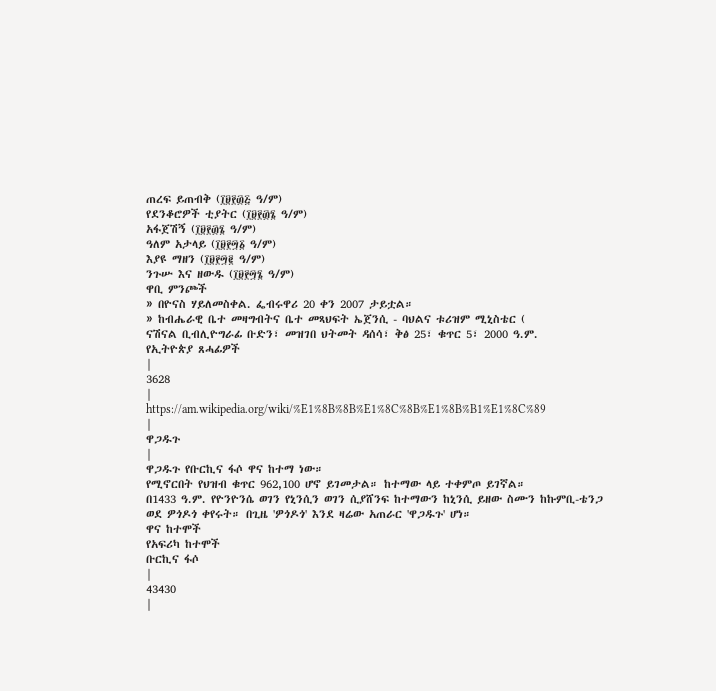ጠረፍ ይጠብቅ (፲፱፻፴፭ ዓ/ም)
የደንቆሮዎች ቲያትር (፲፱፻፴፮ ዓ/ም)
አፋጀሽኝ (፲፱፻፴፮ ዓ/ም)
ዓለም አታላይ (፲፱፻፵፩ ዓ/ም)
እያዩ ማዘን (፲፱፻፵፪ ዓ/ም)
ንጉሡ እና ዘውዱ (፲፱፻፵፮ ዓ/ም)
ዋቢ ምንጮች
» በዮናስ ሃይለመስቀል. ፌብሩዋሪ 20 ቀን 2007 ታይቷል።
» ከብሔራዊ ቤተ መዛግብትና ቤተ መጻህፍት ኤጀንሲ - ባህልና ቱሪዝም ሚኒስቴር (
ናሽናል ቢብሊዮግራፊ ቡድን፣ መዝገበ ህትመት ዳሰሳ፣ ቅፅ 25፣ ቁጥር 5፣ 2000 ዓ.ም.
የኢትዮጵያ ጸሓፊዎች
|
3628
|
https://am.wikipedia.org/wiki/%E1%8B%8B%E1%8C%8B%E1%8B%B1%E1%8C%89
|
ዋጋዱጉ
|
ዋጋዱጉ የቡርኪና ፋሶ ዋና ከተማ ነው።
የሚኖርበት የህዝብ ቁጥር 962,100 ሆኖ ይገመታል። ከተማው ላይ ተቀምጦ ይገኛል።
በ1433 ዓ.ም. የዮንዮንሴ ወገን የኒንሲን ወገን ሲያሸንፍ ከተማውን ከኒንሲ ይዘው ስሙን ከኩምቢ-ቴንጋ ወደ ዎጎዶጎ ቀየሩት። በጊዜ 'ዎጎዶጎ' እንደ ዛሬው አጠራር 'ዋጋዱጉ' ሆነ።
ዋና ከተሞች
የአፍሪካ ከተሞች
ቡርኪና ፋሶ
|
43430
|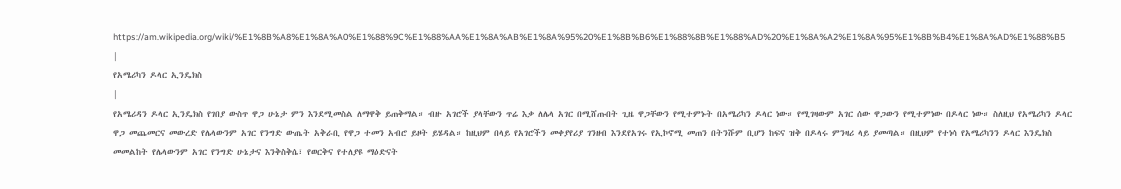https://am.wikipedia.org/wiki/%E1%8B%A8%E1%8A%A0%E1%88%9C%E1%88%AA%E1%8A%AB%E1%8A%95%20%E1%8B%B6%E1%88%8B%E1%88%AD%20%E1%8A%A2%E1%8A%95%E1%8B%B4%E1%8A%AD%E1%88%B5
|
የአሜሪካን ዶላር ኢንዴክስ
|
የአሜሪዳን ዶላር ኢንዴክስ የገበያ ውስጥ ዋጋ ሁኔታ ምን እንደሚመስል ለማዋቅ ይጠቅማል። ብዙ አገሮች ያላቸውን ጥሬ እቃ ለሌላ አገር በሚሸጡበት ጊዜ ዋጋቸውን የሚተምኑት በአሜሪካን ዶላር ነው። የሚገዛውም አገር ሰው ዋጋውን የሚተምነው በዶላር ነው። ስለዚህ የአሜሪካን ዶላር ዋጋ መጨመርና መውረድ የሌላውንም አገር የንግድ ውጤት አቅራቢ የዋጋ ተመን አብሮ ይዞት ይሄዳል። ከዚህም በላይ የአገሮችን መቀያየሪያ ገንዘብ እንደየአገሩ የኢኮኖሚ መጠን በትንሹም ቢሆን ከፍና ዝቅ በዶላሩ ምንዛሪ ላይ ያመጣል። በዚህም የተነሳ የአሜሪካንን ዶላር እንዴክስ መመልከት የሌላውንም አገር የንግድ ሁኔታና እንቅስቅሴ፣ የወርቅና የተለያዩ ማዕድናት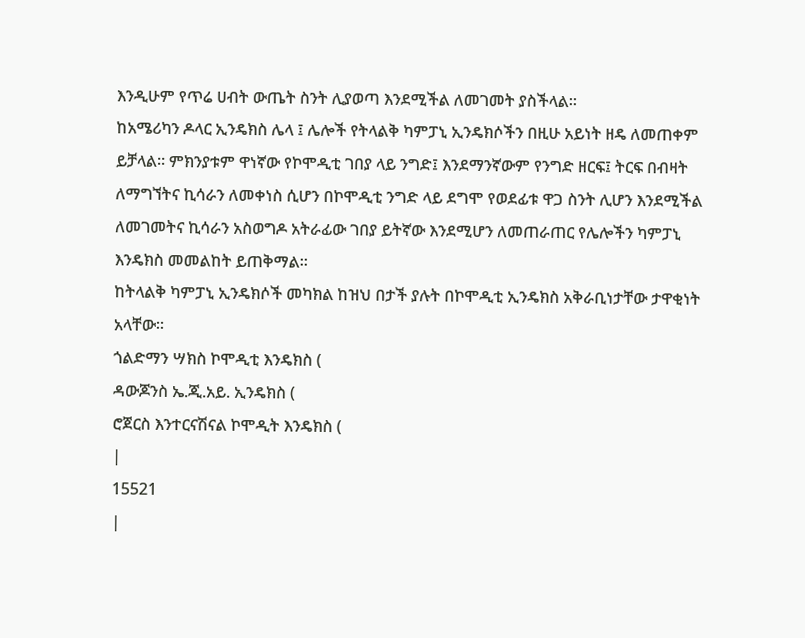እንዲሁም የጥሬ ሀብት ውጤት ስንት ሊያወጣ እንደሚችል ለመገመት ያስችላል።
ከአሜሪካን ዶላር ኢንዴክስ ሌላ ፤ ሌሎች የትላልቅ ካምፓኒ ኢንዴክሶችን በዚሁ አይነት ዘዴ ለመጠቀም ይቻላል። ምክንያቱም ዋነኛው የኮሞዲቲ ገበያ ላይ ንግድ፤ እንደማንኛውም የንግድ ዘርፍ፤ ትርፍ በብዛት ለማግኘትና ኪሳራን ለመቀነስ ሲሆን በኮሞዲቲ ንግድ ላይ ደግሞ የወደፊቱ ዋጋ ስንት ሊሆን እንደሚችል ለመገመትና ኪሳራን አስወግዶ አትራፊው ገበያ ይትኛው እንደሚሆን ለመጠራጠር የሌሎችን ካምፓኒ እንዴክስ መመልከት ይጠቅማል።
ከትላልቅ ካምፓኒ ኢንዴክሶች መካክል ከዝህ በታች ያሉት በኮሞዲቲ ኢንዴክስ አቅራቢነታቸው ታዋቂነት አላቸው።
ጎልድማን ሣክስ ኮሞዲቲ እንዴክስ (
ዳውጆንስ ኤ.ጂ.አይ. ኢንዴክስ (
ሮጀርስ እንተርናሽናል ኮሞዲት እንዴክስ (
|
15521
|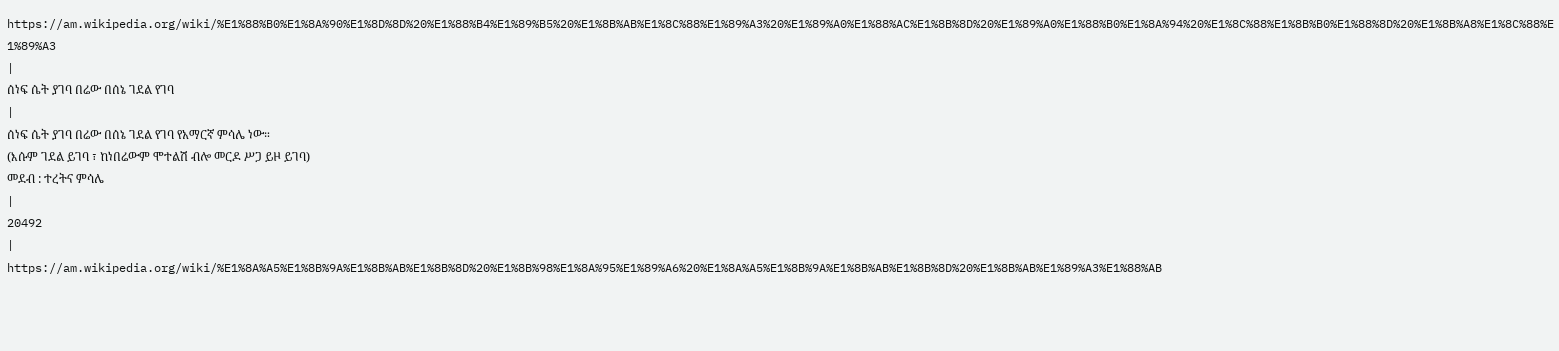https://am.wikipedia.org/wiki/%E1%88%B0%E1%8A%90%E1%8D%8D%20%E1%88%B4%E1%89%B5%20%E1%8B%AB%E1%8C%88%E1%89%A3%20%E1%89%A0%E1%88%AC%E1%8B%8D%20%E1%89%A0%E1%88%B0%E1%8A%94%20%E1%8C%88%E1%8B%B0%E1%88%8D%20%E1%8B%A8%E1%8C%88%E1%89%A3
|
ሰነፍ ሴት ያገባ በሬው በሰኔ ገደል የገባ
|
ሰነፍ ሴት ያገባ በሬው በሰኔ ገደል የገባ የአማርኛ ምሳሌ ነው።
(እሱም ገደል ይገባ ፣ ከነበሬውም ሞተልሽ ብሎ መርዶ ሥጋ ይዞ ይገባ)
መደብ : ተረትና ምሳሌ
|
20492
|
https://am.wikipedia.org/wiki/%E1%8A%A5%E1%8B%9A%E1%8B%AB%E1%8B%8D%20%E1%8B%98%E1%8A%95%E1%89%A6%20%E1%8A%A5%E1%8B%9A%E1%8B%AB%E1%8B%8D%20%E1%8B%AB%E1%89%A3%E1%88%AB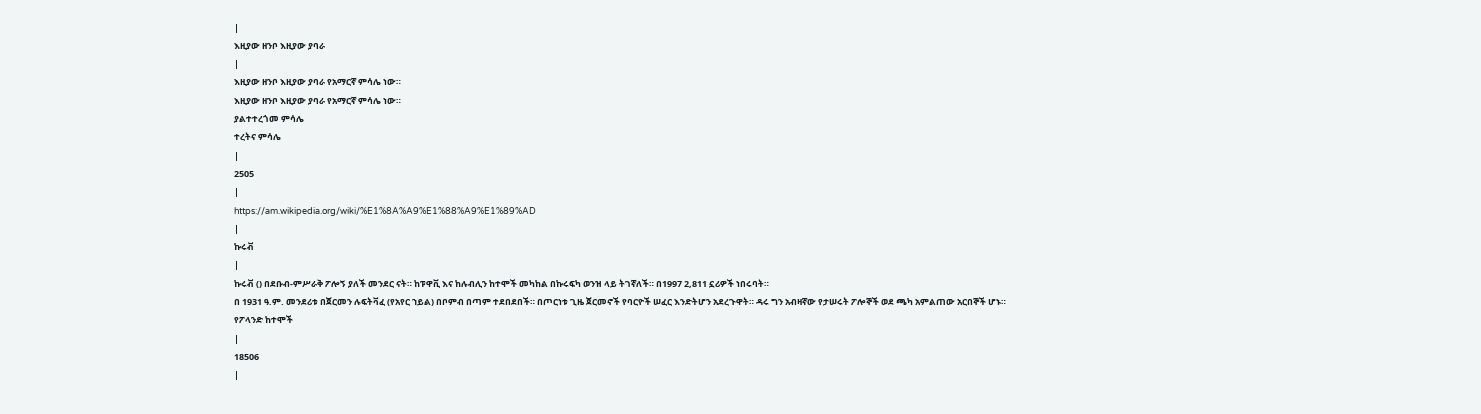|
እዚያው ዘንቦ እዚያው ያባራ
|
እዚያው ዘንቦ እዚያው ያባራ የአማርኛ ምሳሌ ነው።
እዚያው ዘንቦ እዚያው ያባራ የአማርኛ ምሳሌ ነው።
ያልተተረጎመ ምሳሌ
ተረትና ምሳሌ
|
2505
|
https://am.wikipedia.org/wiki/%E1%8A%A9%E1%88%A9%E1%89%AD
|
ኩሩቭ
|
ኩሩቭ () በደቡብ-ምሥራቅ ፖሎኝ ያለች መንደር ናት። ከፑዋቪ እና ከሉብሊን ከተሞች መካከል በኩሩፍካ ወንዝ ላይ ትገኛለች። በ1997 2,811 ኗሪዎች ነበሩባት።
በ 1931 ዓ.ም. መንደሪቱ በጀርመን ሉፍትቫፈ (የአየር ኀይል) በቦምብ በጣም ተደበደበች። በጦርነቱ ጊዜ ጀርመኖች የባርዮች ሠፈር እንድትሆን አደረጉዋት። ዳሩ ግን አብዛኛው የታሠሩት ፖሎኞች ወደ ጫካ አምልጠው አርበኞች ሆኑ።
የፖላንድ ከተሞች
|
18506
|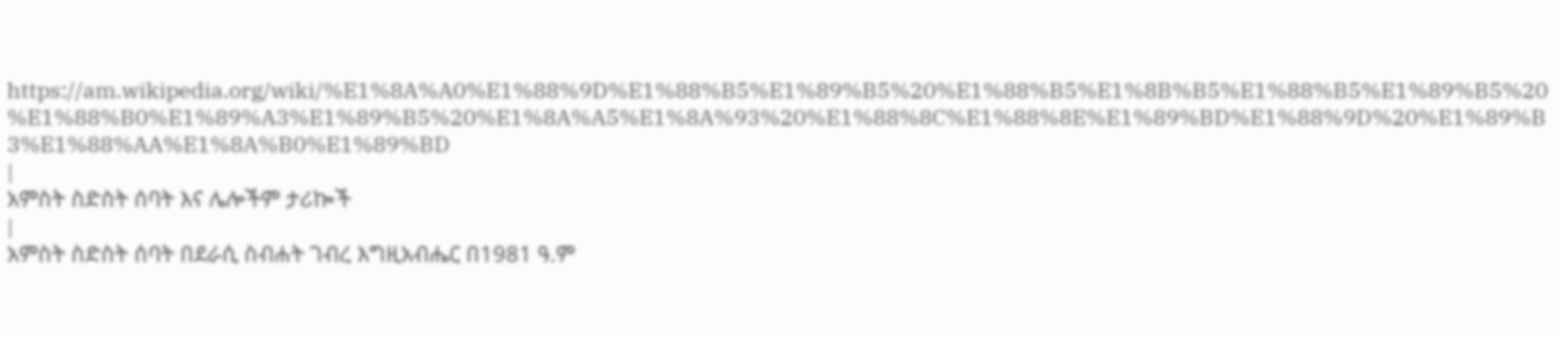https://am.wikipedia.org/wiki/%E1%8A%A0%E1%88%9D%E1%88%B5%E1%89%B5%20%E1%88%B5%E1%8B%B5%E1%88%B5%E1%89%B5%20%E1%88%B0%E1%89%A3%E1%89%B5%20%E1%8A%A5%E1%8A%93%20%E1%88%8C%E1%88%8E%E1%89%BD%E1%88%9D%20%E1%89%B3%E1%88%AA%E1%8A%B0%E1%89%BD
|
አምስት ስድስት ሰባት እና ሌሎችም ታሪኰች
|
አምስት ስድስት ሰባት በደራሲ ስብሐት ገብረ እግዚአብሔር በ1981 ዓ.ም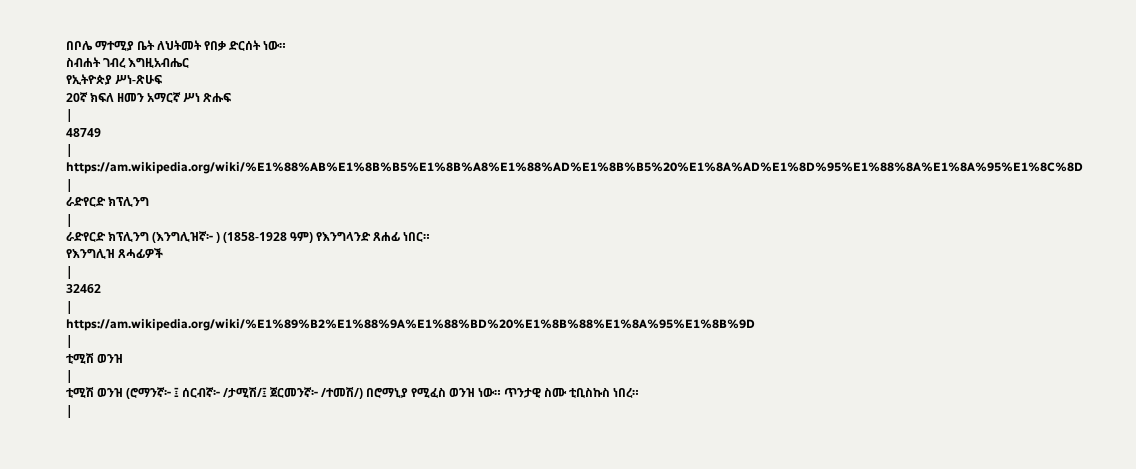በቦሌ ማተሚያ ቤት ለህትመት የበቃ ድርሰት ነው።
ስብሐት ገብረ እግዚአብሔር
የኢትዮጵያ ሥነ-ጽሁፍ
20ኛ ክፍለ ዘመን አማርኛ ሥነ ጽሑፍ
|
48749
|
https://am.wikipedia.org/wiki/%E1%88%AB%E1%8B%B5%E1%8B%A8%E1%88%AD%E1%8B%B5%20%E1%8A%AD%E1%8D%95%E1%88%8A%E1%8A%95%E1%8C%8D
|
ራድየርድ ክፕሊንግ
|
ራድየርድ ክፕሊንግ (እንግሊዝኛ፦ ) (1858-1928 ዓም) የእንግላንድ ጸሐፊ ነበር።
የእንግሊዝ ጸሓፊዎች
|
32462
|
https://am.wikipedia.org/wiki/%E1%89%B2%E1%88%9A%E1%88%BD%20%E1%8B%88%E1%8A%95%E1%8B%9D
|
ቲሚሽ ወንዝ
|
ቲሚሽ ወንዝ (ሮማንኛ፦ ፤ ሰርብኛ፦ /ታሚሽ/፤ ጀርመንኛ፦ /ተመሽ/) በሮማኒያ የሚፈስ ወንዝ ነው። ጥንታዊ ስሙ ቲቢስኩስ ነበረ።
|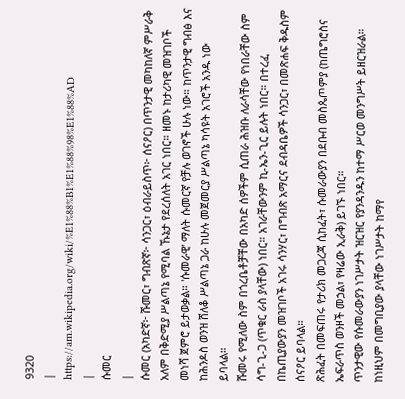9320
|
https://am.wikipedia.org/wiki/%E1%88%B1%E1%88%98%E1%88%AD
|
ሱመር
|
ሱመር (አካድኛ፦ ሹመር፣ ግብጽኛ፦ ሳንጋር፣ ዕብራይስጥ፦ ሰናዖር) በጥንታዊ መካከለኛ ምሥራቅ አለም በቅድሚያ ሥልጣኔ የሚባል ኹኔታ የደረሰለት አገር ነበር። ዘመኑ ከታሪካዊ መዝገቦች መነሻ ጀምሮ ይታወቃል። 'ሱመራዊ' ማለት ሱመርኛ የቻሉ ወገኖች ሁሉ ነው። ከጥንታዊ ግብፅ እና ከሕንዶስ ወንዝ ሸለቆ ሥልጣኔ ጋራ ከሁሉ መጀመርያ ሥልጣኔ ካሳዩት አገሮች አንዱ ነው ይባላል።
ሹመሩ የሚለው ስም በጎረቤቶቻቸው በአካድ ሰዎችም ሲጠራ ሕዝቡ ለራሳቸው የነበራቸው ስም ሳግ-ጊ-ጋ (ጥቁር ራስ ያላቸው) ነበር። አገራቸውንም ኪ-ኤን-ጊር ይሉት ነበር። በተረፈ በኬጢያውያን መዝገቦች አገሩ ሳንሃር፣ በግብጽ አማርና ደብዳቤዎች ሳንጋር፣ በመጽሐፍ ቅዱስም ሰናዖር ይባላል።
ጽሕፈት በመፍጠሩ የታሪክ መጋረጃ ሲከፈት፣ ሱመራውያን በደቡብ መስጴጦምያ (ከጤግሮስና ኤፍራጥስ ወንዞች መኃል፣ የዛሬው ኢራቅ) ይገኙ ነበር።
ጥንታዊው የሱመራውያን ነገሥታት ዝርዝር የያንዳንዱን ከተማ ሥርወ መንግሥት ይዘርዝራል። ከነዚህም በመግቢያው ያላቸው ነገሥታት ከማየ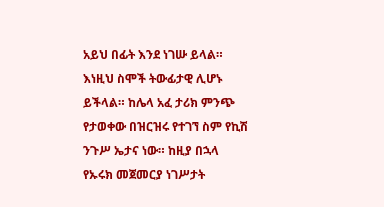አይህ በፊት እንደ ነገሡ ይላል። እነዚህ ስሞች ትውፊታዊ ሊሆኑ ይችላል። ከሌላ አፈ ታሪክ ምንጭ የታወቀው በዝርዝሩ የተገኘ ስም የኪሽ ንጉሥ ኤታና ነው። ከዚያ በኋላ የኡሩክ መጀመርያ ነገሥታት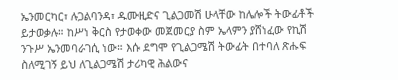ኤንመርካር፣ ሉጋልባንዳ፣ ዱሙዚድና ጊልጋመሽ ሁላቸው ከሌሎች ትውፊቶች ይታወቃሉ። ከሥነ ቅርስ የታወቀው መጀመርያ ስም ኤላምን ያሸነፈው የኪሽ ንጉሥ ኤንመባራገሲ ነው። እሱ ደግሞ የጊልጋሜሽ ትውፊት በተባለ ጽሑፍ ስለሚገኝ ይህ ለጊልጋሜሽ ታሪካዊ ሕልውና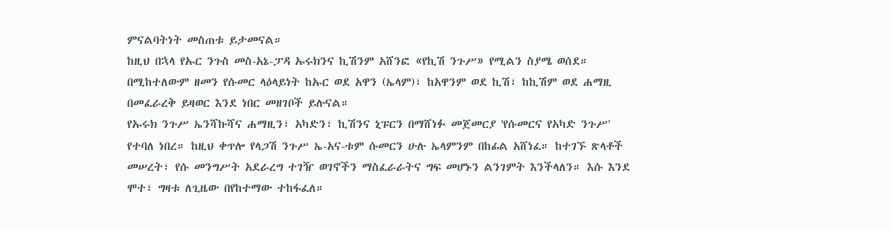ምናልባትነት መስጠቱ ይታመናል።
ከዚህ በኋላ የኡር ንጉስ መስ-አኔ-ፓዳ ኡሩክንና ኪሽንም አሸንፎ «የኪሽ ንጉሥ» የሚልን ስያሜ ወሰደ። በሚከተለውም ዘመን የሱመር ላዕላይነት ከኡር ወደ አዋን (ኤላም)፣ ከአዋንም ወደ ኪሽ፣ ከኪሽም ወደ ሐማዚ በመፈራረቅ ይዛወር እንደ ነበር መዘገቦች ይሉናል።
የኡሩክ ንጉሥ ኤንሻኩሻና ሐማዚን፣ አካድን፣ ኪሽንና ኒፑርን በማሸነፉ መጀመርያ 'የሱመርና የአካድ ንጉሥ' የተባለ ነበረ። ከዚህ ቀጥሎ የላጋሽ ንጉሥ ኤ-አና-ቱም ሱመርን ሁሉ ኤላምንም በከፊል አሸነፈ። ከተገኙ ጽላቶች መሠረት፣ የሱ መንግሥት አደራረግ ተገዥ ወገኖችን ማስፈራራትና ግፍ መሆኑን ልንገምት እንችላለን። እሱ እንደ ሞተ፣ ግዛቱ ለጊዜው በየከተማው ተከፋፈለ።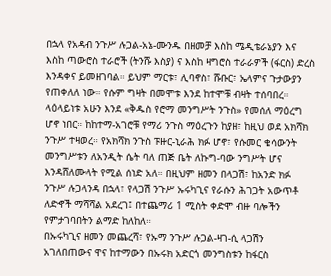በኋላ የአዳብ ንጉሥ ሉጋል-አኔ-ሙንዱ በዘመቻ እስከ ሜዲቴራኔያን እና እስከ ጣውሮስ ተራሮች (ትንሹ እስያ) ና እስከ ዛግሮስ ተራራዎች (ፋርስ) ድረስ እንዳቀና ይመዘገባል። ይህም ማርቱ፣ ሊባኖስ፣ ሹቡር፣ ኤላምና ጉታውያን የጠቀለለ ነው። የሱም ግዛት በመሞቱ እንደ ከተሞቹ ብዛት ተሰባበረ።
ላዕላይነቱ አሁን እንደ «ቅዱስ የሮማ መንግሥት ንጉስ» የመሰለ ማዕረግ ሆኖ ነበር። ከከተማ-አገሮቹ የማሪ ንጉስ ማዕረጉን ከያዘ፣ ከዚህ ወደ አክሻክ ንጉሥ ተዛወረ። የአክሻክ ንጉስ ፑዙር-ኒራሕ ክፉ ሆኖ፣ የሱመር ቄሳውንት መንግሥቱን ለአንዲት ሴት ባለ ጠጅ ቤት ለኩግ-ባው ንግሥት ሆና እንዳሸለሙላት የሚል ሰነድ አለ። በዚህም ዘመን በላጋሽ፣ ከአንድ ክፉ ንጉሥ ሉጋላንዳ በኋላ፣ የላጋሽ ንጉሥ ኡሩካጊና የራሱን ሕገጋት አውጥቶ ለድኆች ማሻሻል አደረገ፤ በተጨማሪ 1 ሚስት ቀድሞ ብዙ ባሎችን የምታገባበትን ልማድ ከለከለ።
በኡሩካጊና ዘመን መጨረሻ፣ የኡማ ንጉሥ ሉጋል-ዛገ-ሲ ላጋሽን አገለበጠውና ዋና ከተማውን በኡሩክ አድርጎ መንግስቱን ከፋርስ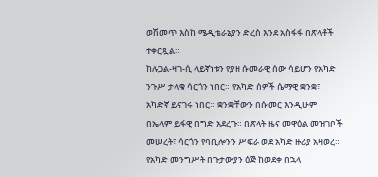ወሽመጥ እስከ ሜዲቴራኔያን ድረስ እንደ አስፋፋ በጽላቶች ተቀርጿል።
ከሉጋል-ዛገ-ሲ ላይኛነቱን የያዘ ሱመራዊ ሰው ሳይሆን የአካድ ንጉሥ ታላቁ ሳርጎን ነበር። የአካድ ሰዎች ሴማዊ ቋንቋ፣ አካድኛ ይናገሩ ነበር። ቋንቋቸውን በሱመር እንዲሁም በኤላም ይፋዊ በግድ አደረጉ። በጽላት ዜና መዋዕል መዝገቦች መሠረት፣ ሳርጎን የባቢሎንን ሥፍራ ወደ አካድ ዙሪያ አዛወረ።
የአካድ መንግሥት በጉታውያን ዕጅ ከወደቀ በኋላ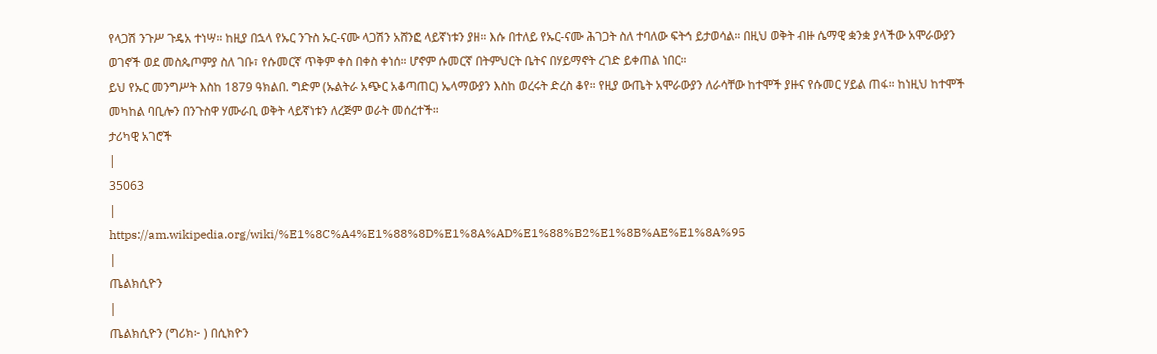የላጋሽ ንጉሥ ጉዴአ ተነሣ። ከዚያ በኋላ የኡር ንጉስ ኡር-ናሙ ላጋሽን አሸንፎ ላይኛነቱን ያዘ። እሱ በተለይ የኡር-ናሙ ሕገጋት ስለ ተባለው ፍትኅ ይታወሳል። በዚህ ወቅት ብዙ ሴማዊ ቋንቋ ያላችው አሞራውያን ወገኖች ወደ መስጴጦምያ ስለ ገቡ፣ የሱመርኛ ጥቅም ቀስ በቀስ ቀነሰ። ሆኖም ሱመርኛ በትምህርት ቤትና በሃይማኖት ረገድ ይቀጠል ነበር።
ይህ የኡር መንግሥት እስከ 1879 ዓክልበ. ግድም (ኡልትራ አጭር አቆጣጠር) ኤላማውያን እስከ ወረሩት ድረስ ቆየ። የዚያ ውጤት አሞራውያን ለራሳቸው ከተሞች ያዙና የሱመር ሃይል ጠፋ። ከነዚህ ከተሞች መካከል ባቢሎን በንጉስዋ ሃሙራቢ ወቅት ላይኛነቱን ለረጅም ወራት መሰረተች።
ታሪካዊ አገሮች
|
35063
|
https://am.wikipedia.org/wiki/%E1%8C%A4%E1%88%8D%E1%8A%AD%E1%88%B2%E1%8B%AE%E1%8A%95
|
ጤልክሲዮን
|
ጤልክሲዮን (ግሪክ፦ ) በሲክዮን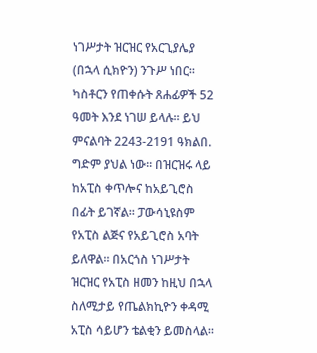ነገሥታት ዝርዝር የአርጊያሌያ (በኋላ ሲክዮን) ንጉሥ ነበር። ካስቶርን የጠቀሱት ጸሐፊዎች 52 ዓመት እንደ ነገሠ ይላሉ። ይህ ምናልባት 2243-2191 ዓክልበ. ግድም ያህል ነው። በዝርዝሩ ላይ ከአፒስ ቀጥሎና ከአይጊሮስ በፊት ይገኛል። ፓውሳኒዩስም የአፒስ ልጅና የአይጊሮስ አባት ይለዋል። በአርጎስ ነገሥታት ዝርዝር የአፒስ ዘመን ከዚህ በኋላ ስለሚታይ የጤልክኪዮን ቀዳሚ አፒስ ሳይሆን ቴልቂን ይመስላል።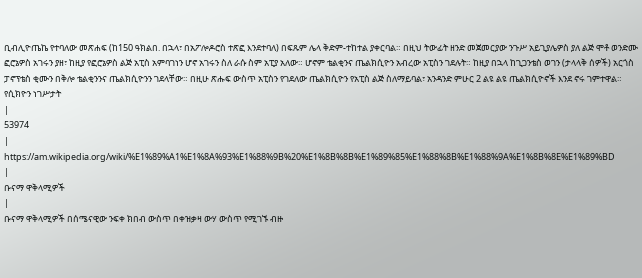ቢብሊዮጤኬ የተባለው መጽሐፍ (ከ150 ዓክልበ. በኋላ፣ በአፖሎዶሮስ ተጽፎ እንደተባለ) በፍጹም ሌላ ቅድም-ተከተል ያቀርባል። በዚህ ትውፊት ዘንድ መጀመርያው ንጉሥ አይጊያሌዎስ ያለ ልጅ ሞቶ ወንድሙ ፎሮኔዎስ አገሩን ያዘ፣ ከዚያ የፎሮኔዎስ ልጅ አፒስ አምባገነን ሆኖ አገሩን ስለ ራሱ ስም አፒያ አለው። ሆኖም ቴልቂንና ጤልክሲዮን አብረው አፒስን ገደሉት። ከዚያ በኋላ ከጊጋንቴስ ወገን (ታላላቅ ሰዎች) አርጎስ ፓኖፕቴስ ቂሙን በቅሎ ቴልቂንንና ጤልክሲዮንን ገደላቸው። በዚሁ ጽሑፍ ውስጥ አፒስን የገደለው ጤልክሲዮን የአፒስ ልጅ ስለማይባል፣ አንዳንድ ምሁር 2 ልዩ ልዩ ጤልክሲዮኖች እንደ ኖሩ ገምተዋል።
የሲክዮን ነገሥታት
|
53974
|
https://am.wikipedia.org/wiki/%E1%89%A1%E1%8A%93%E1%88%9B%20%E1%8B%8B%E1%89%85%E1%88%8B%E1%88%9A%E1%8B%8E%E1%89%BD
|
ቡናማ ዋቅላሚዎች
|
ቡናማ ዋቅላሚዎች በሰሜናዊው ንፍቀ ክበብ ውስጥ በቀዝቃዛ ውሃ ውስጥ የሚገኙ ብዙ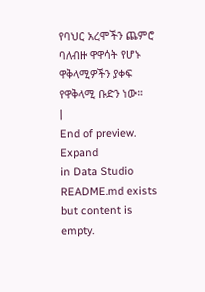የባህር አረሞችን ጨምሮ ባለብዙ ዋዋሳት የሆኑ ዋቅላሚዎችን ያቀፍ የዋቅላሚ ቡድን ነው።
|
End of preview. Expand
in Data Studio
README.md exists but content is empty.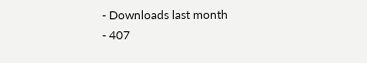- Downloads last month
- 407